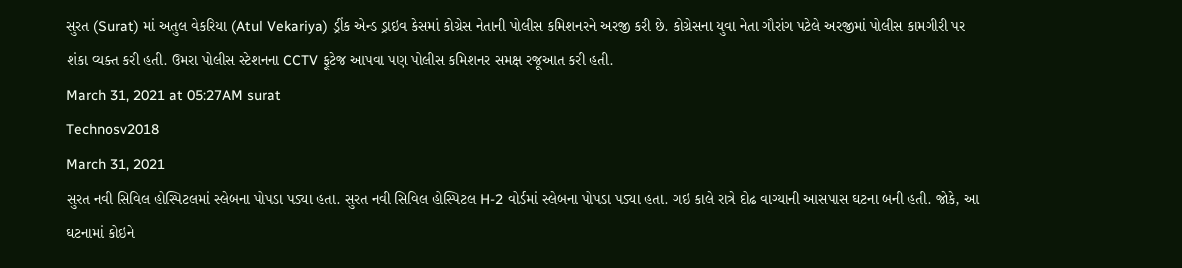સુરત (Surat) માં અતુલ વેકરિયા (Atul Vekariya) ડ્રીંક એન્ડ ડ્રાઇવ કેસમાં કોગ્રેસ નેતાની પોલીસ કમિશનરને અરજી કરી છે. કોગ્રેસના યુવા નેતા ગૌરાંગ પટેલે અરજીમાં પોલીસ કામગીરી પર શંકા વ્યક્ત કરી હતી. ઉમરા પોલીસ સ્ટેશનના CCTV ફૂટેજ આપવા પણ પોલીસ કમિશનર સમક્ષ રજૂઆત કરી હતી.
March 31, 2021 at 05:27AM surat
Technosv2018
March 31, 2021
સુરત નવી સિવિલ હોસ્પિટલમાં સ્લેબના પોપડા પડ્યા હતા. સુરત નવી સિવિલ હોસ્પિટલ H-2 વોર્ડમાં સ્લેબના પોપડા પડ્યા હતા. ગઇ કાલે રાત્રે દોઢ વાગ્યાની આસપાસ ઘટના બની હતી. જોકે, આ ઘટનામાં કોઇને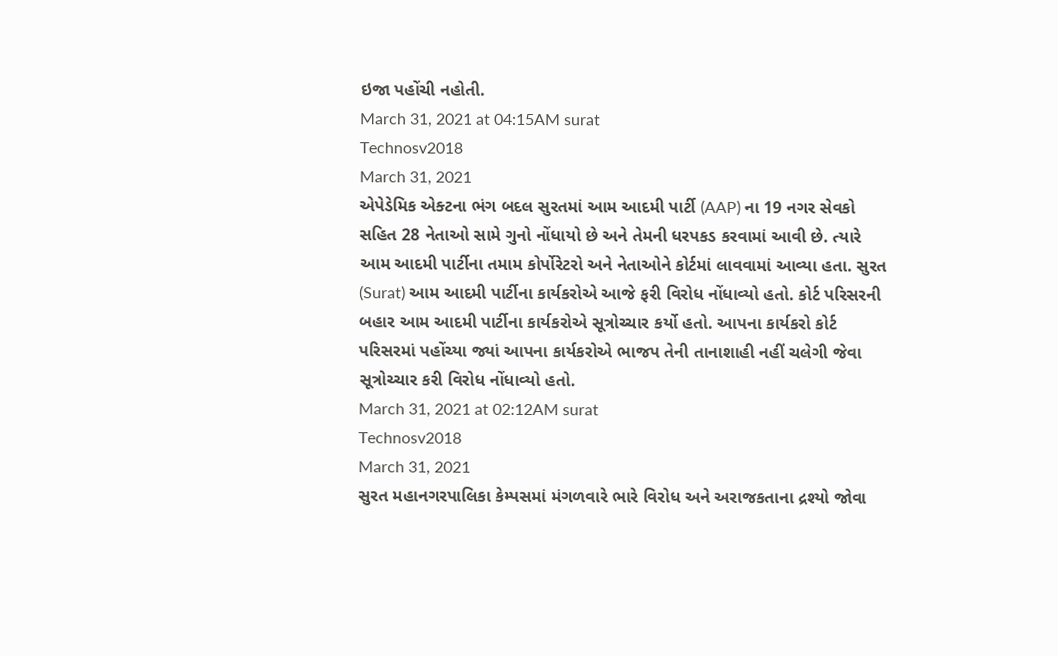ઇજા પહોંચી નહોતી.
March 31, 2021 at 04:15AM surat
Technosv2018
March 31, 2021
એપેડેમિક એક્ટના ભંગ બદલ સુરતમાં આમ આદમી પાર્ટી (AAP) ના 19 નગર સેવકો સહિત 28 નેતાઓ સામે ગુનો નોંધાયો છે અને તેમની ધરપકડ કરવામાં આવી છે. ત્યારે આમ આદમી પાર્ટીના તમામ કોર્પોરેટરો અને નેતાઓને કોર્ટમાં લાવવામાં આવ્યા હતા. સુરત (Surat) આમ આદમી પાર્ટીના કાર્યકરોએ આજે ફરી વિરોધ નોંધાવ્યો હતો. કોર્ટ પરિસરની બહાર આમ આદમી પાર્ટીના કાર્યકરોએ સૂત્રોચ્ચાર કર્યો હતો. આપના કાર્યકરો કોર્ટ પરિસરમાં પહોંચ્યા જ્યાં આપના કાર્યકરોએ ભાજપ તેની તાનાશાહી નહીં ચલેગી જેવા સૂત્રોચ્ચાર કરી વિરોધ નોંધાવ્યો હતો.
March 31, 2021 at 02:12AM surat
Technosv2018
March 31, 2021
સુરત મહાનગરપાલિકા કેમ્પસમાં મંગળવારે ભારે વિરોધ અને અરાજકતાના દ્રશ્યો જોવા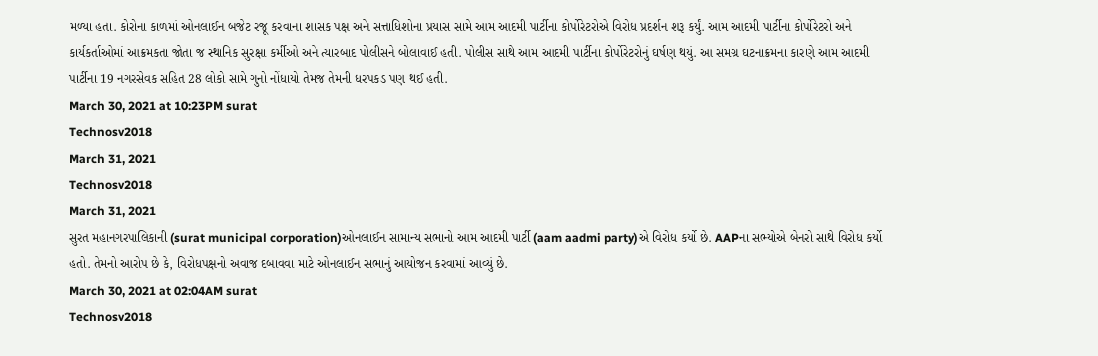મળ્યા હતા. કોરોના કાળમાં ઓનલાઈન બજેટ રજૂ કરવાના શાસક પક્ષ અને સત્તાધિશોના પ્રયાસ સામે આમ આદમી પાર્ટીના કોર્પોરેટરોએ વિરોધ પ્રદર્શન શરૂ કર્યું. આમ આદમી પાર્ટીના કોર્પોરેટરો અને કાર્યકર્તાઓમાં આક્રમકતા જોતા જ સ્થાનિક સુરક્ષા કર્મીઓ અને ત્યારબાદ પોલીસને બોલાવાઈ હતી. પોલીસ સાથે આમ આદમી પાર્ટીના કોર્પોરેટરોનું ઘર્ષણ થયું. આ સમગ્ર ઘટનાક્રમના કારણે આમ આદમી પાર્ટીના 19 નગરસેવક સહિત 28 લોકો સામે ગુનો નોંધાયો તેમજ તેમની ધરપકડ પણ થઈ હતી.
March 30, 2021 at 10:23PM surat
Technosv2018
March 31, 2021
Technosv2018
March 31, 2021
સુરત મહાનગરપાલિકાની (surat municipal corporation)ઓનલાઈન સામાન્ય સભાનો આમ આદમી પાર્ટી (aam aadmi party)એ વિરોધ કર્યો છે. AAPના સભ્યોએ બેનરો સાથે વિરોધ કર્યો હતો. તેમનો આરોપ છે કે, વિરોધપક્ષનો અવાજ દબાવવા માટે ઓનલાઈન સભાનું આયોજન કરવામાં આવ્યું છે.
March 30, 2021 at 02:04AM surat
Technosv2018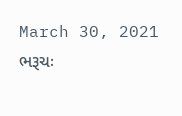March 30, 2021
ભરૂચઃ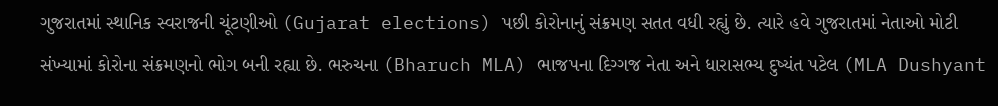ગુજરાતમાં સ્થાનિક સ્વરાજની ચૂંટણીઓ (Gujarat elections) પછી કોરોનાનું સંક્રમણ સતત વધી રહ્યું છે. ત્યારે હવે ગુજરાતમાં નેતાઓ મોટી સંખ્યામાં કોરોના સંક્રમણનો ભોગ બની રહ્યા છે. ભરુચના (Bharuch MLA) ભાજપના દિગ્ગજ નેતા અને ધારાસભ્ય દુષ્યંત પટેલ (MLA Dushyant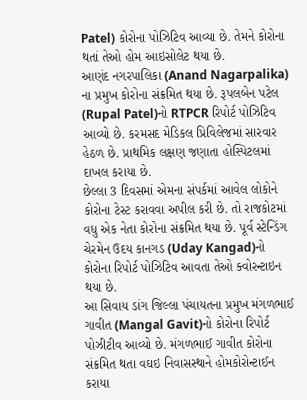Patel) કોરોના પોઝિટિવ આવ્યા છે. તેમને કોરોના થતાં તેઓ હોમ આઇસોલેટ થયા છે.
આણંદ નગરપાલિકા (Anand Nagarpalika) ના પ્રમુખ કોરોના સંક્રમિત થયા છે. રૂપલબેન પટેલ (Rupal Patel)નો RTPCR રિપોર્ટ પોઝિટિવ આવ્યો છે. કરમસદ મેડિકલ પ્રિવિલેજમાં સારવાર હેઠળ છે. પ્રાથમિક લક્ષણ જણાતા હોસ્પિટલમાં દાખલ કરાયા છે.
છેલ્લા 3 દિવસમાં એમના સંપર્કમાં આવેલ લોકોને કોરોના ટેસ્ટ કરાવવા અપીલ કરી છે. તો રાજકોટમાં વધુ એક નેતા કોરોના સંક્રમિત થયા છે. પૂર્વ સ્ટેન્ડિંગ ચેરમેન ઉદય કાનગડ (Uday Kangad)નો કોરોના રિપોર્ટ પોઝિટિવ આવતા તેઓ ક્વોરન્ટાઇન થયા છે.
આ સિવાય ડાંગ જિલ્લા પંચાયતના પ્રમુખ મંગળભાઈ ગાવીત (Mangal Gavit)નો કોરોના રિપોર્ટ પોઝીટીવ આવ્યો છે. મંગળભાઈ ગાવીત કોરોના સંક્રમિત થતા વઘઇ નિવાસસ્થાને હોમકોરોન્ટાઈન કરાયા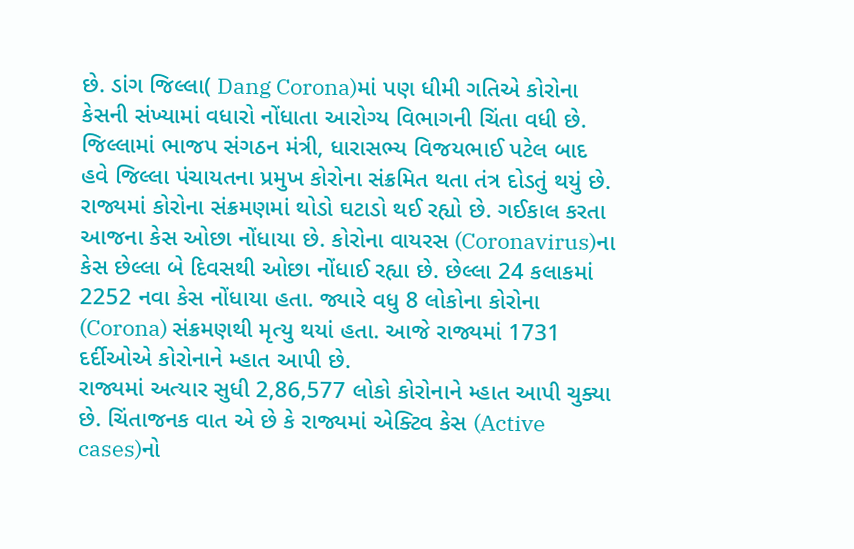છે. ડાંગ જિલ્લા( Dang Corona)માં પણ ધીમી ગતિએ કોરોના કેસની સંખ્યામાં વધારો નોંધાતા આરોગ્ય વિભાગની ચિંતા વધી છે. જિલ્લામાં ભાજપ સંગઠન મંત્રી, ધારાસભ્ય વિજયભાઈ પટેલ બાદ હવે જિલ્લા પંચાયતના પ્રમુખ કોરોના સંક્રમિત થતા તંત્ર દોડતું થયું છે.
રાજ્યમાં કોરોના સંક્રમણમાં થોડો ઘટાડો થઈ રહ્યો છે. ગઈકાલ કરતા આજના કેસ ઓછા નોંધાયા છે. કોરોના વાયરસ (Coronavirus)ના કેસ છેલ્લા બે દિવસથી ઓછા નોંધાઈ રહ્યા છે. છેલ્લા 24 કલાકમાં 2252 નવા કેસ નોંધાયા હતા. જ્યારે વધુ 8 લોકોના કોરોના (Corona) સંક્રમણથી મૃત્યુ થયાં હતા. આજે રાજ્યમાં 1731 દર્દીઓએ કોરોનાને મ્હાત આપી છે.
રાજ્યમાં અત્યાર સુધી 2,86,577 લોકો કોરોનાને મ્હાત આપી ચુક્યા છે. ચિંતાજનક વાત એ છે કે રાજ્યમાં એક્ટિવ કેસ (Active cases)નો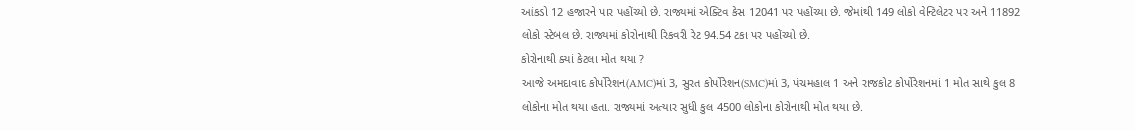આંકડો 12 હજારને પાર પહોંચ્યો છે. રાજ્યમાં એક્ટિવ કેસ 12041 પર પહોંચ્યા છે. જેમાંથી 149 લોકો વેન્ટિલેટર પર અને 11892 લોકો સ્ટેબલ છે. રાજ્યમાં કોરોનાથી રિકવરી રેટ 94.54 ટકા પર પહોંચ્યો છે.
કોરોનાથી ક્યાં કેટલા મોત થયા ?
આજે અમદાવાદ કોર્પોરેશન(AMC)માં 3, સુરત કોર્પોરેશન(SMC)માં 3, પંચમહાલ 1 અને રાજકોટ કોર્પોરેશનમાં 1 મોત સાથે કુલ 8 લોકોના મોત થયા હતા. રાજ્યમાં અત્યાર સુધી કુલ 4500 લોકોના કોરોનાથી મોત થયા છે.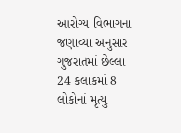આરોગ્ય વિભાગના જણાવ્યા અનુસાર ગુજરાતમાં છેલ્લા 24 કલાકમાં 8 લોકોનાં મૃત્યુ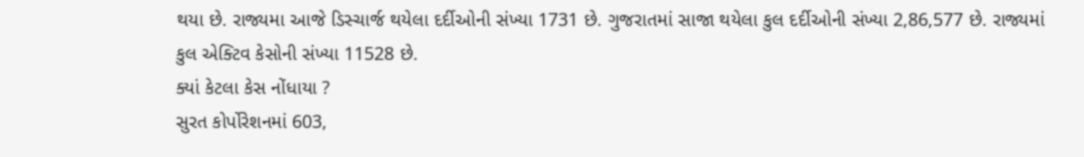થયા છે. રાજ્યમા આજે ડિસ્ચાર્જ થયેલા દર્દીઓની સંખ્યા 1731 છે. ગુજરાતમાં સાજા થયેલા કુલ દર્દીઓની સંખ્યા 2,86,577 છે. રાજ્યમાં કુલ એક્ટિવ કેસોની સંખ્યા 11528 છે.
ક્યાં કેટલા કેસ નોંધાયા ?
સુરત કોર્પોરેશનમાં 603,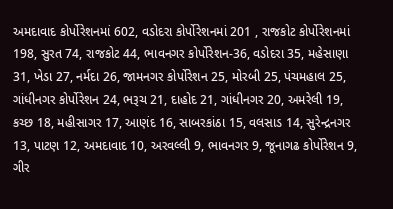અમદાવાદ કોર્પોરેશનમાં 602, વડોદરા કોર્પોરેશનમાં 201 , રાજકોટ કોર્પોરેશનમાં 198, સુરત 74, રાજકોટ 44, ભાવનગર કોર્પોરેશન-36, વડોદરા 35, મહેસાણા 31, ખેડા 27, નર્મદા 26, જામનગર કોર્પોરેશન 25, મોરબી 25, પંચમહાલ 25, ગાંધીનગર કોર્પોરેશન 24, ભરૂચ 21, દાહોદ 21, ગાંધીનગર 20, અમરેલી 19, કચ્છ 18, મહીસાગર 17, આણંદ 16, સાબરકાંઠા 15, વલસાડ 14, સુરેન્દ્રનગર 13, પાટણ 12, અમદાવાદ 10, અરવલ્લી 9, ભાવનગર 9, જૂનાગઢ કોર્પોરેશન 9, ગીર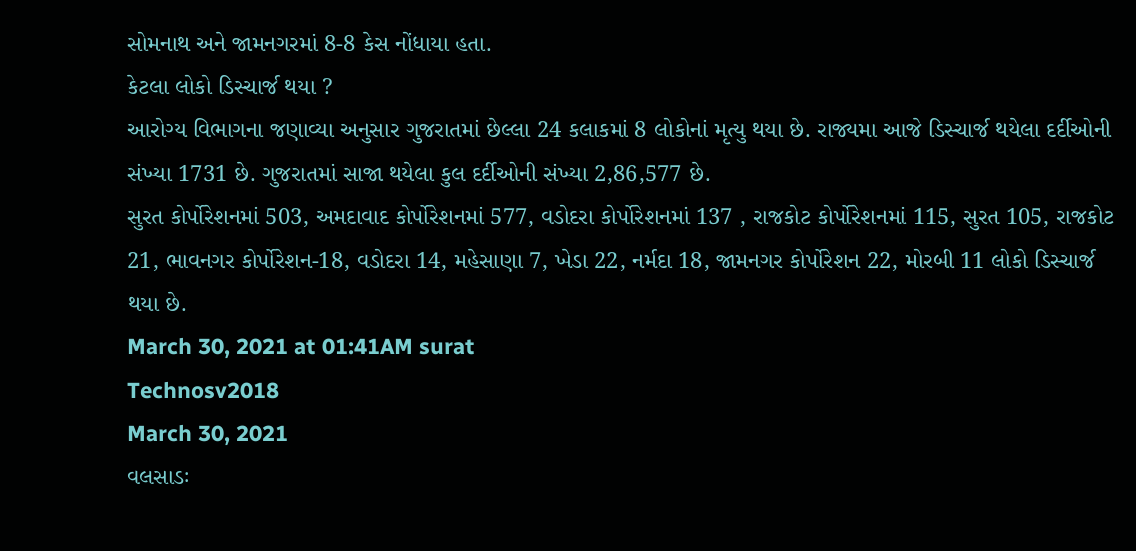સોમનાથ અને જામનગરમાં 8-8 કેસ નોંધાયા હતા.
કેટલા લોકો ડિસ્ચાર્જ થયા ?
આરોગ્ય વિભાગના જણાવ્યા અનુસાર ગુજરાતમાં છેલ્લા 24 કલાકમાં 8 લોકોનાં મૃત્યુ થયા છે. રાજ્યમા આજે ડિસ્ચાર્જ થયેલા દર્દીઓની સંખ્યા 1731 છે. ગુજરાતમાં સાજા થયેલા કુલ દર્દીઓની સંખ્યા 2,86,577 છે.
સુરત કોર્પોરેશનમાં 503, અમદાવાદ કોર્પોરેશનમાં 577, વડોદરા કોર્પોરેશનમાં 137 , રાજકોટ કોર્પોરેશનમાં 115, સુરત 105, રાજકોટ 21, ભાવનગર કોર્પોરેશન-18, વડોદરા 14, મહેસાણા 7, ખેડા 22, નર્મદા 18, જામનગર કોર્પોરેશન 22, મોરબી 11 લોકો ડિસ્ચાર્જ થયા છે.
March 30, 2021 at 01:41AM surat
Technosv2018
March 30, 2021
વલસાડઃ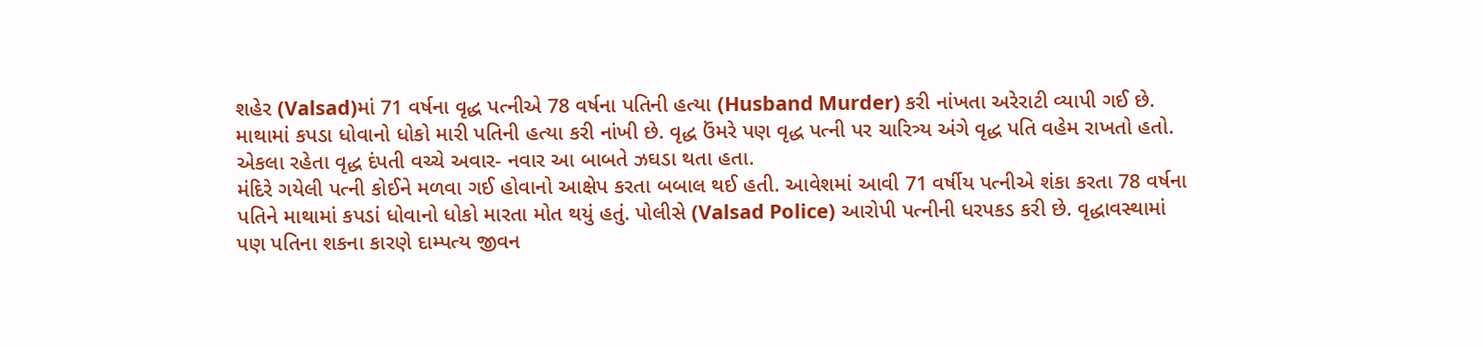શહેર (Valsad)માં 71 વર્ષના વૃદ્ધ પત્નીએ 78 વર્ષના પતિની હત્યા (Husband Murder) કરી નાંખતા અરેરાટી વ્યાપી ગઈ છે. માથામાં કપડા ધોવાનો ધોકો મારી પતિની હત્યા કરી નાંખી છે. વૃદ્ધ ઉંમરે પણ વૃદ્ધ પત્ની પર ચારિત્ર્ય અંગે વૃદ્ધ પતિ વહેમ રાખતો હતો. એકલા રહેતા વૃદ્ધ દંપતી વચ્ચે અવાર- નવાર આ બાબતે ઝઘડા થતા હતા.
મંદિરે ગયેલી પત્ની કોઈને મળવા ગઈ હોવાનો આક્ષેપ કરતા બબાલ થઈ હતી. આવેશમાં આવી 71 વર્ષીય પત્નીએ શંકા કરતા 78 વર્ષના પતિને માથામાં કપડાં ધોવાનો ધોકો મારતા મોત થયું હતું. પોલીસે (Valsad Police) આરોપી પત્નીની ધરપકડ કરી છે. વૃદ્ધાવસ્થામાં પણ પતિના શકના કારણે દામ્પત્ય જીવન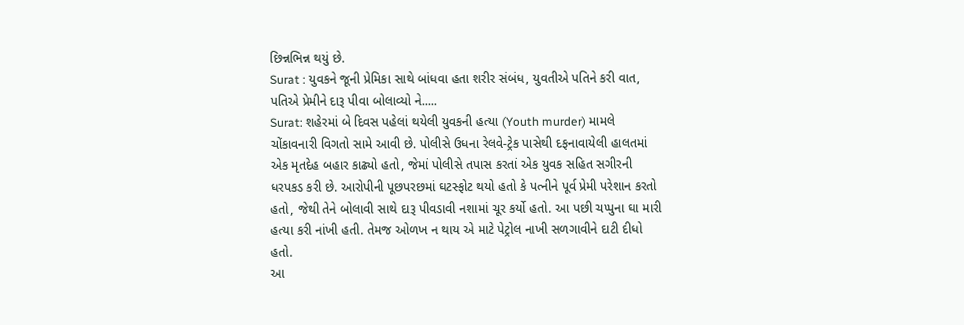છિન્નભિન્ન થયું છે.
Surat : યુવકને જૂની પ્રેમિકા સાથે બાંધવા હતા શરીર સંબંધ, યુવતીએ પતિને કરી વાત, પતિએ પ્રેમીને દારૂ પીવા બોલાવ્યો ને.....
Surat: શહેરમાં બે દિવસ પહેલાં થયેલી યુવકની હત્યા (Youth murder) મામલે ચોંકાવનારી વિગતો સામે આવી છે. પોલીસે ઉધના રેલવે-ટ્રેક પાસેથી દફનાવાયેલી હાલતમાં એક મૃતદેહ બહાર કાઢ્યો હતો, જેમાં પોલીસે તપાસ કરતાં એક યુવક સહિત સગીરની ધરપકડ કરી છે. આરોપીની પૂછપરછમાં ઘટસ્ફોટ થયો હતો કે પત્નીને પૂર્વ પ્રેમી પરેશાન કરતો હતો, જેથી તેને બોલાવી સાથે દારૂ પીવડાવી નશામાં ચૂર કર્યો હતો. આ પછી ચપ્પુના ઘા મારી હત્યા કરી નાંખી હતી. તેમજ ઓળખ ન થાય એ માટે પેટ્રોલ નાખી સળગાવીને દાટી દીધો હતો.
આ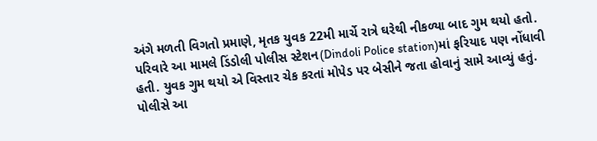અંગે મળતી વિગતો પ્રમાણે, મૃતક યુવક 22મી માર્ચે રાત્રે ઘરેથી નીકળ્યા બાદ ગુમ થયો હતો. પરિવારે આ મામલે ડિંડોલી પોલીસ સ્ટેશન(Dindoli Police station)માં ફરિયાદ પણ નોંધાવી હતી. યુવક ગુમ થયો એ વિસ્તાર ચેક કરતાં મોપેડ પર બેસીને જતા હોવાનું સામે આવ્યું હતું. પોલીસે આ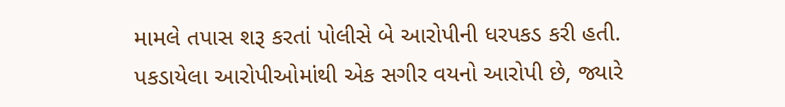મામલે તપાસ શરૂ કરતાં પોલીસે બે આરોપીની ધરપકડ કરી હતી. પકડાયેલા આરોપીઓમાંથી એક સગીર વયનો આરોપી છે, જ્યારે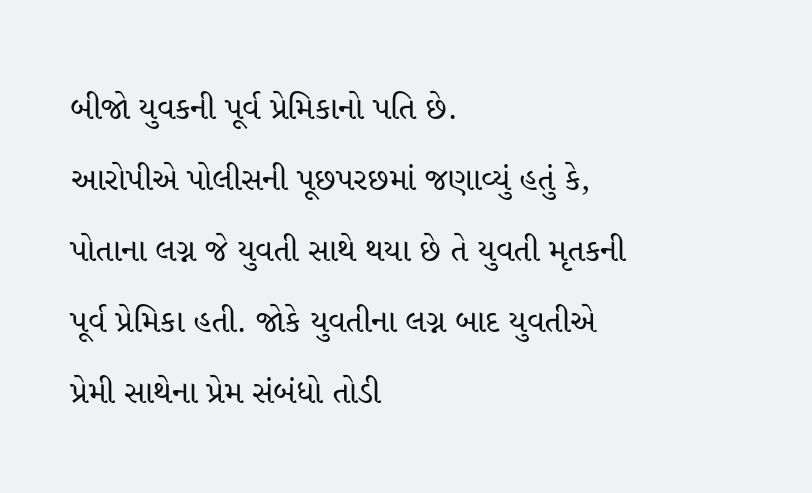બીજો યુવકની પૂર્વ પ્રેમિકાનો પતિ છે.
આરોપીએ પોલીસની પૂછપરછમાં જણાવ્યું હતું કે, પોતાના લગ્ન જે યુવતી સાથે થયા છે તે યુવતી મૃતકની પૂર્વ પ્રેમિકા હતી. જોકે યુવતીના લગ્ન બાદ યુવતીએ પ્રેમી સાથેના પ્રેમ સંબંધો તોડી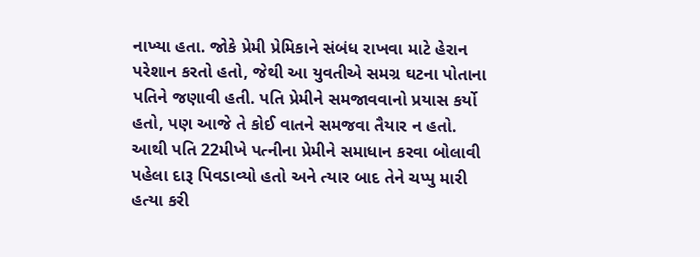નાખ્યા હતા. જોકે પ્રેમી પ્રેમિકાને સંબંધ રાખવા માટે હેરાન પરેશાન કરતો હતો, જેથી આ યુવતીએ સમગ્ર ઘટના પોતાના પતિને જણાવી હતી. પતિ પ્રેમીને સમજાવવાનો પ્રયાસ કર્યો હતો, પણ આજે તે કોઈ વાતને સમજવા તૈયાર ન હતો.
આથી પતિ 22મીખે પત્નીના પ્રેમીને સમાધાન કરવા બોલાવી પહેલા દારૂ પિવડાવ્યો હતો અને ત્યાર બાદ તેને ચપ્પુ મારી હત્યા કરી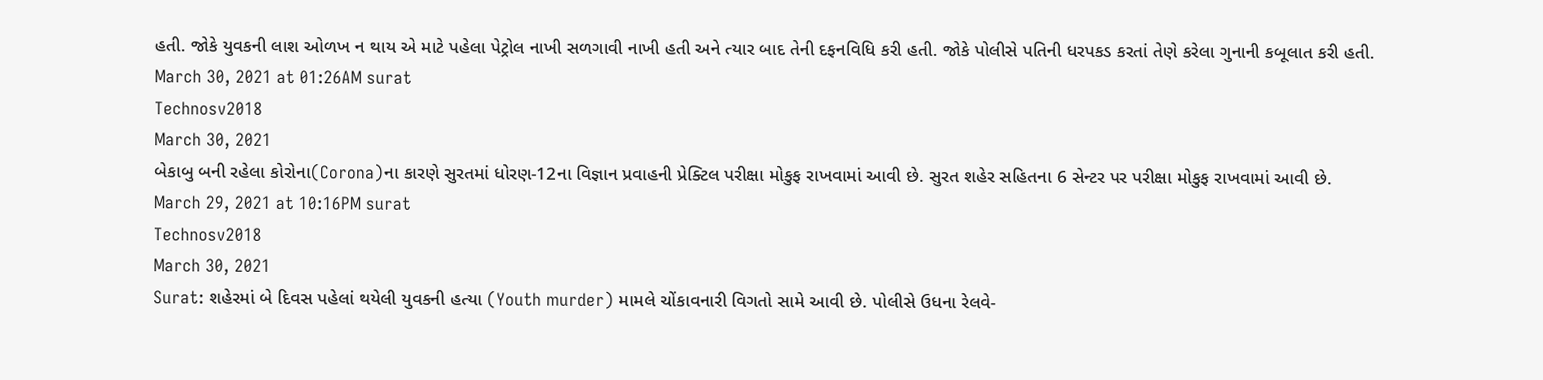હતી. જોકે યુવકની લાશ ઓળખ ન થાય એ માટે પહેલા પેટ્રોલ નાખી સળગાવી નાખી હતી અને ત્યાર બાદ તેની દફનવિધિ કરી હતી. જોકે પોલીસે પતિની ધરપકડ કરતાં તેણે કરેલા ગુનાની કબૂલાત કરી હતી.
March 30, 2021 at 01:26AM surat
Technosv2018
March 30, 2021
બેકાબુ બની રહેલા કોરોના(Corona)ના કારણે સુરતમાં ધોરણ-12ના વિજ્ઞાન પ્રવાહની પ્રેક્ટિલ પરીક્ષા મોકુફ રાખવામાં આવી છે. સુરત શહેર સહિતના 6 સેન્ટર પર પરીક્ષા મોકુફ રાખવામાં આવી છે.
March 29, 2021 at 10:16PM surat
Technosv2018
March 30, 2021
Surat: શહેરમાં બે દિવસ પહેલાં થયેલી યુવકની હત્યા (Youth murder) મામલે ચોંકાવનારી વિગતો સામે આવી છે. પોલીસે ઉધના રેલવે-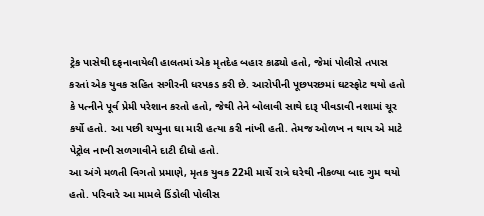ટ્રેક પાસેથી દફનાવાયેલી હાલતમાં એક મૃતદેહ બહાર કાઢ્યો હતો, જેમાં પોલીસે તપાસ કરતાં એક યુવક સહિત સગીરની ધરપકડ કરી છે. આરોપીની પૂછપરછમાં ઘટસ્ફોટ થયો હતો કે પત્નીને પૂર્વ પ્રેમી પરેશાન કરતો હતો, જેથી તેને બોલાવી સાથે દારૂ પીવડાવી નશામાં ચૂર કર્યો હતો. આ પછી ચપ્પુના ઘા મારી હત્યા કરી નાંખી હતી. તેમજ ઓળખ ન થાય એ માટે પેટ્રોલ નાખી સળગાવીને દાટી દીધો હતો.
આ અંગે મળતી વિગતો પ્રમાણે, મૃતક યુવક 22મી માર્ચે રાત્રે ઘરેથી નીકળ્યા બાદ ગુમ થયો હતો. પરિવારે આ મામલે ડિંડોલી પોલીસ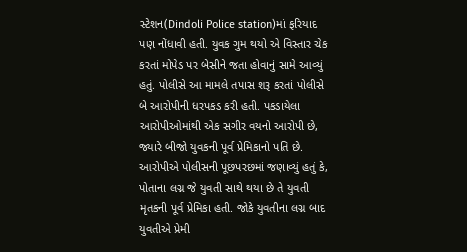સ્ટેશન(Dindoli Police station)માં ફરિયાદ પણ નોંધાવી હતી. યુવક ગુમ થયો એ વિસ્તાર ચેક કરતાં મોપેડ પર બેસીને જતા હોવાનું સામે આવ્યું હતું. પોલીસે આ મામલે તપાસ શરૂ કરતાં પોલીસે બે આરોપીની ધરપકડ કરી હતી. પકડાયેલા આરોપીઓમાંથી એક સગીર વયનો આરોપી છે, જ્યારે બીજો યુવકની પૂર્વ પ્રેમિકાનો પતિ છે.
આરોપીએ પોલીસની પૂછપરછમાં જણાવ્યું હતું કે, પોતાના લગ્ન જે યુવતી સાથે થયા છે તે યુવતી મૃતકની પૂર્વ પ્રેમિકા હતી. જોકે યુવતીના લગ્ન બાદ યુવતીએ પ્રેમી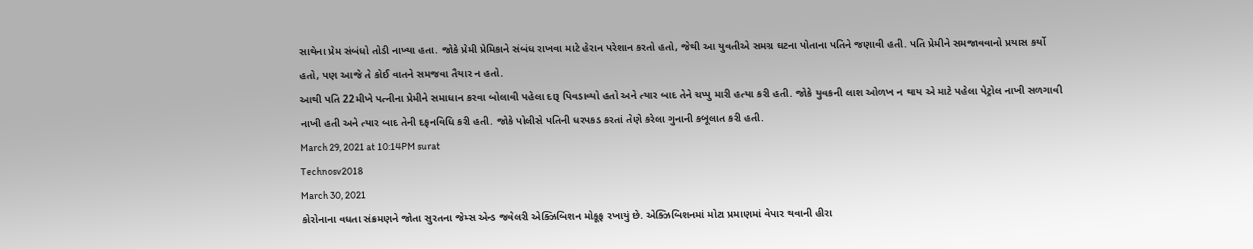સાથેના પ્રેમ સંબંધો તોડી નાખ્યા હતા. જોકે પ્રેમી પ્રેમિકાને સંબંધ રાખવા માટે હેરાન પરેશાન કરતો હતો, જેથી આ યુવતીએ સમગ્ર ઘટના પોતાના પતિને જણાવી હતી. પતિ પ્રેમીને સમજાવવાનો પ્રયાસ કર્યો હતો, પણ આજે તે કોઈ વાતને સમજવા તૈયાર ન હતો.
આથી પતિ 22મીખે પત્નીના પ્રેમીને સમાધાન કરવા બોલાવી પહેલા દારૂ પિવડાવ્યો હતો અને ત્યાર બાદ તેને ચપ્પુ મારી હત્યા કરી હતી. જોકે યુવકની લાશ ઓળખ ન થાય એ માટે પહેલા પેટ્રોલ નાખી સળગાવી નાખી હતી અને ત્યાર બાદ તેની દફનવિધિ કરી હતી. જોકે પોલીસે પતિની ધરપકડ કરતાં તેણે કરેલા ગુનાની કબૂલાત કરી હતી.
March 29, 2021 at 10:14PM surat
Technosv2018
March 30, 2021
કોરોનાના વધતા સંક્રમણને જોતા સુરતના જેમ્સ એન્ડ જવેલરી એક્ઝિબિશન મોકૂફ રખાયું છે. એક્ઝિબિશનમાં મોટા પ્રમાણમાં વેપાર થવાની હીરા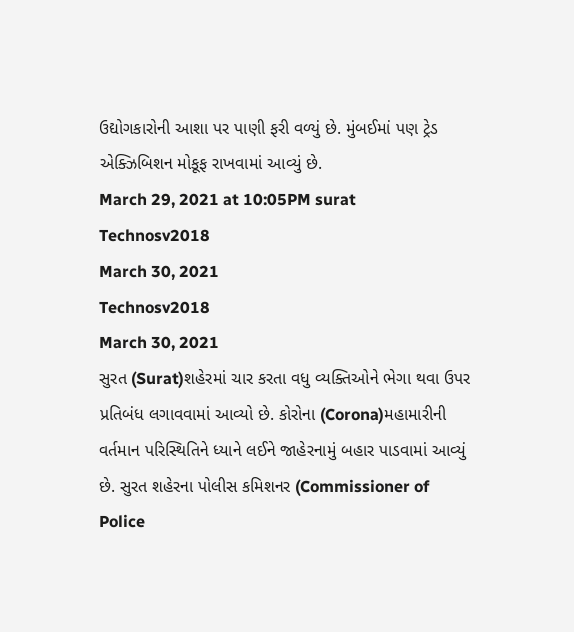ઉદ્યોગકારોની આશા પર પાણી ફરી વળ્યું છે. મુંબઈમાં પણ ટ્રેડ એક્ઝિબિશન મોકૂફ રાખવામાં આવ્યું છે.
March 29, 2021 at 10:05PM surat
Technosv2018
March 30, 2021
Technosv2018
March 30, 2021
સુરત (Surat)શહેરમાં ચાર કરતા વધુ વ્યક્તિઓને ભેગા થવા ઉપર પ્રતિબંધ લગાવવામાં આવ્યો છે. કોરોના (Corona)મહામારીની વર્તમાન પરિસ્થિતિને ધ્યાને લઈને જાહેરનામું બહાર પાડવામાં આવ્યું છે. સુરત શહેરના પોલીસ કમિશનર (Commissioner of Police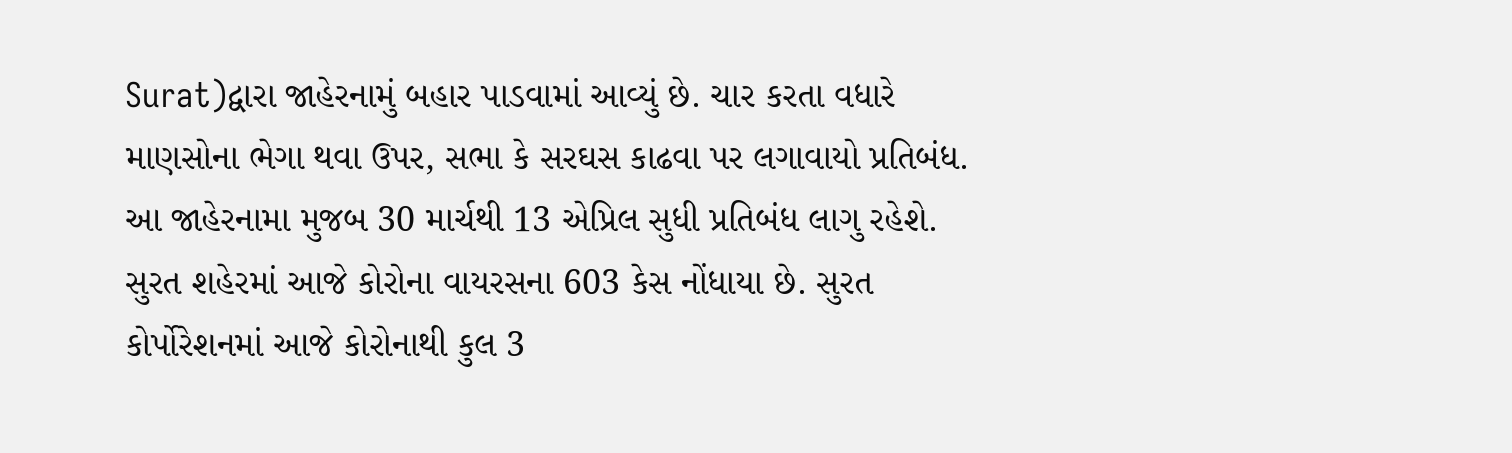Surat)દ્વારા જાહેરનામું બહાર પાડવામાં આવ્યું છે. ચાર કરતા વધારે માણસોના ભેગા થવા ઉપર, સભા કે સરઘસ કાઢવા પર લગાવાયો પ્રતિબંધ. આ જાહેરનામા મુજબ 30 માર્ચથી 13 એપ્રિલ સુધી પ્રતિબંધ લાગુ રહેશે.
સુરત શહેરમાં આજે કોરોના વાયરસના 603 કેસ નોંધાયા છે. સુરત કોર્પોરેશનમાં આજે કોરોનાથી કુલ 3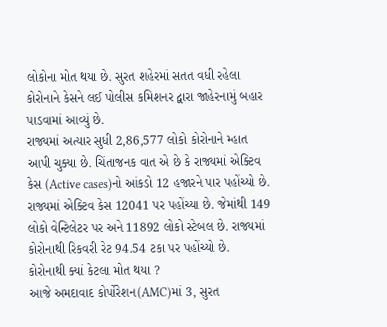લોકોના મોત થયા છે. સુરત શહેરમાં સતત વધી રહેલા કોરોનાને કેસને લઈ પોલીસ કમિશનર દ્વારા જાહેરનામું બહાર પાડવામાં આવ્યું છે.
રાજ્યમાં અત્યાર સુધી 2,86,577 લોકો કોરોનાને મ્હાત આપી ચુક્યા છે. ચિંતાજનક વાત એ છે કે રાજ્યમાં એક્ટિવ કેસ (Active cases)નો આંકડો 12 હજારને પાર પહોંચ્યો છે. રાજ્યમાં એક્ટિવ કેસ 12041 પર પહોંચ્યા છે. જેમાંથી 149 લોકો વેન્ટિલેટર પર અને 11892 લોકો સ્ટેબલ છે. રાજ્યમાં કોરોનાથી રિકવરી રેટ 94.54 ટકા પર પહોંચ્યો છે.
કોરોનાથી ક્યાં કેટલા મોત થયા ?
આજે અમદાવાદ કોર્પોરેશન(AMC)માં 3, સુરત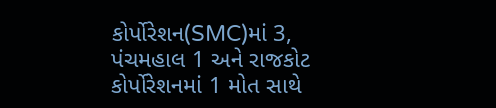કોર્પોરેશન(SMC)માં 3, પંચમહાલ 1 અને રાજકોટ કોર્પોરેશનમાં 1 મોત સાથે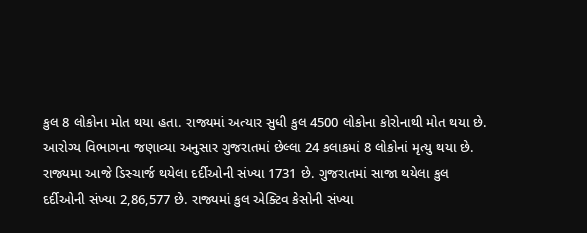કુલ 8 લોકોના મોત થયા હતા. રાજ્યમાં અત્યાર સુધી કુલ 4500 લોકોના કોરોનાથી મોત થયા છે.
આરોગ્ય વિભાગના જણાવ્યા અનુસાર ગુજરાતમાં છેલ્લા 24 કલાકમાં 8 લોકોનાં મૃત્યુ થયા છે. રાજ્યમા આજે ડિસ્ચાર્જ થયેલા દર્દીઓની સંખ્યા 1731 છે. ગુજરાતમાં સાજા થયેલા કુલ દર્દીઓની સંખ્યા 2,86,577 છે. રાજ્યમાં કુલ એક્ટિવ કેસોની સંખ્યા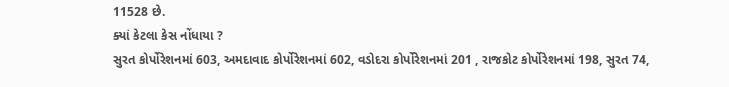11528 છે.
ક્યાં કેટલા કેસ નોંધાયા ?
સુરત કોર્પોરેશનમાં 603, અમદાવાદ કોર્પોરેશનમાં 602, વડોદરા કોર્પોરેશનમાં 201 , રાજકોટ કોર્પોરેશનમાં 198, સુરત 74,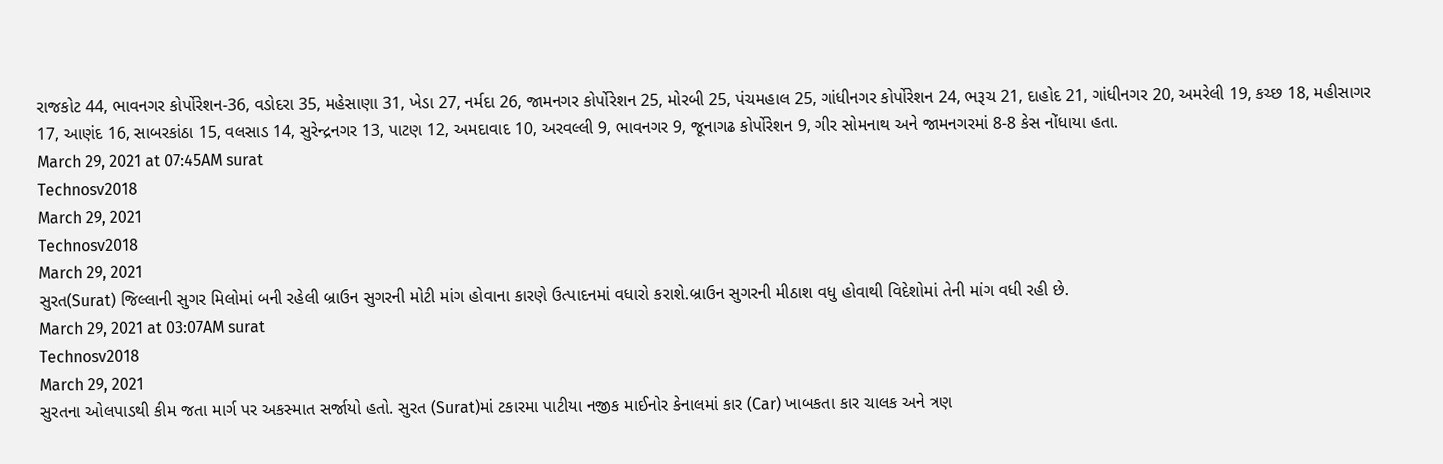રાજકોટ 44, ભાવનગર કોર્પોરેશન-36, વડોદરા 35, મહેસાણા 31, ખેડા 27, નર્મદા 26, જામનગર કોર્પોરેશન 25, મોરબી 25, પંચમહાલ 25, ગાંધીનગર કોર્પોરેશન 24, ભરૂચ 21, દાહોદ 21, ગાંધીનગર 20, અમરેલી 19, કચ્છ 18, મહીસાગર 17, આણંદ 16, સાબરકાંઠા 15, વલસાડ 14, સુરેન્દ્રનગર 13, પાટણ 12, અમદાવાદ 10, અરવલ્લી 9, ભાવનગર 9, જૂનાગઢ કોર્પોરેશન 9, ગીર સોમનાથ અને જામનગરમાં 8-8 કેસ નોંધાયા હતા.
March 29, 2021 at 07:45AM surat
Technosv2018
March 29, 2021
Technosv2018
March 29, 2021
સુરત(Surat) જિલ્લાની સુગર મિલોમાં બની રહેલી બ્રાઉન સુગરની મોટી માંગ હોવાના કારણે ઉત્પાદનમાં વધારો કરાશે.બ્રાઉન સુગરની મીઠાશ વધુ હોવાથી વિદેશોમાં તેની માંગ વધી રહી છે.
March 29, 2021 at 03:07AM surat
Technosv2018
March 29, 2021
સુરતના ઓલપાડથી કીમ જતા માર્ગ પર અકસ્માત સર્જાયો હતો. સુરત (Surat)માં ટકારમા પાટીયા નજીક માઈનોર કેનાલમાં કાર (Car) ખાબકતા કાર ચાલક અને ત્રણ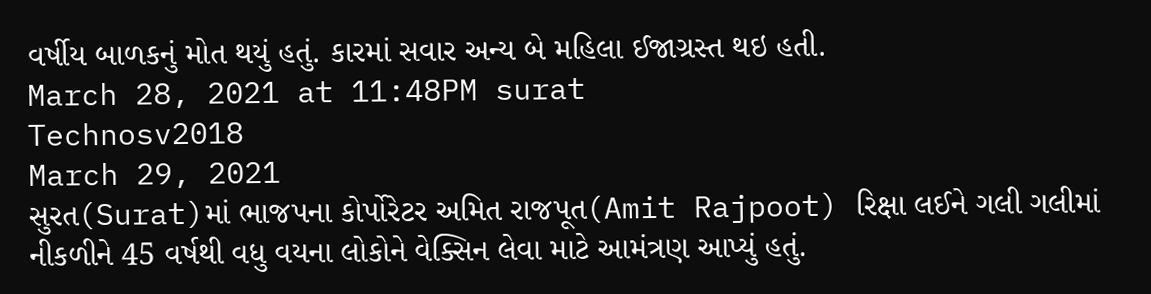વર્ષીય બાળકનું મોત થયું હતું. કારમાં સવાર અન્ય બે મહિલા ઈજાગ્રસ્ત થઇ હતી.
March 28, 2021 at 11:48PM surat
Technosv2018
March 29, 2021
સુરત(Surat)માં ભાજપના કોર્પોરેટર અમિત રાજપૂત(Amit Rajpoot) રિક્ષા લઈને ગલી ગલીમાં નીકળીને 45 વર્ષથી વધુ વયના લોકોને વેક્સિન લેવા માટે આમંત્રણ આપ્યું હતું.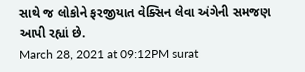સાથે જ લોકોને ફરજીયાત વેક્સિન લેવા અંગેની સમજણ આપી રહ્યાં છે.
March 28, 2021 at 09:12PM surat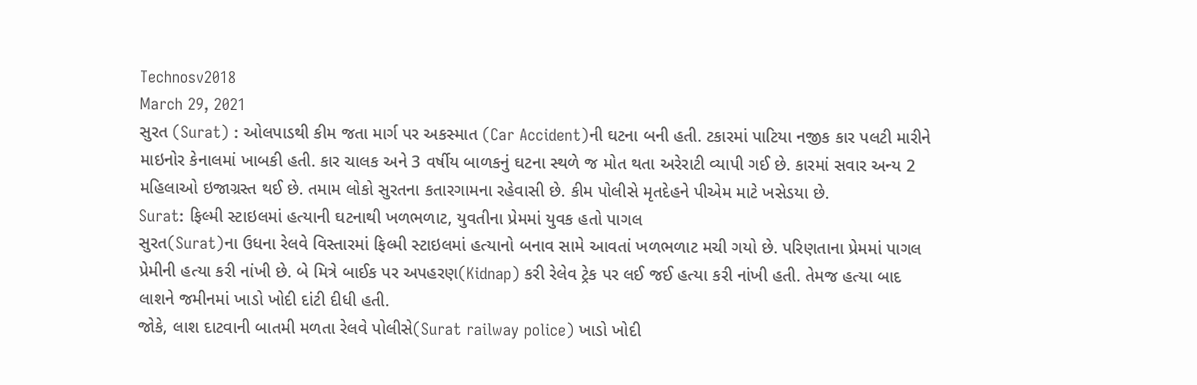Technosv2018
March 29, 2021
સુરત (Surat) : ઓલપાડથી કીમ જતા માર્ગ પર અકસ્માત (Car Accident)ની ઘટના બની હતી. ટકારમાં પાટિયા નજીક કાર પલટી મારીને માઇનોર કેનાલમાં ખાબકી હતી. કાર ચાલક અને 3 વર્ષીય બાળકનું ઘટના સ્થળે જ મોત થતા અરેરાટી વ્યાપી ગઈ છે. કારમાં સવાર અન્ય 2 મહિલાઓ ઇજાગ્રસ્ત થઈ છે. તમામ લોકો સુરતના કતારગામના રહેવાસી છે. કીમ પોલીસે મૃતદેહને પીએમ માટે ખસેડયા છે.
Surat: ફિલ્મી સ્ટાઇલમાં હત્યાની ઘટનાથી ખળભળાટ, યુવતીના પ્રેમમાં યુવક હતો પાગલ
સુરત(Surat)ના ઉધના રેલવે વિસ્તારમાં ફિલ્મી સ્ટાઇલમાં હત્યાનો બનાવ સામે આવતાં ખળભળાટ મચી ગયો છે. પરિણતાના પ્રેમમાં પાગલ પ્રેમીની હત્યા કરી નાંખી છે. બે મિત્રે બાઈક પર અપહરણ(Kidnap) કરી રેલેવ ટ્રેક પર લઈ જઈ હત્યા કરી નાંખી હતી. તેમજ હત્યા બાદ લાશને જમીનમાં ખાડો ખોદી દાંટી દીધી હતી.
જોકે, લાશ દાટવાની બાતમી મળતા રેલવે પોલીસે(Surat railway police) ખાડો ખોદી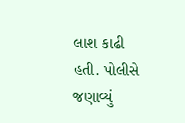લાશ કાઢી હતી. પોલીસે જણાવ્યું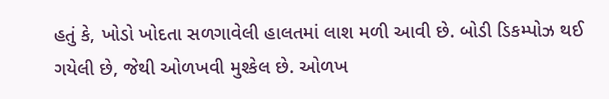હતું કે, ખોડો ખોદતા સળગાવેલી હાલતમાં લાશ મળી આવી છે. બોડી ડિકમ્પોઝ થઈ ગયેલી છે, જેથી ઓળખવી મુશ્કેલ છે. ઓળખ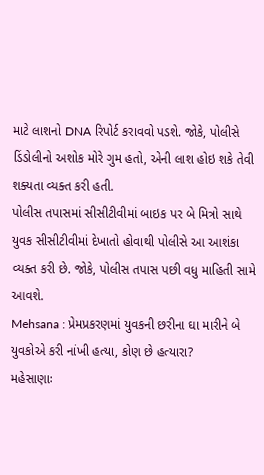માટે લાશનો DNA રિપોર્ટ કરાવવો પડશે. જોકે, પોલીસે ડિંડોલીનો અશોક મોરે ગુમ હતો, એની લાશ હોઇ શકે તેવી શક્યતા વ્યક્ત કરી હતી.
પોલીસ તપાસમાં સીસીટીવીમાં બાઇક પર બે મિત્રો સાથે યુવક સીસીટીવીમાં દેખાતો હોવાથી પોલીસે આ આશંકા વ્યક્ત કરી છે. જોકે, પોલીસ તપાસ પછી વધુ માહિતી સામે આવશે.
Mehsana : પ્રેમપ્રકરણમાં યુવકની છરીના ઘા મારીને બે યુવકોએ કરી નાંખી હત્યા, કોણ છે હત્યારા?
મહેસાણાઃ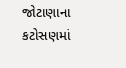જોટાણાના કટોસણમાં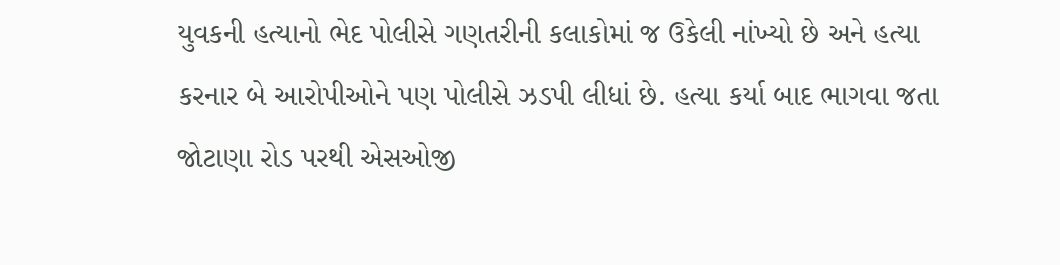યુવકની હત્યાનો ભેદ પોલીસે ગણતરીની કલાકોમાં જ ઉકેલી નાંખ્યો છે અને હત્યા કરનાર બે આરોપીઓને પણ પોલીસે ઝડપી લીધાં છે. હત્યા કર્યા બાદ ભાગવા જતા જોટાણા રોડ પરથી એસઓજી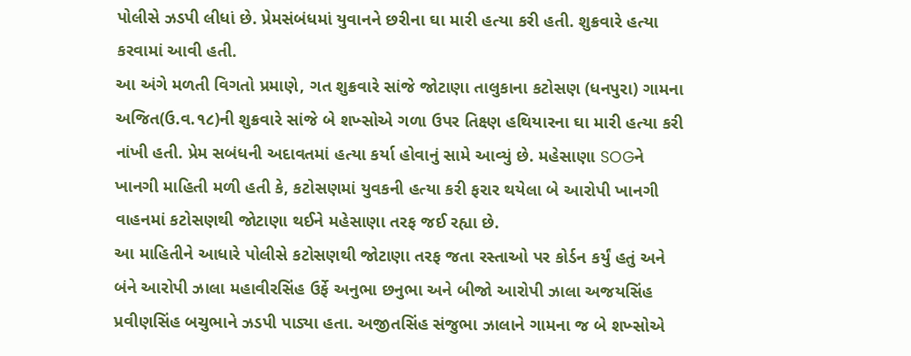પોલીસે ઝડપી લીધાં છે. પ્રેમસંબંધમાં યુવાનને છરીના ઘા મારી હત્યા કરી હતી. શુક્રવારે હત્યા કરવામાં આવી હતી.
આ અંગે મળતી વિગતો પ્રમાણે, ગત શુક્રવારે સાંજે જોટાણા તાલુકાના કટોસણ (ધનપુરા) ગામના અજિત(ઉ.વ.૧૮)ની શુક્રવારે સાંજે બે શખ્સોએ ગળા ઉપર તિક્ષ્ણ હથિયારના ઘા મારી હત્યા કરી નાંખી હતી. પ્રેમ સબંધની અદાવતમાં હત્યા કર્યા હોવાનું સામે આવ્યું છે. મહેસાણા SOGને ખાનગી માહિતી મળી હતી કે, કટોસણમાં યુવકની હત્યા કરી ફરાર થયેલા બે આરોપી ખાનગી વાહનમાં કટોસણથી જોટાણા થઈને મહેસાણા તરફ જઈ રહ્યા છે.
આ માહિતીને આધારે પોલીસે કટોસણથી જોટાણા તરફ જતા રસ્તાઓ પર કોર્ડન કર્યું હતું અને બંને આરોપી ઝાલા મહાવીરસિંહ ઉર્ફે અનુભા છનુભા અને બીજો આરોપી ઝાલા અજયસિંહ પ્રવીણસિંહ બચુભાને ઝડપી પાડ્યા હતા. અજીતસિંહ સંજુભા ઝાલાને ગામના જ બે શખ્સોએ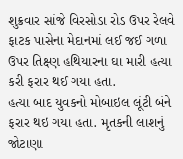શુક્રવાર સાંજે વિરસોડા રોડ ઉપર રેલવે ફાટક પાસેના મેદાનમાં લઈ જઈ ગળા ઉપર તિક્ષ્ણ હથિયારના ઘા મારી હત્યા કરી ફરાર થઈ ગયા હતા.
હત્યા બાદ યુવકનો મોબાઇલ લૂંટી બંને ફરાર થઇ ગયા હતા. મૃતકની લાશનું જોટાણા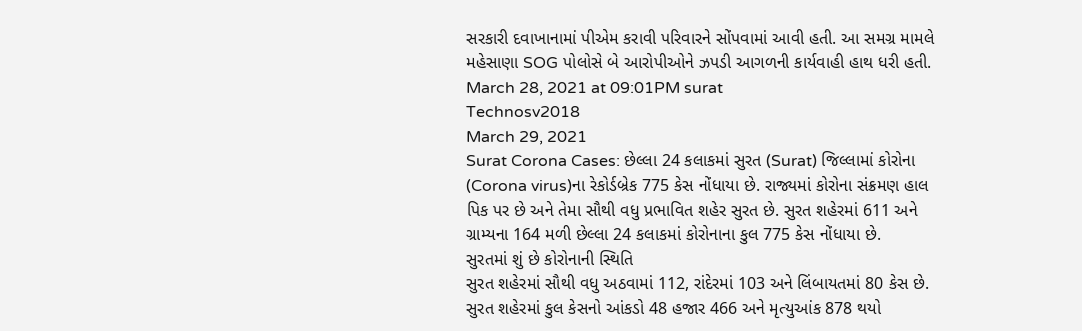સરકારી દવાખાનામાં પીએમ કરાવી પરિવારને સોંપવામાં આવી હતી. આ સમગ્ર મામલે મહેસાણા SOG પોલોસે બે આરોપીઓને ઝપડી આગળની કાર્યવાહી હાથ ધરી હતી.
March 28, 2021 at 09:01PM surat
Technosv2018
March 29, 2021
Surat Corona Cases: છેલ્લા 24 કલાકમાં સુરત (Surat) જિલ્લામાં કોરોના (Corona virus)ના રેકોર્ડબ્રેક 775 કેસ નોંધાયા છે. રાજ્યમાં કોરોના સંક્રમણ હાલ પિક પર છે અને તેમા સૌથી વધુ પ્રભાવિત શહેર સુરત છે. સુરત શહેરમાં 611 અને ગ્રામ્યના 164 મળી છેલ્લા 24 કલાકમાં કોરોનાના કુલ 775 કેસ નોંધાયા છે.
સુરતમાં શું છે કોરોનાની સ્થિતિ
સુરત શહેરમાં સૌથી વધુ અઠવામાં 112, રાંદેરમાં 103 અને લિંબાયતમાં 80 કેસ છે. સુરત શહેરમાં કુલ કેસનો આંકડો 48 હજાર 466 અને મૃત્યુઆંક 878 થયો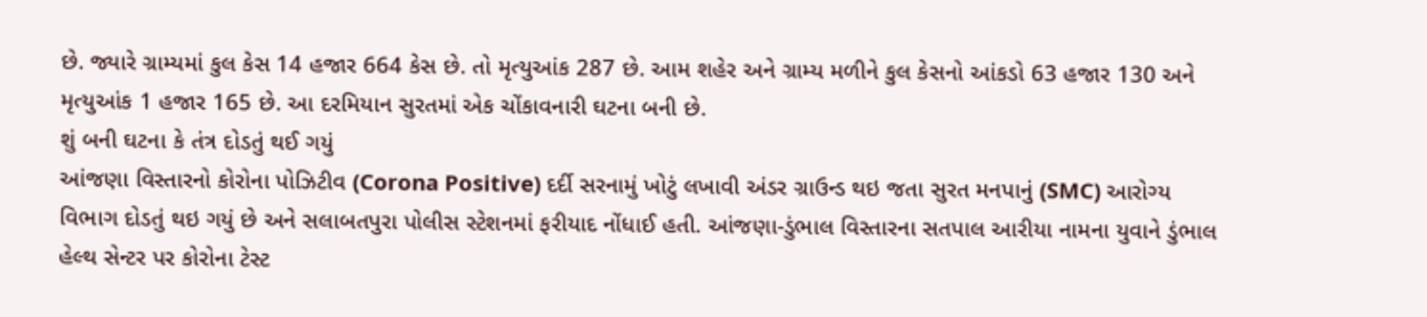છે. જ્યારે ગ્રામ્યમાં કુલ કેસ 14 હજાર 664 કેસ છે. તો મૃત્યુઆંક 287 છે. આમ શહેર અને ગ્રામ્ય મળીને કુલ કેસનો આંકડો 63 હજાર 130 અને મૃત્યુઆંક 1 હજાર 165 છે. આ દરમિયાન સુરતમાં એક ચોંકાવનારી ઘટના બની છે.
શું બની ઘટના કે તંત્ર દોડતું થઈ ગયું
આંજણા વિસ્તારનો કોરોના પોઝિટીવ (Corona Positive) દર્દી સરનામું ખોટું લખાવી અંડર ગ્રાઉન્ડ થઇ જતા સુરત મનપાનું (SMC) આરોગ્ય વિભાગ દોડતું થઇ ગયું છે અને સલાબતપુરા પોલીસ સ્ટેશનમાં ફરીયાદ નોંધાઈ હતી. આંજણા-ડુંભાલ વિસ્તારના સતપાલ આરીયા નામના યુવાને ડુંભાલ હેલ્થ સેન્ટર પર કોરોના ટેસ્ટ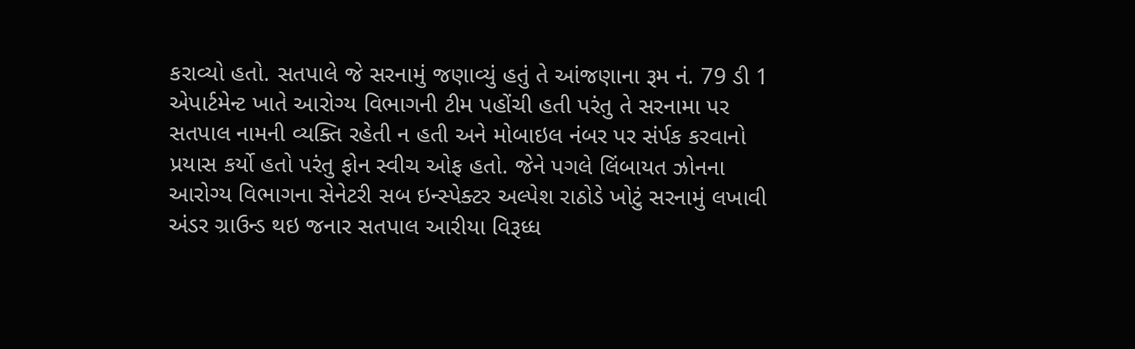કરાવ્યો હતો. સતપાલે જે સરનામું જણાવ્યું હતું તે આંજણાના રૂમ નં. 79 ડી 1 એપાર્ટમેન્ટ ખાતે આરોગ્ય વિભાગની ટીમ પહોંચી હતી પરંતુ તે સરનામા પર સતપાલ નામની વ્યક્તિ રહેતી ન હતી અને મોબાઇલ નંબર પર સંર્પક કરવાનો પ્રયાસ કર્યો હતો પરંતુ ફોન સ્વીચ ઓફ હતો. જેને પગલે લિંબાયત ઝોનના આરોગ્ય વિભાગના સેનેટરી સબ ઇન્સ્પેક્ટર અલ્પેશ રાઠોડે ખોટું સરનામું લખાવી અંડર ગ્રાઉન્ડ થઇ જનાર સતપાલ આરીયા વિરૂધ્ધ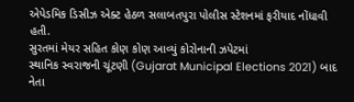એપેડમિક ડિસીઝ એક્ટ હેઠળ સલાબતપુરા પોલીસ સ્ટેશનમાં ફરીયાદ નોંધાવી હતી.
સુરતમાં મેયર સહિત કોણ કોણ આવ્યું કોરોનાની ઝપેટમાં
સ્થાનિક સ્વરાજની ચૂંટણી (Gujarat Municipal Elections 2021) બાદ નેતા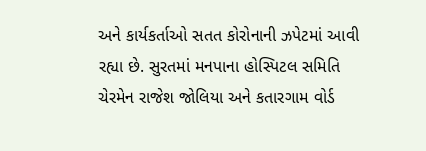અને કાર્યકર્તાઓ સતત કોરોનાની ઝપેટમાં આવી રહ્યા છે. સુરતમાં મનપાના હોસ્પિટલ સમિતિ ચેરમેન રાજેશ જોલિયા અને કતારગામ વોર્ડ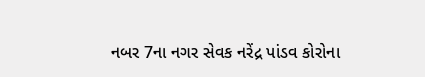નબર 7ના નગર સેવક નરેંદ્ર પાંડવ કોરોના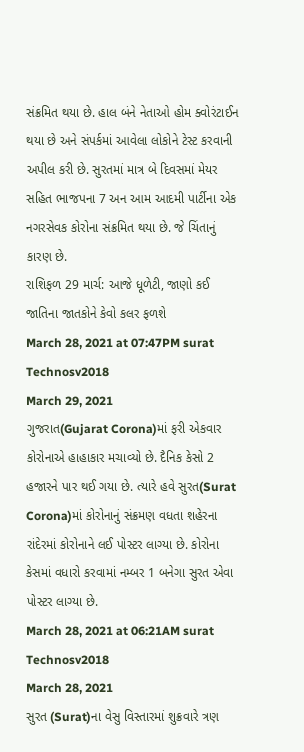સંક્રમિત થયા છે. હાલ બંને નેતાઓ હોમ ક્વોરંટાઈન થયા છે અને સંપર્કમાં આવેલા લોકોને ટેસ્ટ કરવાની અપીલ કરી છે. સુરતમાં માત્ર બે દિવસમાં મેયર સહિત ભાજપના 7 અન આમ આદમી પાર્ટીના એક નગરસેવક કોરોના સંક્રમિત થયા છે. જે ચિંતાનું કારણ છે.
રાશિફળ 29 માર્ચ: આજે ધૂળેટી, જાણો કઈ જાતિના જાતકોને કેવો કલર ફળશે
March 28, 2021 at 07:47PM surat
Technosv2018
March 29, 2021
ગુજરાત(Gujarat Corona)માં ફરી એકવાર કોરોનાએ હાહાકાર મચાવ્યો છે. દૈનિક કેસો 2 હજારને પાર થઈ ગયા છે. ત્યારે હવે સુરત(Surat Corona)માં કોરોનાનું સંક્રમણ વધતા શહેરના રાંદેરમાં કોરોનાને લઈ પોસ્ટર લાગ્યા છે. કોરોના કેસમાં વધારો કરવામાં નમ્બર 1 બનેગા સુરત એવા પોસ્ટર લાગ્યા છે.
March 28, 2021 at 06:21AM surat
Technosv2018
March 28, 2021
સુરત (Surat)ના વેસુ વિસ્તારમાં શુક્રવારે ત્રણ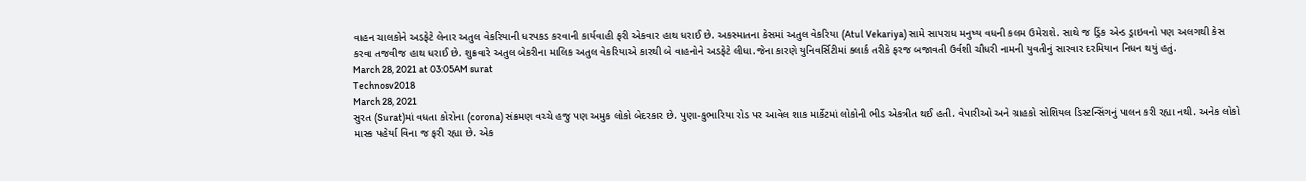વાહન ચાલકોને અડફેટે લેનાર અતુલ વેકરિયાની ધરપકડ કરવાની કાર્યવાહી ફરી એકવાર હાથ ધરાઈ છે. અકસ્માતના કેસમાં અતુલ વેકરિયા (Atul Vekariya) સામે સાપરાધ મનુષ્ય વધની કલમ ઉમેરાશે. સાથે જ ડ્રિંક એન્ડ ડ્રાઇવનો પણ અલગથી કેસ કરવા તજવીજ હાથ ધરાઈ છે. શુક્રવારે અતુલ બેકરીના માલિક અતુલ વેકરિયાએ કારથી બે વાહનોને અડફેટે લીધા.જેના કારણે યુનિવર્સિટીમાં ક્લાર્ક તરીકે ફરજ બજાવતી ઉર્વશી ચૌધરી નામની યુવતીનું સારવાર દરમિયાન નિધન થયું હતું.
March 28, 2021 at 03:05AM surat
Technosv2018
March 28, 2021
સુરત (Surat)માં વધતા કોરોના (corona) સંક્રમણ વચ્ચે હજુ પણ અમુક લોકો બેદરકાર છે. પુણા-કુભારિયા રોડ પર આવેલ શાક માર્કેટમાં લોકોની ભીડ એકત્રીત થઈ હતી. વેપારીઓ અને ગ્રાહકો સોશિયલ ડિસ્ટન્સિંગનું પાલન કરી રહ્યા નથી. અનેક લોકો માસ્ક પહેર્યા વિના જ ફરી રહ્યા છે. એક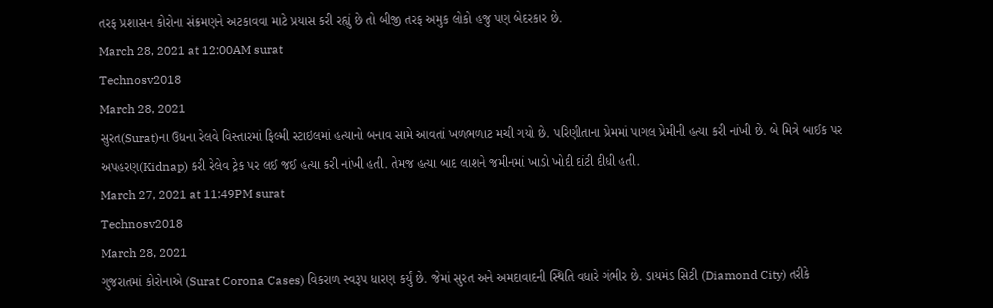તરફ પ્રશાસન કોરોના સંક્રમણને અટકાવવા માટે પ્રયાસ કરી રહ્યું છે તો બીજી તરફ અમુક લોકો હજુ પણ બેદરકાર છે.
March 28, 2021 at 12:00AM surat
Technosv2018
March 28, 2021
સુરત(Surat)ના ઉધના રેલવે વિસ્તારમાં ફિલ્મી સ્ટાઇલમાં હત્યાનો બનાવ સામે આવતાં ખળભળાટ મચી ગયો છે. પરિણીતાના પ્રેમમાં પાગલ પ્રેમીની હત્યા કરી નાંખી છે. બે મિત્રે બાઈક પર અપહરણ(Kidnap) કરી રેલેવ ટ્રેક પર લઈ જઈ હત્યા કરી નાંખી હતી. તેમજ હત્યા બાદ લાશને જમીનમાં ખાડો ખોદી દાંટી દીધી હતી.
March 27, 2021 at 11:49PM surat
Technosv2018
March 28, 2021
ગુજરાતમાં કોરોનાએ (Surat Corona Cases) વિકરાળ સ્વરૂપ ધારણ કર્યું છે. જેમાં સુરત અને અમદાવાદની સ્થિતિ વધારે ગંભીર છે. ડાયમંડ સિટી (Diamond City) તરીકે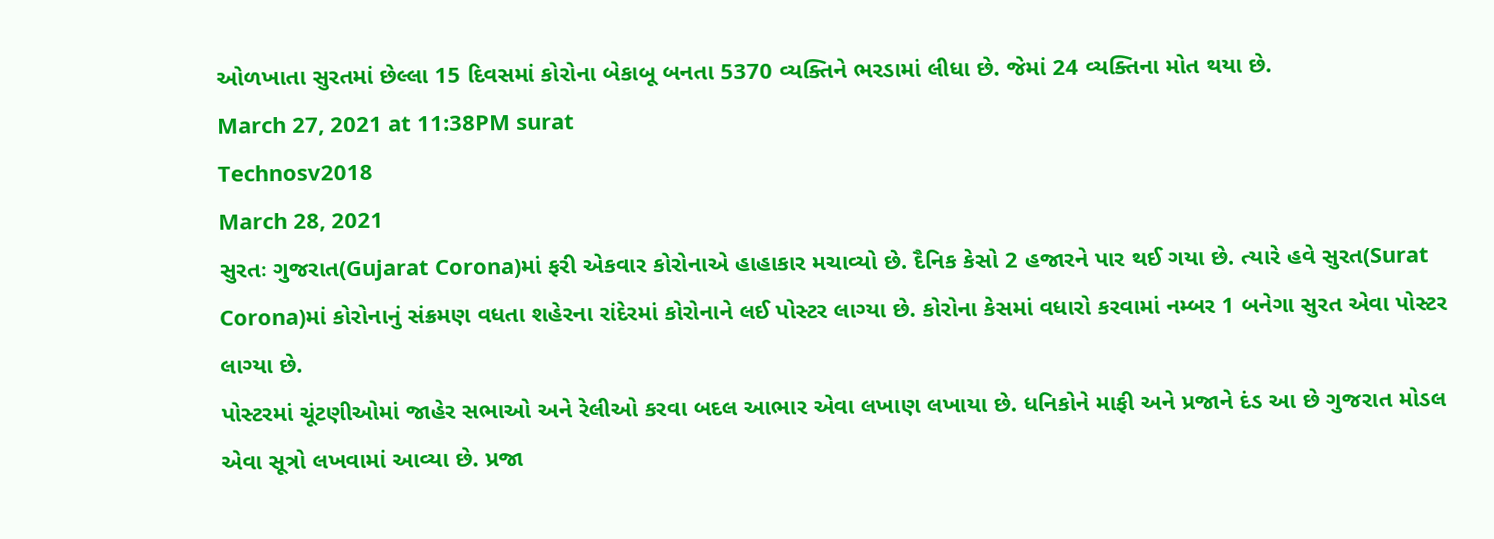ઓળખાતા સુરતમાં છેલ્લા 15 દિવસમાં કોરોના બેકાબૂ બનતા 5370 વ્યક્તિને ભરડામાં લીધા છે. જેમાં 24 વ્યક્તિના મોત થયા છે.
March 27, 2021 at 11:38PM surat
Technosv2018
March 28, 2021
સુરતઃ ગુજરાત(Gujarat Corona)માં ફરી એકવાર કોરોનાએ હાહાકાર મચાવ્યો છે. દૈનિક કેસો 2 હજારને પાર થઈ ગયા છે. ત્યારે હવે સુરત(Surat Corona)માં કોરોનાનું સંક્રમણ વધતા શહેરના રાંદેરમાં કોરોનાને લઈ પોસ્ટર લાગ્યા છે. કોરોના કેસમાં વધારો કરવામાં નમ્બર 1 બનેગા સુરત એવા પોસ્ટર લાગ્યા છે.
પોસ્ટરમાં ચૂંટણીઓમાં જાહેર સભાઓ અને રેલીઓ કરવા બદલ આભાર એવા લખાણ લખાયા છે. ધનિકોને માફી અને પ્રજાને દંડ આ છે ગુજરાત મોડલ એવા સૂત્રો લખવામાં આવ્યા છે. પ્રજા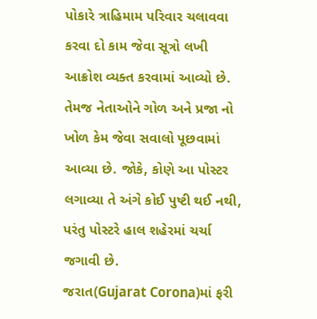પોકારે ત્રાહિમામ પરિવાર ચલાવવા કરવા દો કામ જેવા સૂત્રો લખી આક્રોશ વ્યક્ત કરવામાં આવ્યો છે. તેમજ નેતાઓને ગોળ અને પ્રજા નો ખોળ કેમ જેવા સવાલો પૂછવામાં આવ્યા છે. જોકે, કોણે આ પોસ્ટર લગાવ્યા તે અંગે કોઈ પુષ્ટી થઈ નથી, પરંતુ પોસ્ટરે હાલ શહેરમાં ચર્ચા જગાવી છે.
જરાત(Gujarat Corona)માં ફરી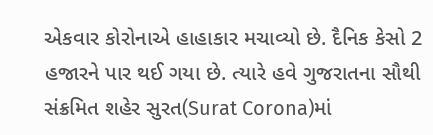એકવાર કોરોનાએ હાહાકાર મચાવ્યો છે. દૈનિક કેસો 2 હજારને પાર થઈ ગયા છે. ત્યારે હવે ગુજરાતના સૌથી સંક્રમિત શહેર સુરત(Surat Corona)માં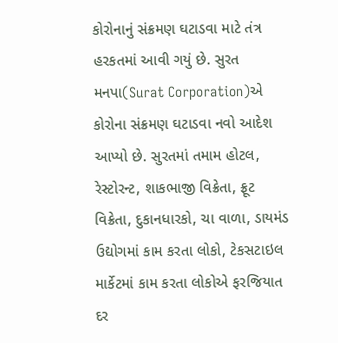કોરોનાનું સંક્રમણ ઘટાડવા માટે તંત્ર હરકતમાં આવી ગયું છે. સુરત મનપા(Surat Corporation)એ કોરોના સંક્રમણ ઘટાડવા નવો આદેશ આપ્યો છે. સુરતમાં તમામ હોટલ, રેસ્ટોરન્ટ, શાકભાજી વિક્રેતા, ફ્રૂટ વિક્રેતા, દુકાનધારકો, ચા વાળા, ડાયમંડ ઉદ્યોગમાં કામ કરતા લોકો, ટેકસટાઇલ માર્કેટમાં કામ કરતા લોકોએ ફરજિયાત દર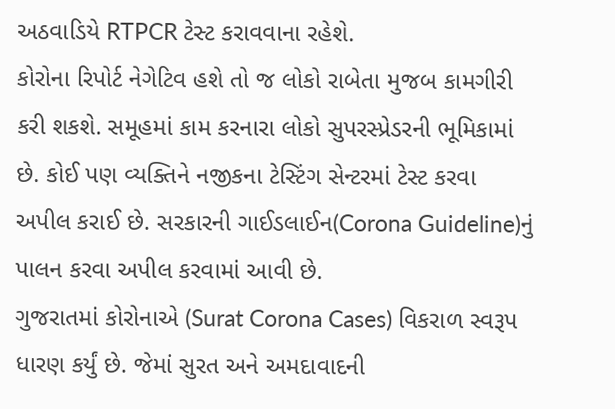અઠવાડિયે RTPCR ટેસ્ટ કરાવવાના રહેશે.
કોરોના રિપોર્ટ નેગેટિવ હશે તો જ લોકો રાબેતા મુજબ કામગીરી કરી શકશે. સમૂહમાં કામ કરનારા લોકો સુપરસ્પ્રેડરની ભૂમિકામાં છે. કોઈ પણ વ્યક્તિને નજીકના ટેસ્ટિંગ સેન્ટરમાં ટેસ્ટ કરવા અપીલ કરાઈ છે. સરકારની ગાઈડલાઈન(Corona Guideline)નું પાલન કરવા અપીલ કરવામાં આવી છે.
ગુજરાતમાં કોરોનાએ (Surat Corona Cases) વિકરાળ સ્વરૂપ ધારણ કર્યું છે. જેમાં સુરત અને અમદાવાદની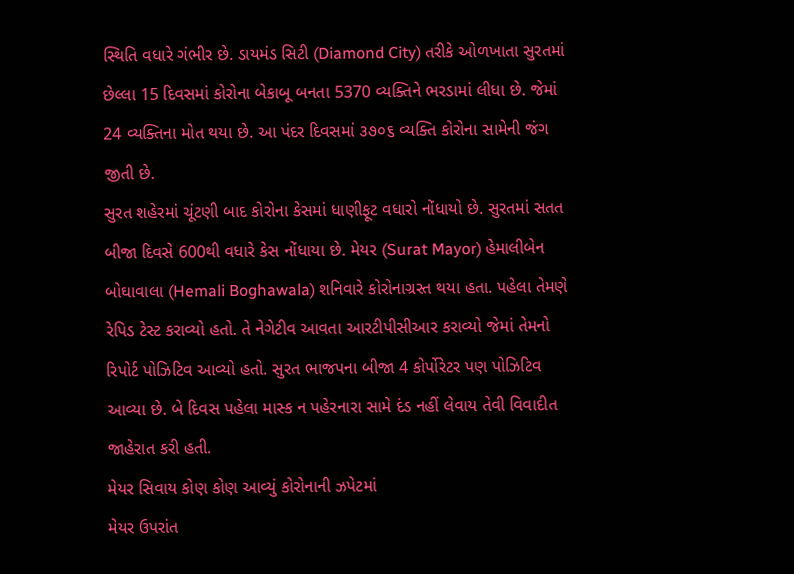સ્થિતિ વધારે ગંભીર છે. ડાયમંડ સિટી (Diamond City) તરીકે ઓળખાતા સુરતમાં છેલ્લા 15 દિવસમાં કોરોના બેકાબૂ બનતા 5370 વ્યક્તિને ભરડામાં લીધા છે. જેમાં 24 વ્યક્તિના મોત થયા છે. આ પંદર દિવસમાં ૩૭૦૬ વ્યક્તિ કોરોના સામેની જંગ જીતી છે.
સુરત શહેરમાં ચૂંટણી બાદ કોરોના કેસમાં ધાણીફૂટ વધારો નોંધાયો છે. સુરતમાં સતત બીજા દિવસે 600થી વધારે કેસ નોંધાયા છે. મેયર (Surat Mayor) હેમાલીબેન બોઘાવાલા (Hemali Boghawala) શનિવારે કોરોનાગ્રસ્ત થયા હતા. પહેલા તેમણે રેપિડ ટેસ્ટ કરાવ્યો હતો. તે નેગેટીવ આવતા આરટીપીસીઆર કરાવ્યો જેમાં તેમનો રિપોર્ટ પોઝિટિવ આવ્યો હતો. સુરત ભાજપના બીજા 4 કોર્પોરેટર પણ પોઝિટિવ આવ્યા છે. બે દિવસ પહેલા માસ્ક ન પહેરનારા સામે દંડ નહીં લેવાય તેવી વિવાદીત જાહેરાત કરી હતી.
મેયર સિવાય કોણ કોણ આવ્યું કોરોનાની ઝપેટમાં
મેયર ઉપરાંત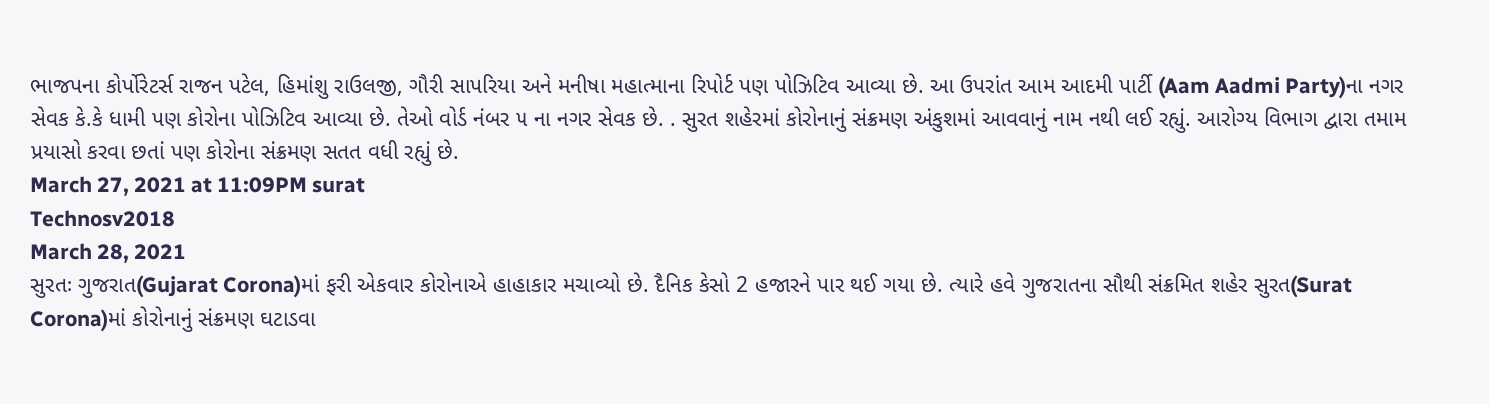ભાજપના કોર્પોરેટર્સ રાજન પટેલ, હિમાંશુ રાઉલજી, ગૌરી સાપરિયા અને મનીષા મહાત્માના રિપોર્ટ પણ પોઝિટિવ આવ્યા છે. આ ઉપરાંત આમ આદમી પાર્ટી (Aam Aadmi Party)ના નગર સેવક કે.કે ધામી પણ કોરોના પોઝિટિવ આવ્યા છે. તેઓ વોર્ડ નંબર ૫ ના નગર સેવક છે. . સુરત શહેરમાં કોરોનાનું સંક્રમણ અંકુશમાં આવવાનું નામ નથી લઈ રહ્યું. આરોગ્ય વિભાગ દ્વારા તમામ પ્રયાસો કરવા છતાં પણ કોરોના સંક્રમણ સતત વધી રહ્યું છે.
March 27, 2021 at 11:09PM surat
Technosv2018
March 28, 2021
સુરતઃ ગુજરાત(Gujarat Corona)માં ફરી એકવાર કોરોનાએ હાહાકાર મચાવ્યો છે. દૈનિક કેસો 2 હજારને પાર થઈ ગયા છે. ત્યારે હવે ગુજરાતના સૌથી સંક્રમિત શહેર સુરત(Surat Corona)માં કોરોનાનું સંક્રમણ ઘટાડવા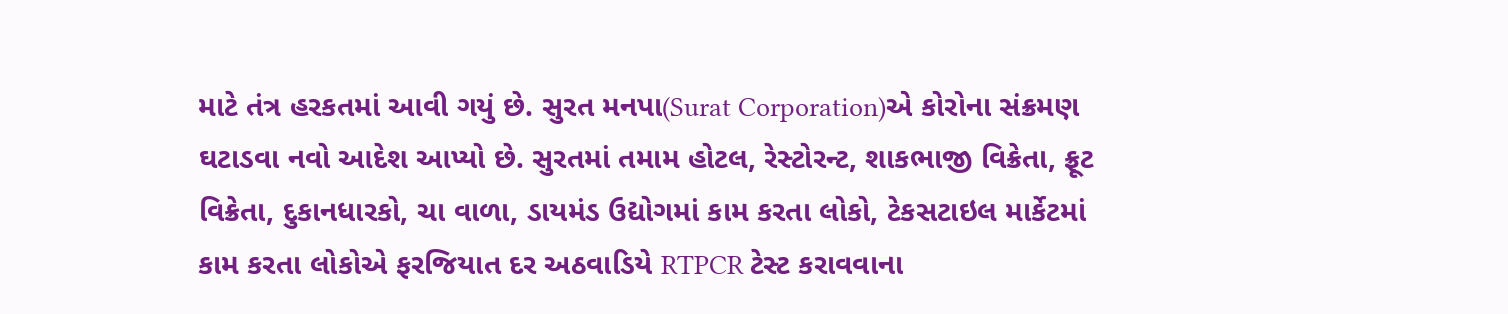માટે તંત્ર હરકતમાં આવી ગયું છે. સુરત મનપા(Surat Corporation)એ કોરોના સંક્રમણ ઘટાડવા નવો આદેશ આપ્યો છે. સુરતમાં તમામ હોટલ, રેસ્ટોરન્ટ, શાકભાજી વિક્રેતા, ફ્રૂટ વિક્રેતા, દુકાનધારકો, ચા વાળા, ડાયમંડ ઉદ્યોગમાં કામ કરતા લોકો, ટેકસટાઇલ માર્કેટમાં કામ કરતા લોકોએ ફરજિયાત દર અઠવાડિયે RTPCR ટેસ્ટ કરાવવાના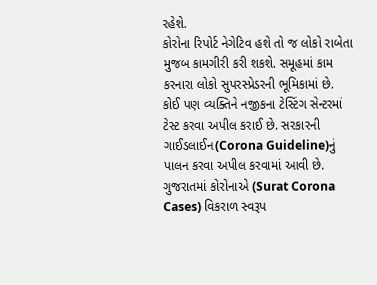રહેશે.
કોરોના રિપોર્ટ નેગેટિવ હશે તો જ લોકો રાબેતા મુજબ કામગીરી કરી શકશે. સમૂહમાં કામ કરનારા લોકો સુપરસ્પ્રેડરની ભૂમિકામાં છે. કોઈ પણ વ્યક્તિને નજીકના ટેસ્ટિંગ સેન્ટરમાં ટેસ્ટ કરવા અપીલ કરાઈ છે. સરકારની ગાઈડલાઈન(Corona Guideline)નું પાલન કરવા અપીલ કરવામાં આવી છે.
ગુજરાતમાં કોરોનાએ (Surat Corona Cases) વિકરાળ સ્વરૂપ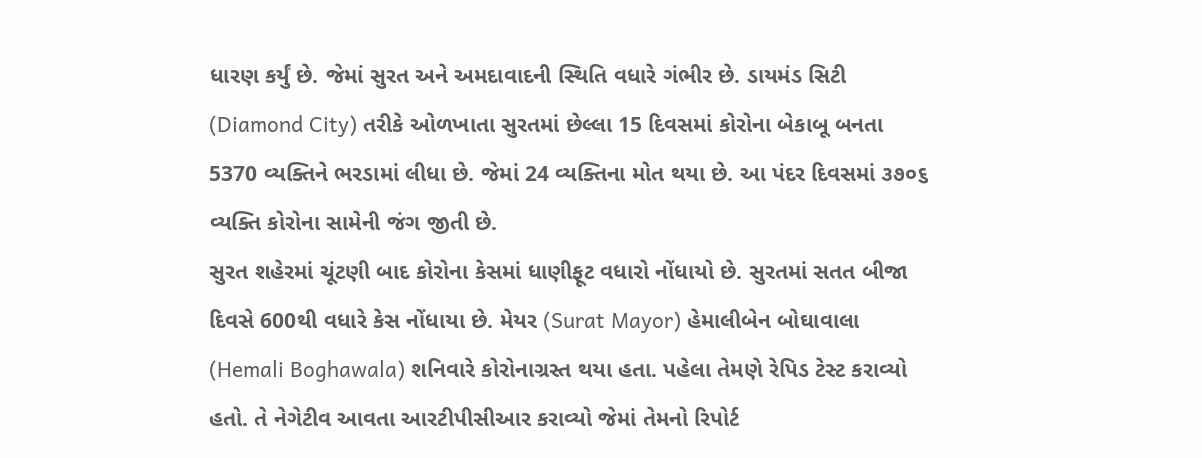ધારણ કર્યું છે. જેમાં સુરત અને અમદાવાદની સ્થિતિ વધારે ગંભીર છે. ડાયમંડ સિટી (Diamond City) તરીકે ઓળખાતા સુરતમાં છેલ્લા 15 દિવસમાં કોરોના બેકાબૂ બનતા 5370 વ્યક્તિને ભરડામાં લીધા છે. જેમાં 24 વ્યક્તિના મોત થયા છે. આ પંદર દિવસમાં ૩૭૦૬ વ્યક્તિ કોરોના સામેની જંગ જીતી છે.
સુરત શહેરમાં ચૂંટણી બાદ કોરોના કેસમાં ધાણીફૂટ વધારો નોંધાયો છે. સુરતમાં સતત બીજા દિવસે 600થી વધારે કેસ નોંધાયા છે. મેયર (Surat Mayor) હેમાલીબેન બોઘાવાલા (Hemali Boghawala) શનિવારે કોરોનાગ્રસ્ત થયા હતા. પહેલા તેમણે રેપિડ ટેસ્ટ કરાવ્યો હતો. તે નેગેટીવ આવતા આરટીપીસીઆર કરાવ્યો જેમાં તેમનો રિપોર્ટ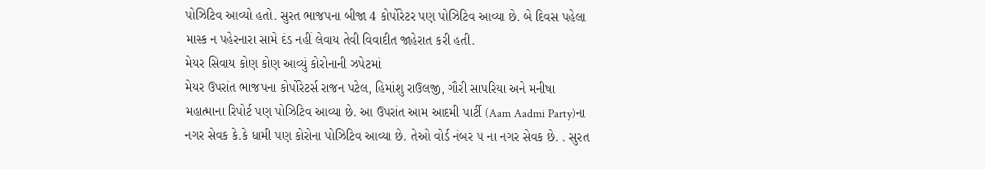પોઝિટિવ આવ્યો હતો. સુરત ભાજપના બીજા 4 કોર્પોરેટર પણ પોઝિટિવ આવ્યા છે. બે દિવસ પહેલા માસ્ક ન પહેરનારા સામે દંડ નહીં લેવાય તેવી વિવાદીત જાહેરાત કરી હતી.
મેયર સિવાય કોણ કોણ આવ્યું કોરોનાની ઝપેટમાં
મેયર ઉપરાંત ભાજપના કોર્પોરેટર્સ રાજન પટેલ, હિમાંશુ રાઉલજી, ગૌરી સાપરિયા અને મનીષા મહાત્માના રિપોર્ટ પણ પોઝિટિવ આવ્યા છે. આ ઉપરાંત આમ આદમી પાર્ટી (Aam Aadmi Party)ના નગર સેવક કે.કે ધામી પણ કોરોના પોઝિટિવ આવ્યા છે. તેઓ વોર્ડ નંબર ૫ ના નગર સેવક છે. . સુરત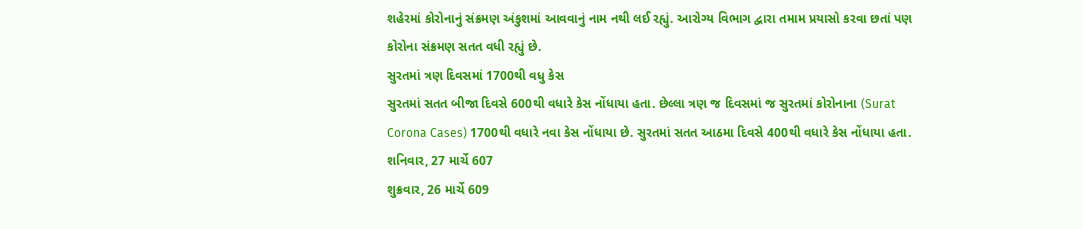શહેરમાં કોરોનાનું સંક્રમણ અંકુશમાં આવવાનું નામ નથી લઈ રહ્યું. આરોગ્ય વિભાગ દ્વારા તમામ પ્રયાસો કરવા છતાં પણ કોરોના સંક્રમણ સતત વધી રહ્યું છે.
સુરતમાં ત્રણ દિવસમાં 1700થી વધુ કેસ
સુરતમાં સતત બીજા દિવસે 600થી વધારે કેસ નોંધાયા હતા. છેલ્લા ત્રણ જ દિવસમાં જ સુરતમાં કોરોનાના (Surat Corona Cases) 1700થી વધારે નવા કેસ નોંધાયા છે. સુરતમાં સતત આઠમા દિવસે 400થી વધારે કેસ નોંધાયા હતા.
શનિવાર, 27 માર્ચે 607
શુક્રવાર, 26 માર્ચે 609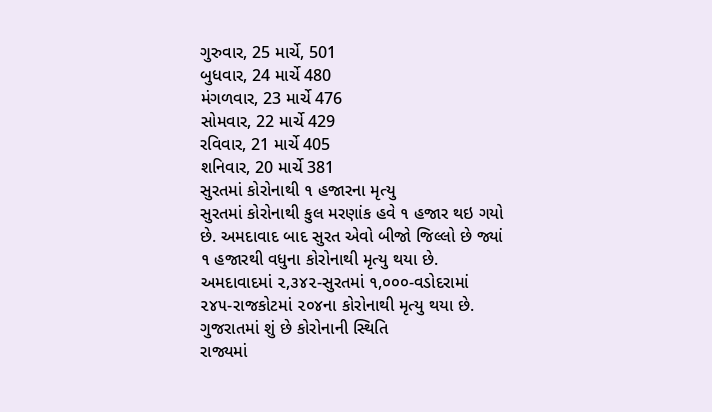ગુરુવાર, 25 માર્ચે, 501
બુધવાર, 24 માર્ચે 480
મંગળવાર, 23 માર્ચે 476
સોમવાર, 22 માર્ચે 429
રવિવાર, 21 માર્ચે 405
શનિવાર, 20 માર્ચે 381
સુરતમાં કોરોનાથી ૧ હજારના મૃત્યુ
સુરતમાં કોરોનાથી કુલ મરણાંક હવે ૧ હજાર થઇ ગયો છે. અમદાવાદ બાદ સુરત એવો બીજો જિલ્લો છે જ્યાં ૧ હજારથી વધુના કોરોનાથી મૃત્યુ થયા છે. અમદાવાદમાં ૨,૩૪૨-સુરતમાં ૧,૦૦૦-વડોદરામાં ૨૪૫-રાજકોટમાં ૨૦૪ના કોરોનાથી મૃત્યુ થયા છે.
ગુજરાતમાં શું છે કોરોનાની સ્થિતિ
રાજ્યમાં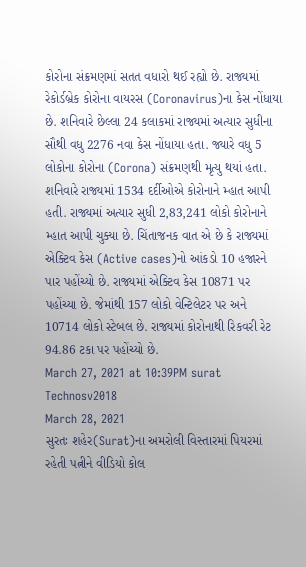કોરોના સંક્રમણમાં સતત વધારો થઈ રહ્યો છે. રાજ્યમાં રેકોર્ડબ્રેક કોરોના વાયરસ (Coronavirus)ના કેસ નોંધાયા છે. શનિવારે છેલ્લા 24 કલાકમાં રાજ્યમાં અત્યાર સુધીના સૌથી વધુ 2276 નવા કેસ નોંધાયા હતા. જ્યારે વધુ 5 લોકોના કોરોના (Corona) સંક્રમણથી મૃત્યુ થયાં હતા. શનિવારે રાજ્યમાં 1534 દર્દીઓએ કોરોનાને મ્હાત આપી હતી. રાજ્યમાં અત્યાર સુધી 2,83,241 લોકો કોરોનાને મ્હાત આપી ચુક્યા છે. ચિંતાજનક વાત એ છે કે રાજ્યમાં એક્ટિવ કેસ (Active cases)નો આંકડો 10 હજારને પાર પહોંચ્યો છે. રાજ્યમાં એક્ટિવ કેસ 10871 પર પહોંચ્યા છે. જેમાંથી 157 લોકો વેન્ટિલેટર પર અને 10714 લોકો સ્ટેબલ છે. રાજ્યમાં કોરોનાથી રિકવરી રેટ 94.86 ટકા પર પહોંચ્યો છે.
March 27, 2021 at 10:39PM surat
Technosv2018
March 28, 2021
સુરતઃ શહેર(Surat)ના અમરોલી વિસ્તારમાં પિયરમાં રહેતી પત્નીને વીડિયો કોલ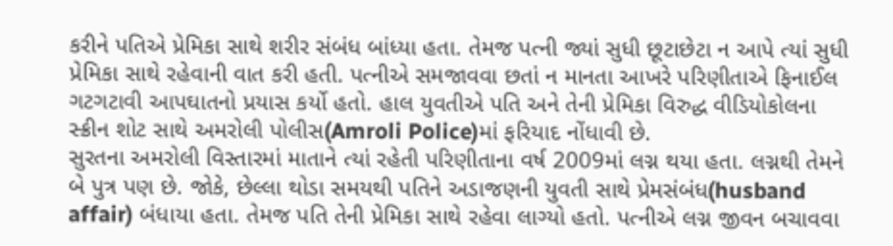કરીને પતિએ પ્રેમિકા સાથે શરીર સંબંધ બાંધ્યા હતા. તેમજ પત્ની જ્યાં સુધી છૂટાછેટા ન આપે ત્યાં સુધી પ્રેમિકા સાથે રહેવાની વાત કરી હતી. પત્નીએ સમજાવવા છતાં ન માનતા આખરે પરિણીતાએ ફિનાઈલ ગટગટાવી આપઘાતનો પ્રયાસ કર્યો હતો. હાલ યુવતીએ પતિ અને તેની પ્રેમિકા વિરુદ્ધ વીડિયોકોલના સ્ક્રીન શોટ સાથે અમરોલી પોલીસ(Amroli Police)માં ફરિયાદ નોંધાવી છે.
સુરતના અમરોલી વિસ્તારમાં માતાને ત્યાં રહેતી પરિણીતાના વર્ષ 2009માં લગ્ન થયા હતા. લગ્નથી તેમને બે પુત્ર પણ છે. જોકે, છેલ્લા થોડા સમયથી પતિને અડાજણની યુવતી સાથે પ્રેમસંબંધ(husband affair) બંધાયા હતા. તેમજ પતિ તેની પ્રેમિકા સાથે રહેવા લાગ્યો હતો. પત્નીએ લગ્ન જીવન બચાવવા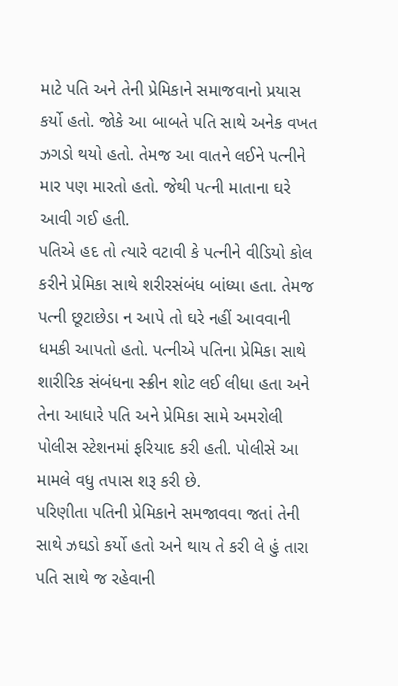માટે પતિ અને તેની પ્રેમિકાને સમાજવાનો પ્રયાસ કર્યો હતો. જોકે આ બાબતે પતિ સાથે અનેક વખત ઝગડો થયો હતો. તેમજ આ વાતને લઈને પત્નીને માર પણ મારતો હતો. જેથી પત્ની માતાના ઘરે આવી ગઈ હતી.
પતિએ હદ તો ત્યારે વટાવી કે પત્નીને વીડિયો કોલ કરીને પ્રેમિકા સાથે શરીરસંબંધ બાંધ્યા હતા. તેમજ પત્ની છૂટાછેડા ન આપે તો ઘરે નહીં આવવાની ધમકી આપતો હતો. પત્નીએ પતિના પ્રેમિકા સાથે શારીરિક સંબંધના સ્ક્રીન શોટ લઈ લીધા હતા અને તેના આધારે પતિ અને પ્રેમિકા સામે અમરોલી પોલીસ સ્ટેશનમાં ફરિયાદ કરી હતી. પોલીસે આ મામલે વધુ તપાસ શરૂ કરી છે.
પરિણીતા પતિની પ્રેમિકાને સમજાવવા જતાં તેની સાથે ઝઘડો કર્યો હતો અને થાય તે કરી લે હું તારા પતિ સાથે જ રહેવાની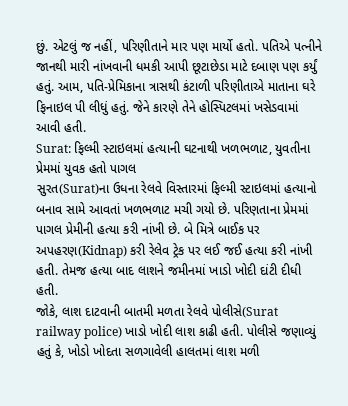છું. એટલું જ નહીં, પરિણીતાને માર પણ માર્યો હતો. પતિએ પત્નીને જાનથી મારી નાંખવાની ધમકી આપી છૂટાછેડા માટે દબાણ પણ કર્યું હતું. આમ, પતિ-પ્રેમિકાના ત્રાસથી કંટાળી પરિણીતાએ માતાના ઘરે ફિનાઇલ પી લીધું હતું. જેને કારણે તેને હોસ્પિટલમાં ખસેડવામાં આવી હતી.
Surat: ફિલ્મી સ્ટાઇલમાં હત્યાની ઘટનાથી ખળભળાટ, યુવતીના પ્રેમમાં યુવક હતો પાગલ
સુરત(Surat)ના ઉધના રેલવે વિસ્તારમાં ફિલ્મી સ્ટાઇલમાં હત્યાનો બનાવ સામે આવતાં ખળભળાટ મચી ગયો છે. પરિણતાના પ્રેમમાં પાગલ પ્રેમીની હત્યા કરી નાંખી છે. બે મિત્રે બાઈક પર અપહરણ(Kidnap) કરી રેલેવ ટ્રેક પર લઈ જઈ હત્યા કરી નાંખી હતી. તેમજ હત્યા બાદ લાશને જમીનમાં ખાડો ખોદી દાંટી દીધી હતી.
જોકે, લાશ દાટવાની બાતમી મળતા રેલવે પોલીસે(Surat railway police) ખાડો ખોદી લાશ કાઢી હતી. પોલીસે જણાવ્યું હતું કે, ખોડો ખોદતા સળગાવેલી હાલતમાં લાશ મળી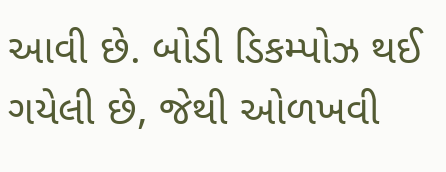આવી છે. બોડી ડિકમ્પોઝ થઈ ગયેલી છે, જેથી ઓળખવી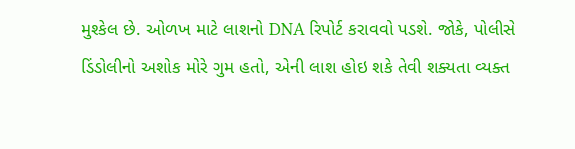મુશ્કેલ છે. ઓળખ માટે લાશનો DNA રિપોર્ટ કરાવવો પડશે. જોકે, પોલીસે ડિંડોલીનો અશોક મોરે ગુમ હતો, એની લાશ હોઇ શકે તેવી શક્યતા વ્યક્ત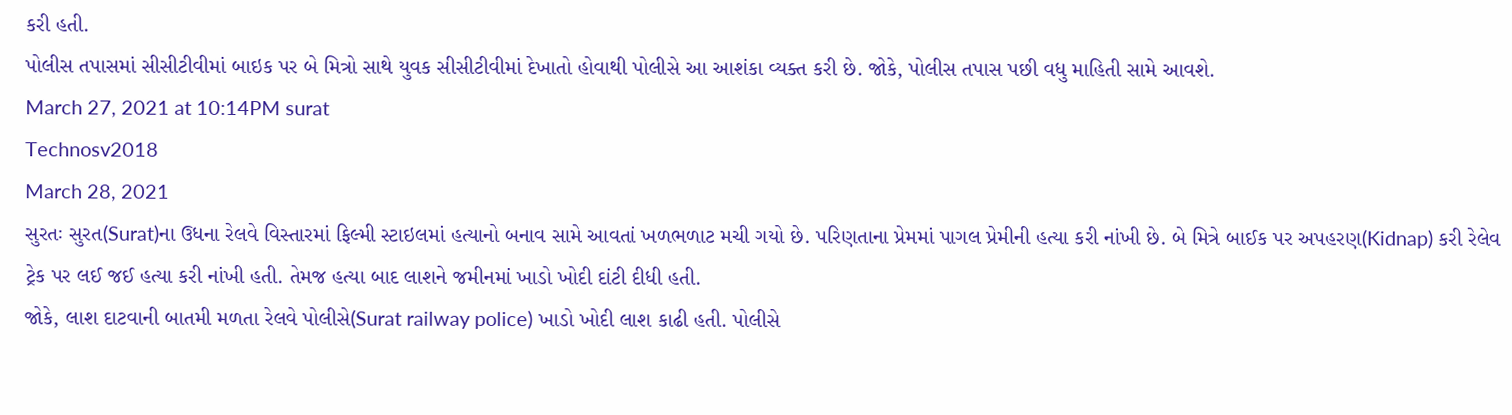કરી હતી.
પોલીસ તપાસમાં સીસીટીવીમાં બાઇક પર બે મિત્રો સાથે યુવક સીસીટીવીમાં દેખાતો હોવાથી પોલીસે આ આશંકા વ્યક્ત કરી છે. જોકે, પોલીસ તપાસ પછી વધુ માહિતી સામે આવશે.
March 27, 2021 at 10:14PM surat
Technosv2018
March 28, 2021
સુરતઃ સુરત(Surat)ના ઉધના રેલવે વિસ્તારમાં ફિલ્મી સ્ટાઇલમાં હત્યાનો બનાવ સામે આવતાં ખળભળાટ મચી ગયો છે. પરિણતાના પ્રેમમાં પાગલ પ્રેમીની હત્યા કરી નાંખી છે. બે મિત્રે બાઈક પર અપહરણ(Kidnap) કરી રેલેવ ટ્રેક પર લઈ જઈ હત્યા કરી નાંખી હતી. તેમજ હત્યા બાદ લાશને જમીનમાં ખાડો ખોદી દાંટી દીધી હતી.
જોકે, લાશ દાટવાની બાતમી મળતા રેલવે પોલીસે(Surat railway police) ખાડો ખોદી લાશ કાઢી હતી. પોલીસે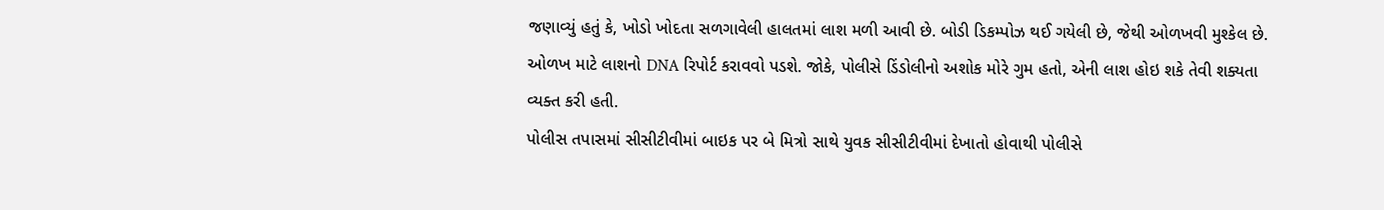જણાવ્યું હતું કે, ખોડો ખોદતા સળગાવેલી હાલતમાં લાશ મળી આવી છે. બોડી ડિકમ્પોઝ થઈ ગયેલી છે, જેથી ઓળખવી મુશ્કેલ છે. ઓળખ માટે લાશનો DNA રિપોર્ટ કરાવવો પડશે. જોકે, પોલીસે ડિંડોલીનો અશોક મોરે ગુમ હતો, એની લાશ હોઇ શકે તેવી શક્યતા વ્યક્ત કરી હતી.
પોલીસ તપાસમાં સીસીટીવીમાં બાઇક પર બે મિત્રો સાથે યુવક સીસીટીવીમાં દેખાતો હોવાથી પોલીસે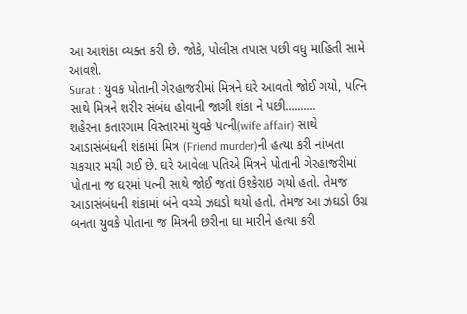આ આશંકા વ્યક્ત કરી છે. જોકે, પોલીસ તપાસ પછી વધુ માહિતી સામે આવશે.
Surat : યુવક પોતાની ગેરહાજરીમાં મિત્રને ઘરે આવતો જોઈ ગયો, પત્નિ સાથે મિત્રને શરીર સંબંધ હોવાની જાગી શંકા ને પછી..........
શહેરના કતારગામ વિસ્તારમાં યુવકે પત્ની(wife affair) સાથે આડાસંબંધની શંકામાં મિત્ર (Friend murder)ની હત્યા કરી નાંખતા ચકચાર મચી ગઈ છે. ઘરે આવેલા પતિએ મિત્રને પોતાની ગેરહાજરીમાં પોતાના જ ઘરમાં પત્ની સાથે જોઈ જતાં ઉશ્કેરાઇ ગયો હતો. તેમજ આડાસંબંધની શંકામાં બંને વચ્ચે ઝઘડો થયો હતો. તેમજ આ ઝઘડો ઉગ્ર બનતા યુવકે પોતાના જ મિત્રની છરીના ઘા મારીને હત્યા કરી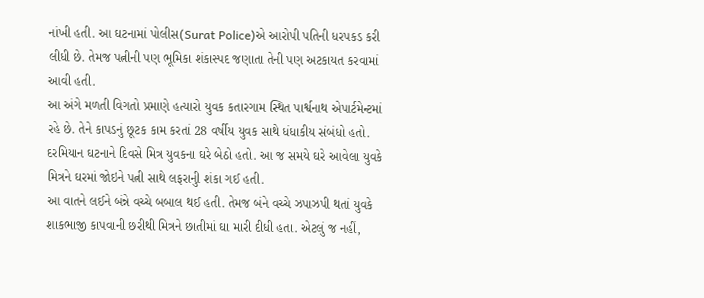નાંખી હતી. આ ઘટનામાં પોલીસ(Surat Police)એ આરોપી પતિની ધરપકડ કરી લીધી છે. તેમજ પત્નીની પણ ભૂમિકા શંકાસ્પદ જણાતા તેની પણ અટકાયત કરવામાં આવી હતી.
આ અંગે મળતી વિગતો પ્રમાણે હત્યારો યુવક કતારગામ સ્થિત પાર્શ્વનાથ એપાર્ટમેન્ટમાં રહે છે. તેને કાપડનું છૂટક કામ કરતાં 28 વર્ષીય યુવક સાથે ધંધાકીય સંબંધો હતો. દરમિયાન ઘટનાને દિવસે મિત્ર યુવકના ઘરે બેઠો હતો. આ જ સમયે ઘરે આવેલા યુવકે મિત્રને ઘરમાં જોઇને પત્ની સાથે લફરાનુી શંકા ગઈ હતી.
આ વાતને લઈને બંન્ને વચ્ચે બબાલ થઈ હતી. તેમજ બંને વચ્ચે ઝપાઝપી થતાં યુવકે શાકભાજી કાપવાની છરીથી મિત્રને છાતીમાં ઘા મારી દીધી હતા. એટલું જ નહીં,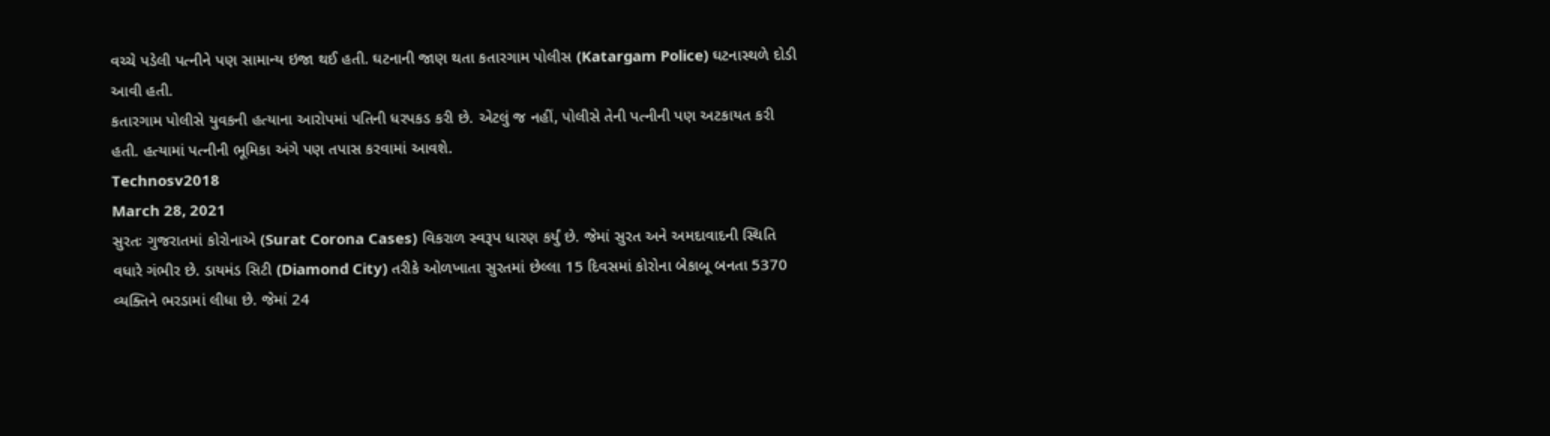વચ્ચે પડેલી પત્નીને પણ સામાન્ય ઇજા થઈ હતી. ઘટનાની જાણ થતા કતારગામ પોલીસ (Katargam Police) ઘટનાસ્થળે દોડી આવી હતી.
કતારગામ પોલીસે યુવકની હત્યાના આરોપમાં પતિની ધરપકડ કરી છે. એટલું જ નહીં, પોલીસે તેની પત્નીની પણ અટકાયત કરી હતી. હત્યામાં પત્નીની ભૂમિકા અંગે પણ તપાસ કરવામાં આવશે.
Technosv2018
March 28, 2021
સુરતઃ ગુજરાતમાં કોરોનાએ (Surat Corona Cases) વિકરાળ સ્વરૂપ ધારણ કર્યું છે. જેમાં સુરત અને અમદાવાદની સ્થિતિ વધારે ગંભીર છે. ડાયમંડ સિટી (Diamond City) તરીકે ઓળખાતા સુરતમાં છેલ્લા 15 દિવસમાં કોરોના બેકાબૂ બનતા 5370 વ્યક્તિને ભરડામાં લીધા છે. જેમાં 24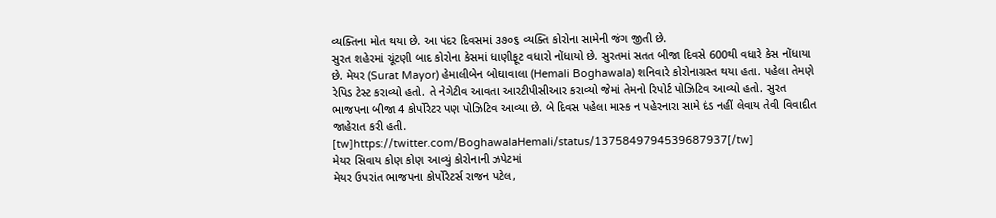વ્યક્તિના મોત થયા છે. આ પંદર દિવસમાં ૩૭૦૬ વ્યક્તિ કોરોના સામેની જંગ જીતી છે.
સુરત શહેરમાં ચૂંટણી બાદ કોરોના કેસમાં ધાણીફૂટ વધારો નોંધાયો છે. સુરતમાં સતત બીજા દિવસે 600થી વધારે કેસ નોંધાયા છે. મેયર (Surat Mayor) હેમાલીબેન બોઘાવાલા (Hemali Boghawala) શનિવારે કોરોનાગ્રસ્ત થયા હતા. પહેલા તેમણે રેપિડ ટેસ્ટ કરાવ્યો હતો. તે નેગેટીવ આવતા આરટીપીસીઆર કરાવ્યો જેમાં તેમનો રિપોર્ટ પોઝિટિવ આવ્યો હતો. સુરત ભાજપના બીજા 4 કોર્પોરેટર પણ પોઝિટિવ આવ્યા છે. બે દિવસ પહેલા માસ્ક ન પહેરનારા સામે દંડ નહીં લેવાય તેવી વિવાદીત જાહેરાત કરી હતી.
[tw]https://twitter.com/BoghawalaHemali/status/1375849794539687937[/tw]
મેયર સિવાય કોણ કોણ આવ્યું કોરોનાની ઝપેટમાં
મેયર ઉપરાંત ભાજપના કોર્પોરેટર્સ રાજન પટેલ,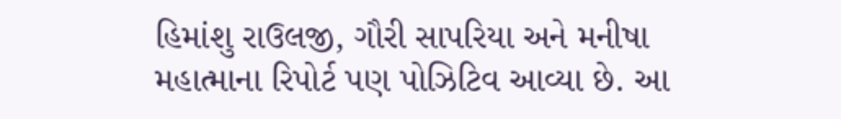હિમાંશુ રાઉલજી, ગૌરી સાપરિયા અને મનીષા મહાત્માના રિપોર્ટ પણ પોઝિટિવ આવ્યા છે. આ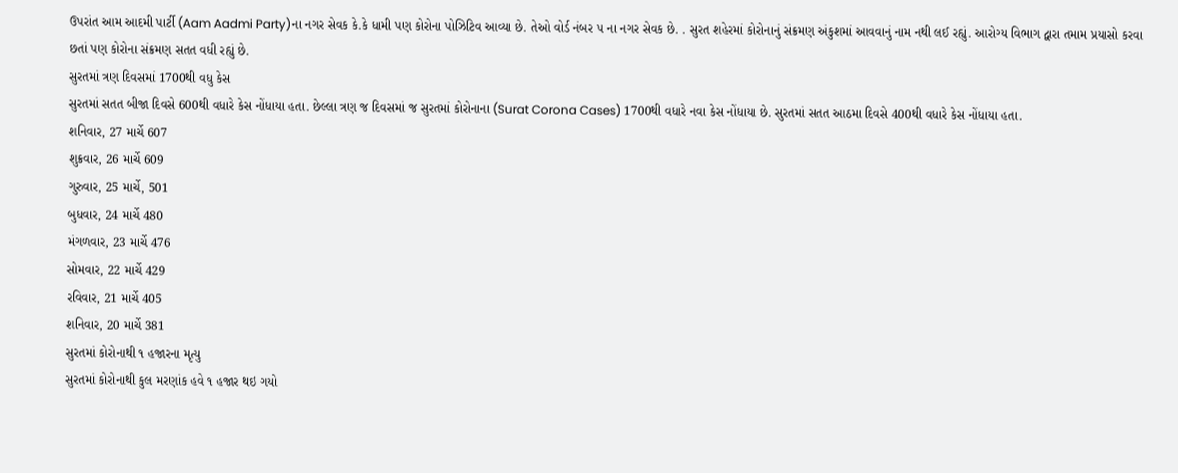ઉપરાંત આમ આદમી પાર્ટી (Aam Aadmi Party)ના નગર સેવક કે.કે ધામી પણ કોરોના પોઝિટિવ આવ્યા છે. તેઓ વોર્ડ નંબર ૫ ના નગર સેવક છે. . સુરત શહેરમાં કોરોનાનું સંક્રમણ અંકુશમાં આવવાનું નામ નથી લઈ રહ્યું. આરોગ્ય વિભાગ દ્વારા તમામ પ્રયાસો કરવા છતાં પણ કોરોના સંક્રમણ સતત વધી રહ્યું છે.
સુરતમાં ત્રણ દિવસમાં 1700થી વધુ કેસ
સુરતમાં સતત બીજા દિવસે 600થી વધારે કેસ નોંધાયા હતા. છેલ્લા ત્રણ જ દિવસમાં જ સુરતમાં કોરોનાના (Surat Corona Cases) 1700થી વધારે નવા કેસ નોંધાયા છે. સુરતમાં સતત આઠમા દિવસે 400થી વધારે કેસ નોંધાયા હતા.
શનિવાર, 27 માર્ચે 607
શુક્રવાર, 26 માર્ચે 609
ગુરુવાર, 25 માર્ચે, 501
બુધવાર, 24 માર્ચે 480
મંગળવાર, 23 માર્ચે 476
સોમવાર, 22 માર્ચે 429
રવિવાર, 21 માર્ચે 405
શનિવાર, 20 માર્ચે 381
સુરતમાં કોરોનાથી ૧ હજારના મૃત્યુ
સુરતમાં કોરોનાથી કુલ મરણાંક હવે ૧ હજાર થઇ ગયો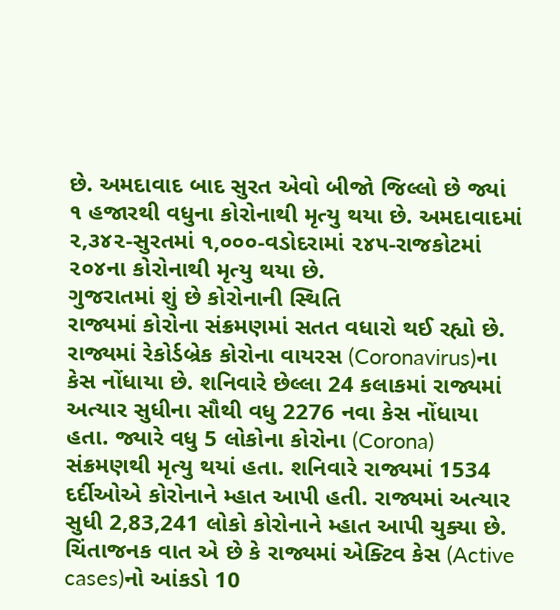છે. અમદાવાદ બાદ સુરત એવો બીજો જિલ્લો છે જ્યાં ૧ હજારથી વધુના કોરોનાથી મૃત્યુ થયા છે. અમદાવાદમાં ૨,૩૪૨-સુરતમાં ૧,૦૦૦-વડોદરામાં ૨૪૫-રાજકોટમાં ૨૦૪ના કોરોનાથી મૃત્યુ થયા છે.
ગુજરાતમાં શું છે કોરોનાની સ્થિતિ
રાજ્યમાં કોરોના સંક્રમણમાં સતત વધારો થઈ રહ્યો છે. રાજ્યમાં રેકોર્ડબ્રેક કોરોના વાયરસ (Coronavirus)ના કેસ નોંધાયા છે. શનિવારે છેલ્લા 24 કલાકમાં રાજ્યમાં અત્યાર સુધીના સૌથી વધુ 2276 નવા કેસ નોંધાયા હતા. જ્યારે વધુ 5 લોકોના કોરોના (Corona) સંક્રમણથી મૃત્યુ થયાં હતા. શનિવારે રાજ્યમાં 1534 દર્દીઓએ કોરોનાને મ્હાત આપી હતી. રાજ્યમાં અત્યાર સુધી 2,83,241 લોકો કોરોનાને મ્હાત આપી ચુક્યા છે. ચિંતાજનક વાત એ છે કે રાજ્યમાં એક્ટિવ કેસ (Active cases)નો આંકડો 10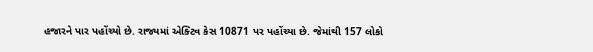હજારને પાર પહોંચ્યો છે. રાજ્યમાં એક્ટિવ કેસ 10871 પર પહોંચ્યા છે. જેમાંથી 157 લોકો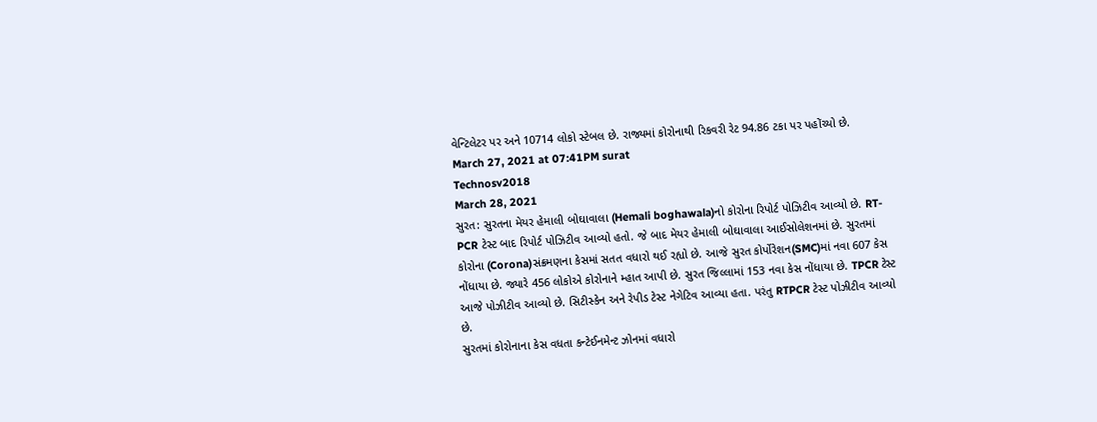વેન્ટિલેટર પર અને 10714 લોકો સ્ટેબલ છે. રાજ્યમાં કોરોનાથી રિકવરી રેટ 94.86 ટકા પર પહોંચ્યો છે.
March 27, 2021 at 07:41PM surat
Technosv2018
March 28, 2021
સુરત: સુરતના મેયર હેમાલી બોઘાવાલા (Hemali boghawala)નો કોરોના રિપોર્ટ પોઝિટીવ આવ્યો છે. RT-PCR ટેસ્ટ બાદ રિપોર્ટ પોઝિટીવ આવ્યો હતો. જે બાદ મેયર હેમાલી બોઘાવાલા આઈસોલેશનમાં છે. સુરતમાં કોરોના (Corona)સંક્રમણના કેસમાં સતત વધારો થઈ રહ્યો છે. આજે સુરત કોર્પોરેશન(SMC)માં નવા 607 કેસ નોંધાયા છે. જ્યારે 456 લોકોએ કોરોનાને મ્હાત આપી છે. સુરત જિલ્લામાં 153 નવા કેસ નોંધાયા છે. TPCR ટેસ્ટ આજે પોઝીટીવ આવ્યો છે. સિટીસ્કેન અને રેપીડ ટેસ્ટ નેગેટિવ આવ્યા હતા. પરંતુ RTPCR ટેસ્ટ પોઝીટીવ આવ્યો છે.
સુરતમાં કોરોનાના કેસ વધતા કન્ટેઈનમેન્ટ ઝોનમાં વધારો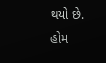થયો છે. હોમ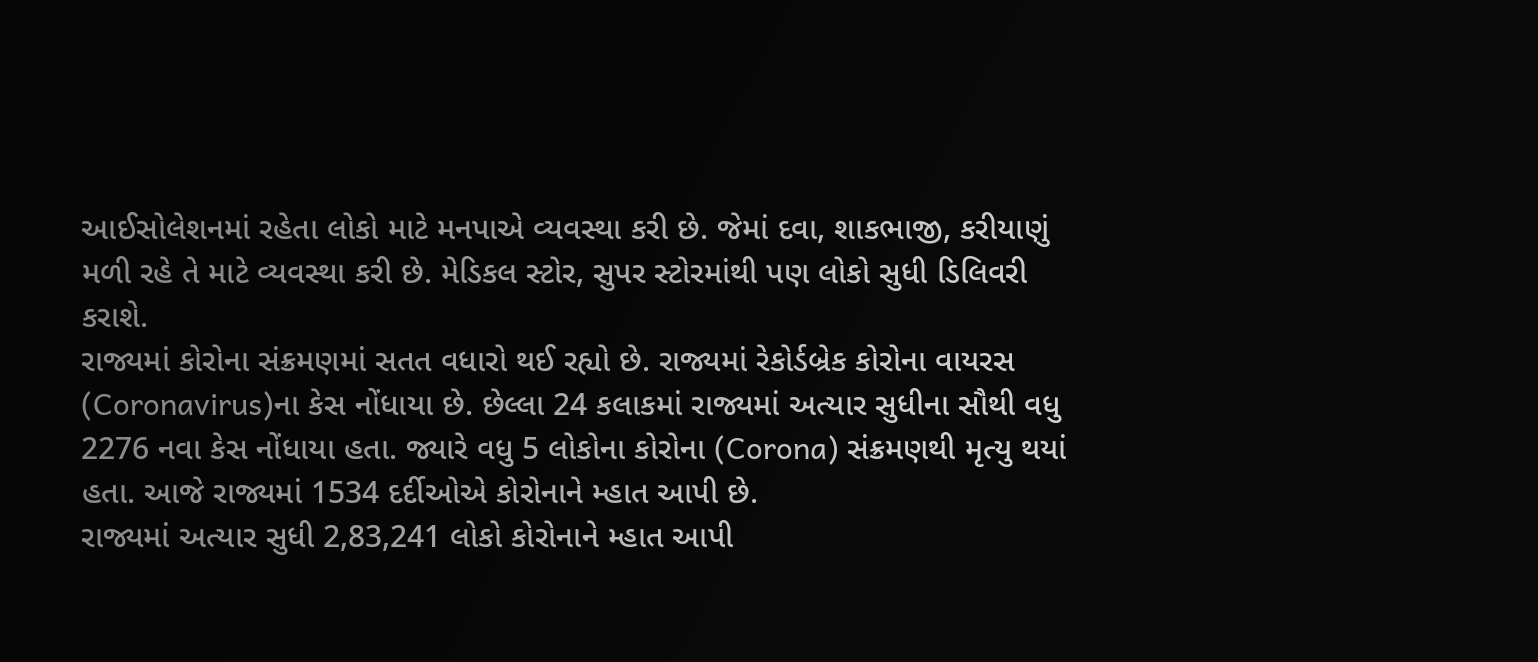આઈસોલેશનમાં રહેતા લોકો માટે મનપાએ વ્યવસ્થા કરી છે. જેમાં દવા, શાકભાજી, કરીયાણું મળી રહે તે માટે વ્યવસ્થા કરી છે. મેડિકલ સ્ટોર, સુપર સ્ટોરમાંથી પણ લોકો સુધી ડિલિવરી કરાશે.
રાજ્યમાં કોરોના સંક્રમણમાં સતત વધારો થઈ રહ્યો છે. રાજ્યમાં રેકોર્ડબ્રેક કોરોના વાયરસ (Coronavirus)ના કેસ નોંધાયા છે. છેલ્લા 24 કલાકમાં રાજ્યમાં અત્યાર સુધીના સૌથી વધુ 2276 નવા કેસ નોંધાયા હતા. જ્યારે વધુ 5 લોકોના કોરોના (Corona) સંક્રમણથી મૃત્યુ થયાં હતા. આજે રાજ્યમાં 1534 દર્દીઓએ કોરોનાને મ્હાત આપી છે.
રાજ્યમાં અત્યાર સુધી 2,83,241 લોકો કોરોનાને મ્હાત આપી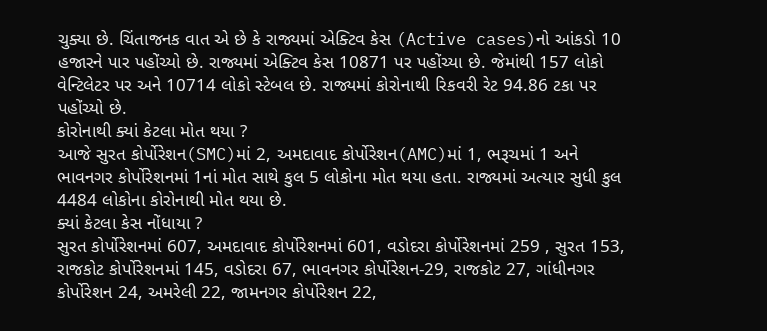ચુક્યા છે. ચિંતાજનક વાત એ છે કે રાજ્યમાં એક્ટિવ કેસ (Active cases)નો આંકડો 10 હજારને પાર પહોંચ્યો છે. રાજ્યમાં એક્ટિવ કેસ 10871 પર પહોંચ્યા છે. જેમાંથી 157 લોકો વેન્ટિલેટર પર અને 10714 લોકો સ્ટેબલ છે. રાજ્યમાં કોરોનાથી રિકવરી રેટ 94.86 ટકા પર પહોંચ્યો છે.
કોરોનાથી ક્યાં કેટલા મોત થયા ?
આજે સુરત કોર્પોરેશન(SMC)માં 2, અમદાવાદ કોર્પોરેશન(AMC)માં 1, ભરૂચમાં 1 અને ભાવનગર કોર્પોરેશનમાં 1નાં મોત સાથે કુલ 5 લોકોના મોત થયા હતા. રાજ્યમાં અત્યાર સુધી કુલ 4484 લોકોના કોરોનાથી મોત થયા છે.
ક્યાં કેટલા કેસ નોંધાયા ?
સુરત કોર્પોરેશનમાં 607, અમદાવાદ કોર્પોરેશનમાં 601, વડોદરા કોર્પોરેશનમાં 259 , સુરત 153, રાજકોટ કોર્પોરેશનમાં 145, વડોદરા 67, ભાવનગર કોર્પોરેશન-29, રાજકોટ 27, ગાંધીનગર કોર્પોરેશન 24, અમરેલી 22, જામનગર કોર્પોરેશન 22,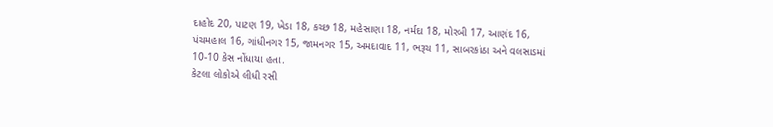દાહોદ 20, પાટણ 19, ખેડા 18, કચ્છ 18, મહેસાણા 18, નર્મદા 18, મોરબી 17, આણંદ 16, પંચમહાલ 16, ગાંધીનગર 15, જામનગર 15, અમદાવાદ 11, ભરૂચ 11, સાબરકાંઠા અને વલસાડમાં 10-10 કેસ નોંધાયા હતા.
કેટલા લોકોએ લીધી રસી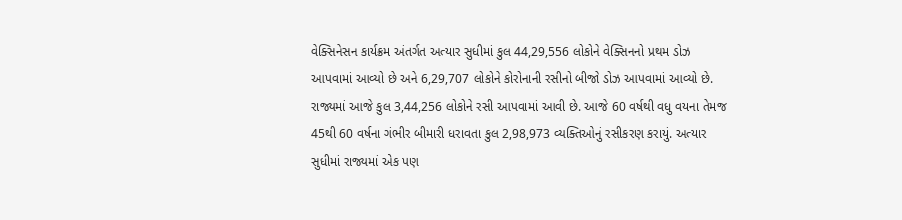વેક્સિનેસન કાર્યક્રમ અંતર્ગત અત્યાર સુધીમાં કુલ 44,29,556 લોકોને વેક્સિનનો પ્રથમ ડોઝ આપવામાં આવ્યો છે અને 6,29,707 લોકોને કોરોનાની રસીનો બીજો ડોઝ આપવામાં આવ્યો છે. રાજ્યમાં આજે કુલ 3,44,256 લોકોને રસી આપવામાં આવી છે. આજે 60 વર્ષથી વધુ વયના તેમજ 45થી 60 વર્ષના ગંભીર બીમારી ધરાવતા કુલ 2,98,973 વ્યક્તિઓનું રસીકરણ કરાયું. અત્યાર સુધીમાં રાજ્યમાં એક પણ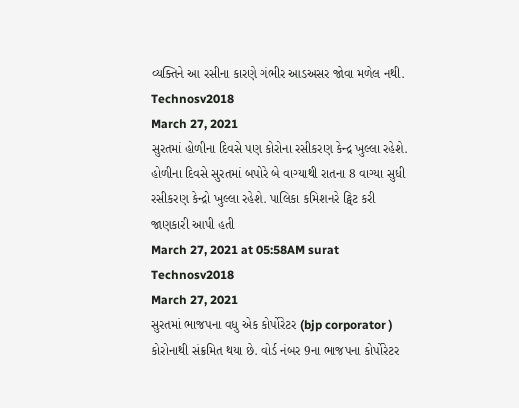વ્યક્તિને આ રસીના કારણે ગંભીર આડઅસર જોવા મળેલ નથી.
Technosv2018
March 27, 2021
સુરતમાં હોળીના દિવસે પણ કોરોના રસીકરણ કેન્દ્ર ખુલ્લા રહેશે. હોળીના દિવસે સુરતમાં બપોરે બે વાગ્યાથી રાતના 8 વાગ્યા સુધી રસીકરણ કેન્દ્રો ખુલ્લા રહેશે. પાલિકા કમિશનરે ટ્વિટ કરી જાણકારી આપી હતી
March 27, 2021 at 05:58AM surat
Technosv2018
March 27, 2021
સુરતમાં ભાજપના વધુ એક કોર્પોરેટર (bjp corporator ) કોરોનાથી સંક્રમિત થયા છે. વોર્ડ નંબર 9ના ભાજપના કોર્પોરેટર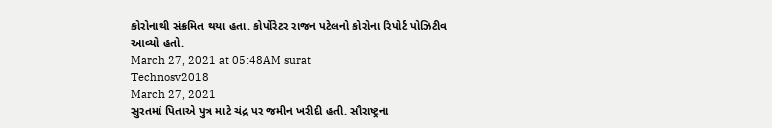કોરોનાથી સંક્રમિત થયા હતા. કોર્પોરેટર રાજન પટેલનો કોરોના રિપોર્ટ પોઝિટીવ આવ્યો હતો.
March 27, 2021 at 05:48AM surat
Technosv2018
March 27, 2021
સુરતમાં પિતાએ પુત્ર માટે ચંદ્ર પર જમીન ખરીદી હતી. સૌરાષ્ટ્રના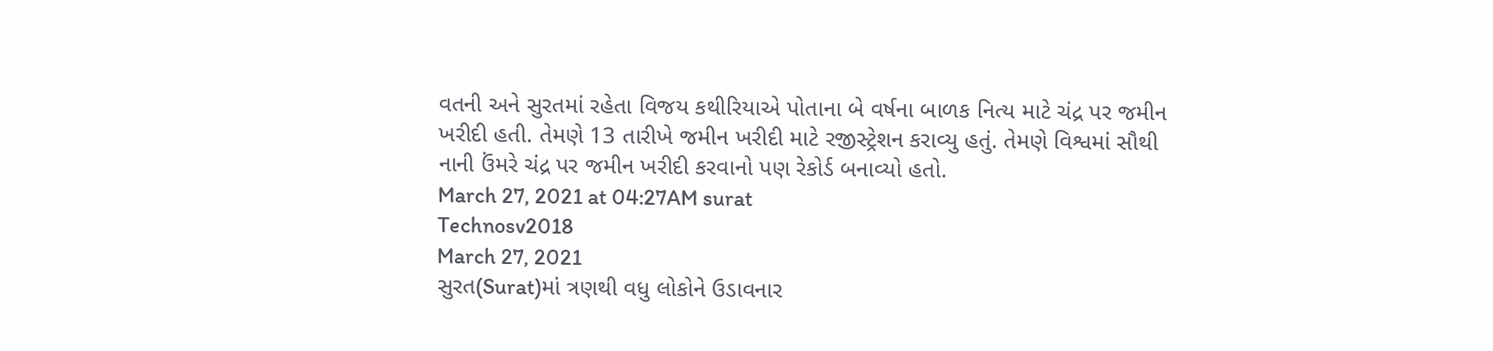વતની અને સુરતમાં રહેતા વિજય કથીરિયાએ પોતાના બે વર્ષના બાળક નિત્ય માટે ચંદ્ર પર જમીન ખરીદી હતી. તેમણે 13 તારીખે જમીન ખરીદી માટે રજીસ્ટ્રેશન કરાવ્યુ હતું. તેમણે વિશ્વમાં સૌથી નાની ઉંમરે ચંદ્ર પર જમીન ખરીદી કરવાનો પણ રેકોર્ડ બનાવ્યો હતો.
March 27, 2021 at 04:27AM surat
Technosv2018
March 27, 2021
સુરત(Surat)માં ત્રણથી વધુ લોકોને ઉડાવનાર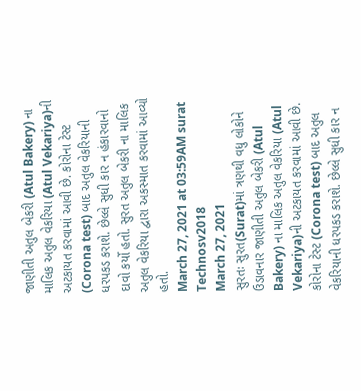જાણીતી અતુલ બેકરી (Atul Bakery) ના માલિક અતુલ વેકરિયા (Atul Vekariya)ની અટકાયત કરવામાં આવી છે. કોરોના ટેસ્ટ (Corona test) બાદ અતુલ વેકરિયાની ધરપકડ કરાશે. છેલ્લે સુધી કાર ન હંકારવાનો દાવો કર્યો હતો. સુરત અતુલ બેકરી ના માલિક અતુલ વેકરિયા દ્વારા અકસ્માત કરવામાં આવ્યો હતો.
March 27, 2021 at 03:59AM surat
Technosv2018
March 27, 2021
સુરતઃ સુરત(Surat)માં ત્રણથી વધુ લોકોને ઉડાવનાર જાણીતી અતુલ બેકરી (Atul Bakery) ના માલિક અતુલ વેકરિયા (Atul Vekariya)ની અટકાયત કરવામાં આવી છે. કોરોના ટેસ્ટ (Corona test) બાદ અતુલ વેકરિયાની ધરપકડ કરાશે. છેલ્લે સુધી કાર ન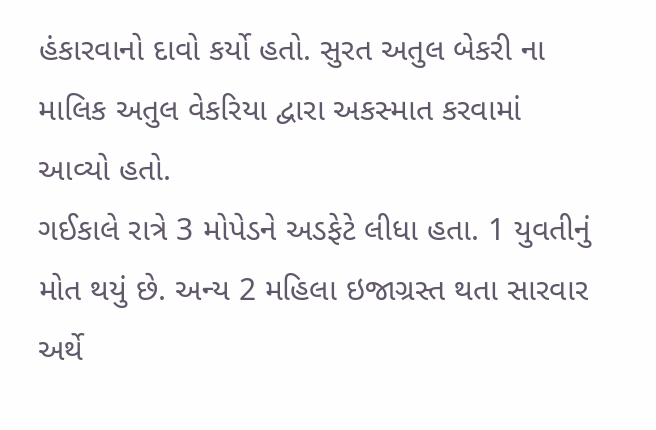હંકારવાનો દાવો કર્યો હતો. સુરત અતુલ બેકરી ના માલિક અતુલ વેકરિયા દ્વારા અકસ્માત કરવામાં આવ્યો હતો.
ગઈકાલે રાત્રે 3 મોપેડને અડફેટે લીધા હતા. 1 યુવતીનું મોત થયું છે. અન્ય 2 મહિલા ઇજાગ્રસ્ત થતા સારવાર અર્થે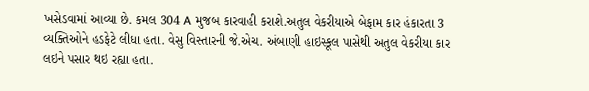ખસેડવામાં આવ્યા છે. કમલ 304 A મુજબ કારવાહી કરાશે.અતુલ વેકરીયાએ બેફામ કાર હંકારતા 3 વ્યક્તિઓને હડફેટે લીધા હતા. વેસુ વિસ્તારની જે.એચ. અંબાણી હાઇસ્કૂલ પાસેથી અતુલ વેકરીયા કાર લઇને પસાર થઇ રહ્યા હતા.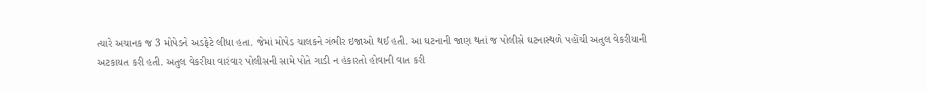ત્યારે અચાનક જ 3 મોપેડને અડફેટે લીધા હતા. જેમાં મોપેડ ચાલકને ગંભીર ઇજાઓ થઈ હતી. આ ઘટનાની જાણ થતાં જ પોલીસે ઘટનાસ્થળે પહોંચી અતુલ વેકરીયાની અટકાયત કરી હતી. અતુલ વેકરીયા વારંવાર પોલીસની સામે પોતે ગાડી ન હંકારતો હોવાની વાત કરી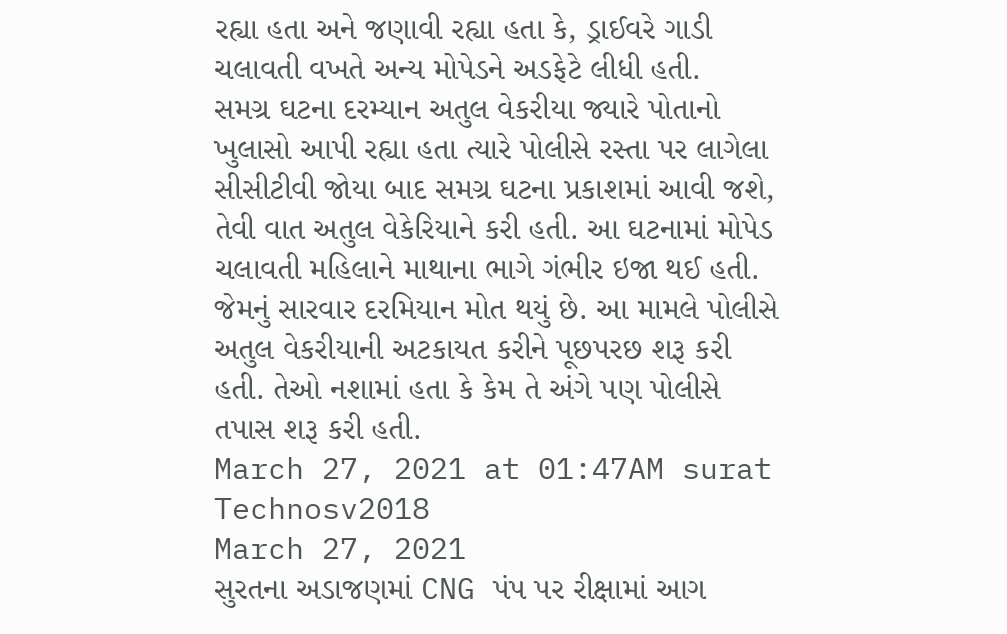રહ્યા હતા અને જણાવી રહ્યા હતા કે, ડ્રાઈવરે ગાડી ચલાવતી વખતે અન્ય મોપેડને અડફેટે લીધી હતી.
સમગ્ર ઘટના દરમ્યાન અતુલ વેકરીયા જ્યારે પોતાનો ખુલાસો આપી રહ્યા હતા ત્યારે પોલીસે રસ્તા પર લાગેલા સીસીટીવી જોયા બાદ સમગ્ર ઘટના પ્રકાશમાં આવી જશે, તેવી વાત અતુલ વેકેરિયાને કરી હતી. આ ઘટનામાં મોપેડ ચલાવતી મહિલાને માથાના ભાગે ગંભીર ઇજા થઈ હતી. જેમનું સારવાર દરમિયાન મોત થયું છે. આ મામલે પોલીસે અતુલ વેકરીયાની અટકાયત કરીને પૂછપરછ શરૂ કરી હતી. તેઓ નશામાં હતા કે કેમ તે અંગે પણ પોલીસે તપાસ શરૂ કરી હતી.
March 27, 2021 at 01:47AM surat
Technosv2018
March 27, 2021
સુરતના અડાજણમાં CNG પંપ પર રીક્ષામાં આગ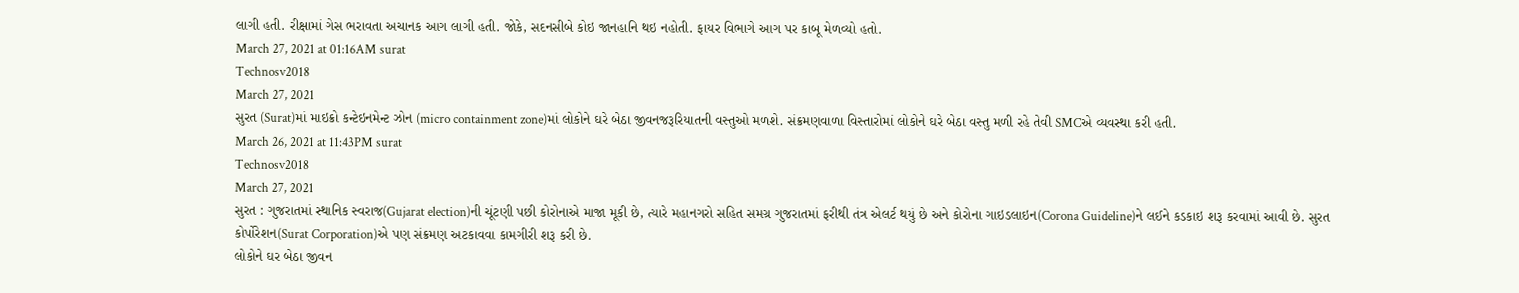લાગી હતી. રીક્ષામાં ગેસ ભરાવતા અચાનક આગ લાગી હતી. જોકે, સદનસીબે કોઇ જાનહાનિ થઇ નહોતી. ફાયર વિભાગે આગ પર કાબૂ મેળવ્યો હતો.
March 27, 2021 at 01:16AM surat
Technosv2018
March 27, 2021
સુરત (Surat)માં માઇક્રો કન્ટેઇનમેન્ટ ઝોન (micro containment zone)માં લોકોને ઘરે બેઠા જીવનજરૂરિયાતની વસ્તુઓ મળશે. સંક્રમણવાળા વિસ્તારોમાં લોકોને ઘરે બેઠા વસ્તુ મળી રહે તેવી SMCએ વ્યવસ્થા કરી હતી.
March 26, 2021 at 11:43PM surat
Technosv2018
March 27, 2021
સુરત : ગુજરાતમાં સ્થાનિક સ્વરાજ(Gujarat election)ની ચૂંટણી પછી કોરોનાએ માજા મૂકી છે, ત્યારે મહાનગરો સહિત સમગ્ર ગુજરાતમાં ફરીથી તંત્ર એલર્ટ થયું છે અને કોરોના ગાઇડલાઇન(Corona Guideline)ને લઈને કડકાઇ શરૂ કરવામાં આવી છે. સુરત કોર્પોરેશન(Surat Corporation)એ પણ સંક્રમણ અટકાવવા કામગીરી શરૂ કરી છે.
લોકોને ઘર બેઠા જીવન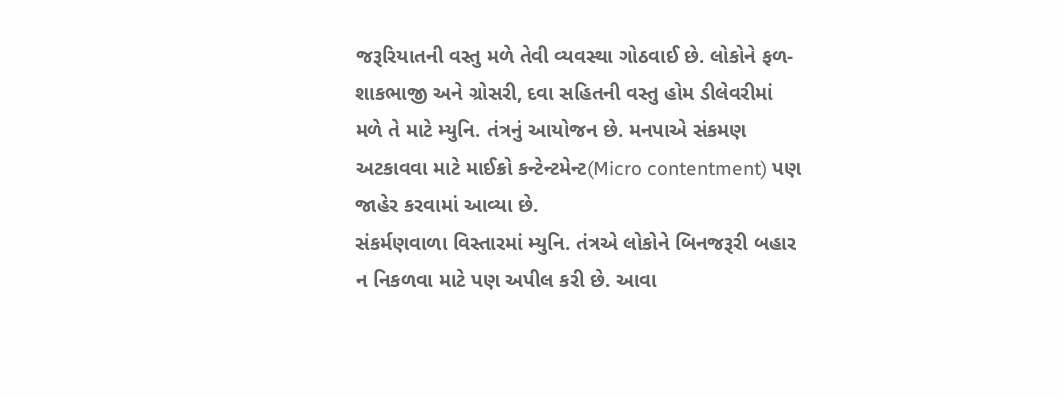જરૂરિયાતની વસ્તુ મળે તેવી વ્યવસ્થા ગોઠવાઈ છે. લોકોને ફળ-શાકભાજી અને ગ્રોસરી, દવા સહિતની વસ્તુ હોમ ડીલેવરીમાં મળે તે માટે મ્યુનિ. તંત્રનું આયોજન છે. મનપાએ સંકમણ અટકાવવા માટે માઈક્રો કન્ટેન્ટમેન્ટ(Micro contentment) પણ જાહેર કરવામાં આવ્યા છે.
સંકર્મણવાળા વિસ્તારમાં મ્યુનિ. તંત્રએ લોકોને બિનજરૂરી બહાર ન નિકળવા માટે પણ અપીલ કરી છે. આવા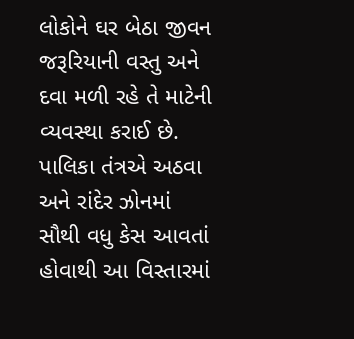લોકોને ઘર બેઠા જીવન જરૂરિયાની વસ્તુ અને દવા મળી રહે તે માટેની વ્યવસ્થા કરાઈ છે. પાલિકા તંત્રએ અઠવા અને રાંદેર ઝોનમાં સૌથી વધુ કેસ આવતાં હોવાથી આ વિસ્તારમાં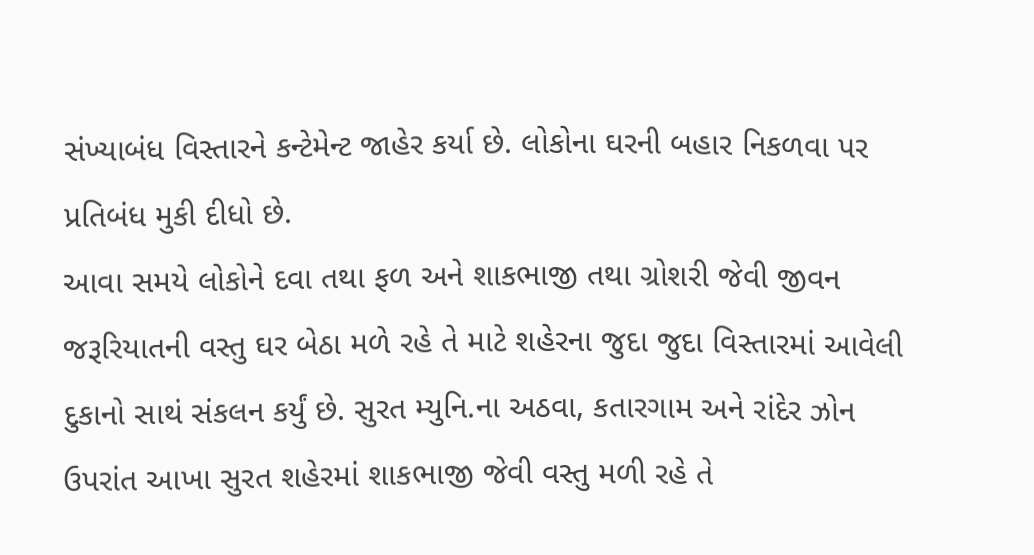સંખ્યાબંધ વિસ્તારને કન્ટેમેન્ટ જાહેર કર્યા છે. લોકોના ઘરની બહાર નિકળવા પર પ્રતિબંધ મુકી દીધો છે.
આવા સમયે લોકોને દવા તથા ફળ અને શાકભાજી તથા ગ્રોશરી જેવી જીવન જરૂરિયાતની વસ્તુ ઘર બેઠા મળે રહે તે માટે શહેરના જુદા જુદા વિસ્તારમાં આવેલી દુકાનો સાથં સંકલન કર્યું છે. સુરત મ્યુનિ.ના અઠવા, કતારગામ અને રાંદેર ઝોન ઉપરાંત આખા સુરત શહેરમાં શાકભાજી જેવી વસ્તુ મળી રહે તે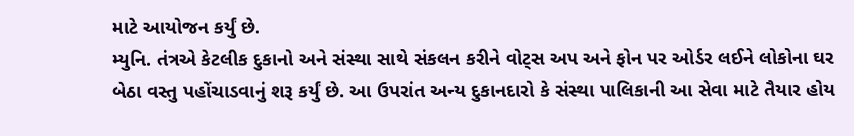માટે આયોજન કર્યું છે.
મ્યુનિ. તંત્રએ કેટલીક દુકાનો અને સંસ્થા સાથે સંકલન કરીને વોટ્સ અપ અને ફોન પર ઓર્ડર લઈને લોકોના ઘર બેઠા વસ્તુ પહોંચાડવાનું શરૂ કર્યું છે. આ ઉપરાંત અન્ય દુકાનદારો કે સંસ્થા પાલિકાની આ સેવા માટે તૈયાર હોય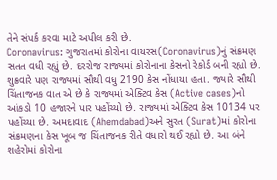તેને સંપર્ક કરવા માટે અપીલ કરી છે.
Coronavirus: ગુજરાતમાં કોરોના વાયરસ(Coronavirus)નું સંક્રમણ સતત વધી રહ્યું છે. દરરોજ રાજ્યમાં કોરોનાના કેસનો રેકોર્ડ બની રહ્યો છે. શુક્રવારે પણ રાજ્યમાં સૌથી વધુ 2190 કેસ નોંધાયા હતા. જ્યારે સૌથી ચિંતાજનક વાત એ છે કે રાજ્યમાં એક્ટિવ કેસ (Active cases)નો આંકડો 10 હજારને પાર પહોંચ્યો છે. રાજ્યમાં એક્ટિવ કેસ 10134 પર પહોંચ્યા છે. અમદાવાદ (Ahemdabad)અને સુરત (Surat)માં કોરોના સંક્રમણના કેસ ખૂબ જ ચિંતાજનક રીતે વધારો થઈ રહ્યો છે. આ બંને શહેરોમાં કોરોના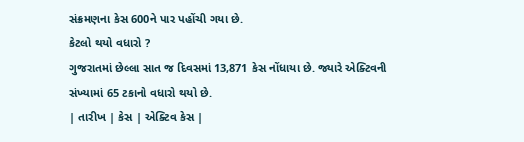સંક્રમણના કેસ 600ને પાર પહોંચી ગયા છે.
કેટલો થયો વધારો ?
ગુજરાતમાં છેલ્લા સાત જ દિવસમાં 13,871 કેસ નોંધાયા છે. જ્યારે એક્ટિવની સંખ્યામાં 65 ટકાનો વધારો થયો છે.
| તારીખ | કેસ | એક્ટિવ કેસ |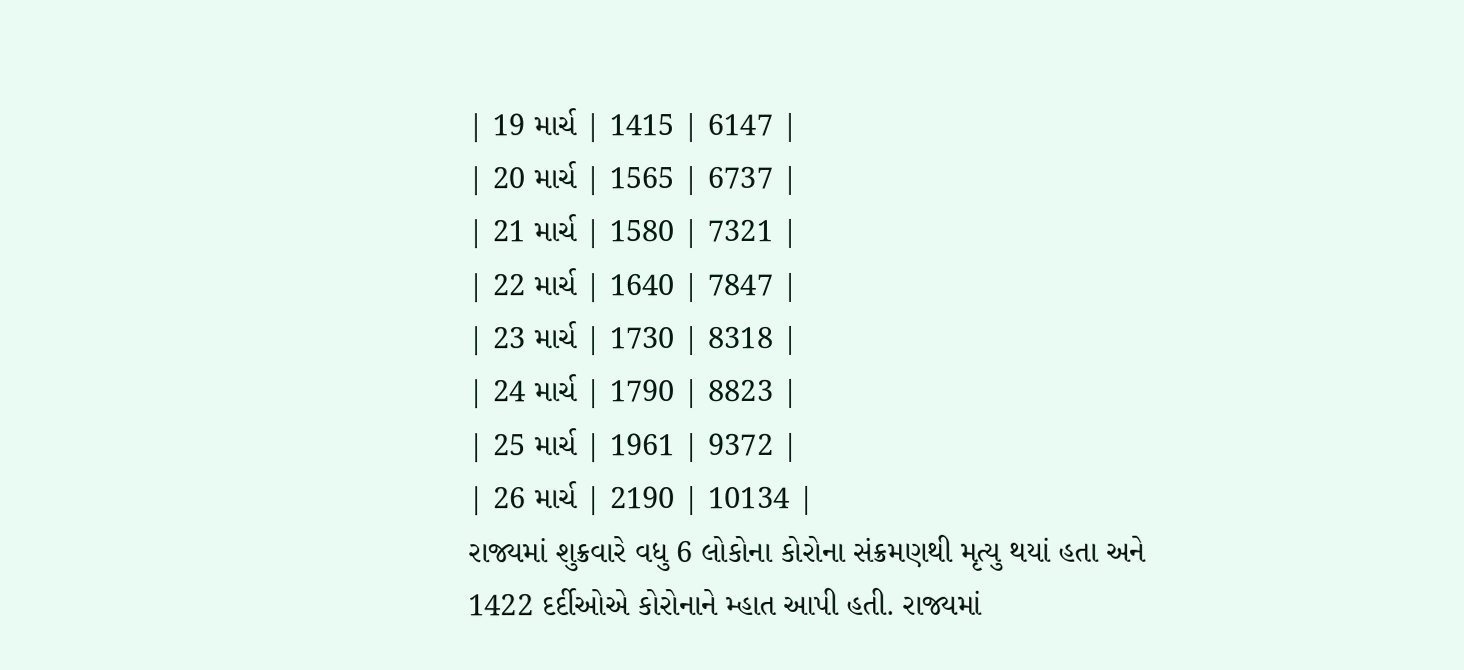| 19 માર્ચ | 1415 | 6147 |
| 20 માર્ચ | 1565 | 6737 |
| 21 માર્ચ | 1580 | 7321 |
| 22 માર્ચ | 1640 | 7847 |
| 23 માર્ચ | 1730 | 8318 |
| 24 માર્ચ | 1790 | 8823 |
| 25 માર્ચ | 1961 | 9372 |
| 26 માર્ચ | 2190 | 10134 |
રાજ્યમાં શુક્રવારે વધુ 6 લોકોના કોરોના સંક્રમણથી મૃત્યુ થયાં હતા અને 1422 દર્દીઓએ કોરોનાને મ્હાત આપી હતી. રાજ્યમાં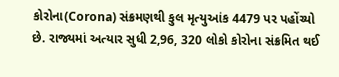કોરોના(Corona) સંક્રમણથી કુલ મૃત્યુઆંક 4479 પર પહોંચ્યો છે. રાજ્યમાં અત્યાર સુધી 2,96, 320 લોકો કોરોના સંક્રમિત થઈ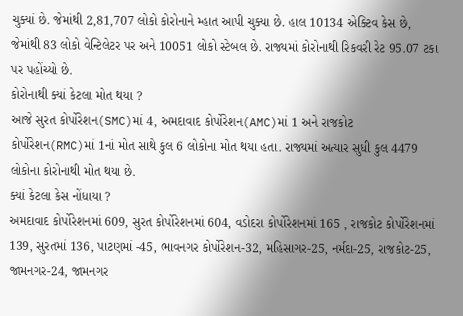ચુક્યાં છે. જેમાંથી 2,81,707 લોકો કોરોનાને મ્હાત આપી ચુક્યા છે. હાલ 10134 એક્ટિવ કેસ છે, જેમાંથી 83 લોકો વેન્ટિલેટર પર અને 10051 લોકો સ્ટેબલ છે. રાજ્યમાં કોરોનાથી રિકવરી રેટ 95.07 ટકા પર પહોંચ્યો છે.
કોરોનાથી ક્યાં કેટલા મોત થયા ?
આજે સુરત કોર્પોરેશન(SMC)માં 4, અમદાવાદ કોર્પોરેશન(AMC)માં 1 અને રાજકોટ કોર્પોરેશન(RMC)માં 1નાં મોત સાથે કુલ 6 લોકોના મોત થયા હતા. રાજ્યમાં અત્યાર સુધી કુલ 4479 લોકોના કોરોનાથી મોત થયા છે.
ક્યાં કેટલા કેસ નોંધાયા ?
અમદાવાદ કોર્પોરેશનમાં 609, સુરત કોર્પોરેશનમાં 604, વડોદરા કોર્પોરેશનમાં 165 , રાજકોટ કોર્પોરેશનમાં 139, સુરતમાં 136, પાટણમાં -45, ભાવનગર કોર્પોરેશન-32, મહિસાગર-25, નર્મદા-25, રાજકોટ-25, જામનગર-24, જામનગર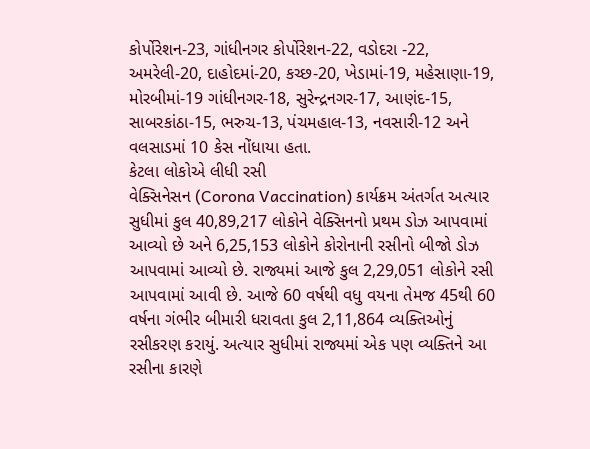કોર્પોરેશન-23, ગાંધીનગર કોર્પોરેશન-22, વડોદરા -22, અમરેલી-20, દાહોદમાં-20, કચ્છ-20, ખેડામાં-19, મહેસાણા-19, મોરબીમાં-19 ગાંધીનગર-18, સુરેન્દ્રનગર-17, આણંદ-15, સાબરકાંઠા-15, ભરુચ-13, પંચમહાલ-13, નવસારી-12 અને વલસાડમાં 10 કેસ નોંધાયા હતા.
કેટલા લોકોએ લીધી રસી
વેક્સિનેસન (Corona Vaccination) કાર્યક્રમ અંતર્ગત અત્યાર સુધીમાં કુલ 40,89,217 લોકોને વેક્સિનનો પ્રથમ ડોઝ આપવામાં આવ્યો છે અને 6,25,153 લોકોને કોરોનાની રસીનો બીજો ડોઝ આપવામાં આવ્યો છે. રાજ્યમાં આજે કુલ 2,29,051 લોકોને રસી આપવામાં આવી છે. આજે 60 વર્ષથી વધુ વયના તેમજ 45થી 60 વર્ષના ગંભીર બીમારી ધરાવતા કુલ 2,11,864 વ્યક્તિઓનું રસીકરણ કરાયું. અત્યાર સુધીમાં રાજ્યમાં એક પણ વ્યક્તિને આ રસીના કારણે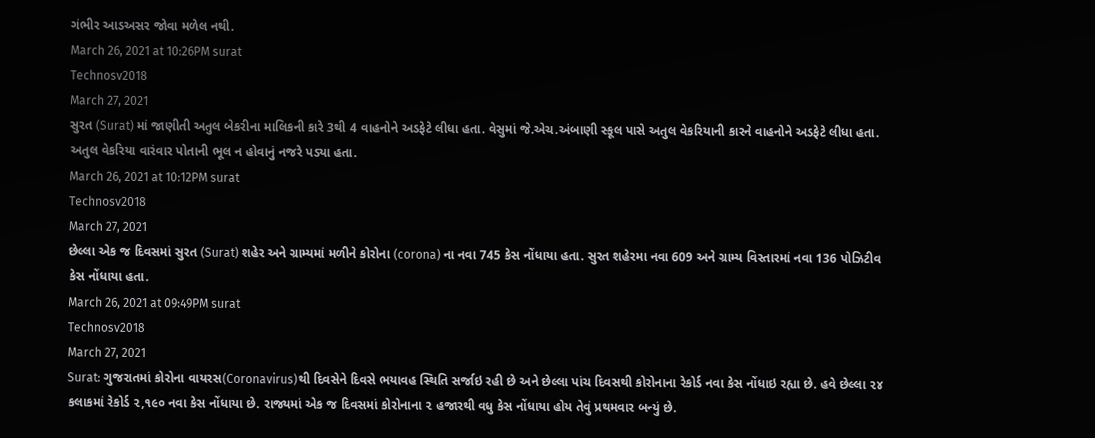ગંભીર આડઅસર જોવા મળેલ નથી.
March 26, 2021 at 10:26PM surat
Technosv2018
March 27, 2021
સુરત (Surat) માં જાણીતી અતુલ બેકરીના માલિકની કારે 3થી 4 વાહનોને અડફેટે લીધા હતા. વેસુમાં જે.એચ.અંબાણી સ્કૂલ પાસે અતુલ વેકરિયાની કારને વાહનોને અડફેટે લીધા હતા. અતુલ વેકરિયા વારંવાર પોતાની ભૂલ ન હોવાનું નજરે પડ્યા હતા.
March 26, 2021 at 10:12PM surat
Technosv2018
March 27, 2021
છેલ્લા એક જ દિવસમાં સુરત (Surat) શહેર અને ગ્રામ્યમાં મળીને કોરોના (corona) ના નવા 745 કેસ નોંધાયા હતા. સુરત શહેરમા નવા 609 અને ગ્રામ્ય વિસ્તારમાં નવા 136 પોઝિટીવ કેસ નોંધાયા હતા.
March 26, 2021 at 09:49PM surat
Technosv2018
March 27, 2021
Surat: ગુજરાતમાં કોરોના વાયરસ(Coronavirus)થી દિવસેને દિવસે ભયાવહ સ્થિતિ સર્જાઇ રહી છે અને છેલ્લા પાંચ દિવસથી કોરોનાના રેકોર્ડ નવા કેસ નોંધાઇ રહ્યા છે. હવે છેલ્લા ૨૪ કલાકમાં રેકોર્ડ ૨,૧૯૦ નવા કેસ નોંધાયા છે. રાજ્યમાં એક જ દિવસમાં કોરોનાના ૨ હજારથી વધુ કેસ નોંધાયા હોય તેવું પ્રથમવાર બન્યું છે.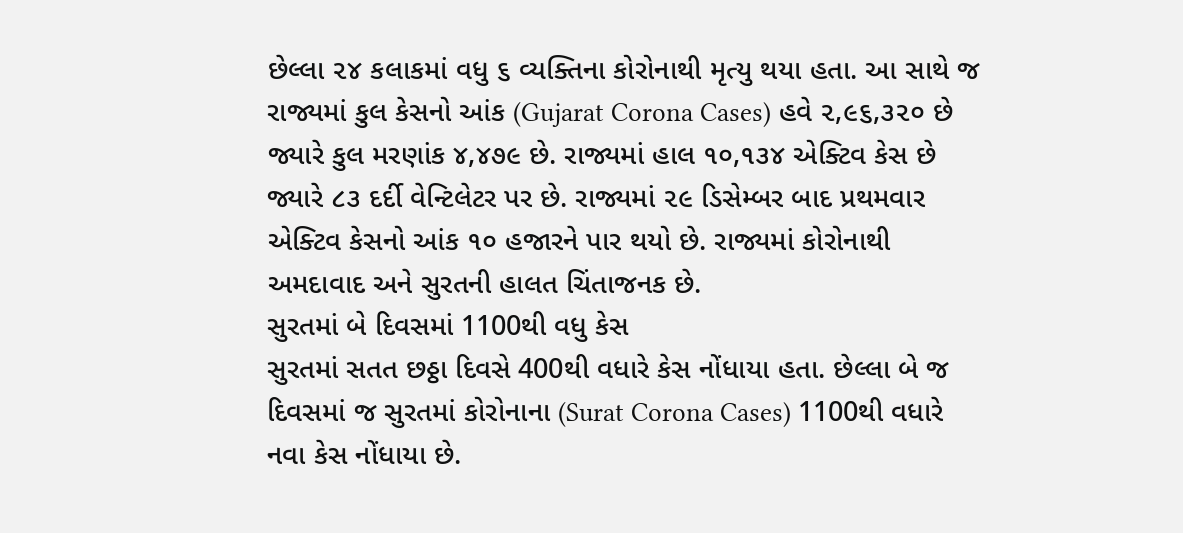છેલ્લા ૨૪ કલાકમાં વધુ ૬ વ્યક્તિના કોરોનાથી મૃત્યુ થયા હતા. આ સાથે જ રાજ્યમાં કુલ કેસનો આંક (Gujarat Corona Cases) હવે ૨,૯૬,૩૨૦ છે જ્યારે કુલ મરણાંક ૪,૪૭૯ છે. રાજ્યમાં હાલ ૧૦,૧૩૪ એક્ટિવ કેસ છે જ્યારે ૮૩ દર્દી વેન્ટિલેટર પર છે. રાજ્યમાં ૨૯ ડિસેમ્બર બાદ પ્રથમવાર એક્ટિવ કેસનો આંક ૧૦ હજારને પાર થયો છે. રાજ્યમાં કોરોનાથી અમદાવાદ અને સુરતની હાલત ચિંતાજનક છે.
સુરતમાં બે દિવસમાં 1100થી વધુ કેસ
સુરતમાં સતત છઠ્ઠા દિવસે 400થી વધારે કેસ નોંધાયા હતા. છેલ્લા બે જ દિવસમાં જ સુરતમાં કોરોનાના (Surat Corona Cases) 1100થી વધારે નવા કેસ નોંધાયા છે.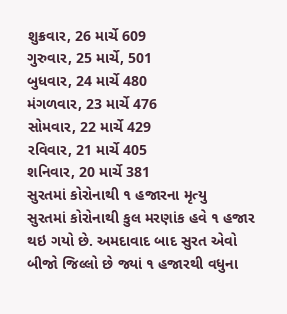શુક્રવાર, 26 માર્ચે 609
ગુરુવાર, 25 માર્ચે, 501
બુધવાર, 24 માર્ચે 480
મંગળવાર, 23 માર્ચે 476
સોમવાર, 22 માર્ચે 429
રવિવાર, 21 માર્ચે 405
શનિવાર, 20 માર્ચે 381
સુરતમાં કોરોનાથી ૧ હજારના મૃત્યુ
સુરતમાં કોરોનાથી કુલ મરણાંક હવે ૧ હજાર થઇ ગયો છે. અમદાવાદ બાદ સુરત એવો બીજો જિલ્લો છે જ્યાં ૧ હજારથી વધુના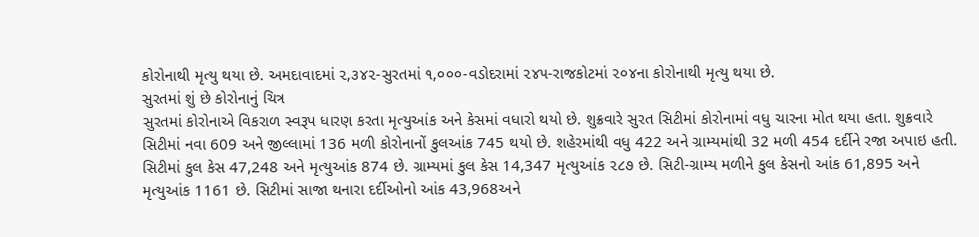કોરોનાથી મૃત્યુ થયા છે. અમદાવાદમાં ૨,૩૪૨-સુરતમાં ૧,૦૦૦-વડોદરામાં ૨૪૫-રાજકોટમાં ૨૦૪ના કોરોનાથી મૃત્યુ થયા છે.
સુરતમાં શું છે કોરોનાનું ચિત્ર
સુરતમાં કોરોનાએ વિકરાળ સ્વરૂપ ધારણ કરતા મૃત્યુઆંક અને કેસમાં વધારો થયો છે. શુક્રવારે સુરત સિટીમાં કોરોનામાં વધુ ચારના મોત થયા હતા. શુક્રવારે સિટીમાં નવા 609 અને જીલ્લામાં 136 મળી કોરોનાનોં કુલઆંક 745 થયો છે. શહેરમાંથી વધુ 422 અને ગ્રામ્યમાંથી 32 મળી 454 દર્દીને રજા અપાઇ હતી. સિટીમાં કુલ કેસ 47,248 અને મૃત્યુઆંક 874 છે. ગ્રામ્યમાં કુલ કેસ 14,347 મૃત્યુઆંક ૨૮૭ છે. સિટી-ગ્રામ્ય મળીને કુલ કેસનો આંક 61,895 અને મૃત્યુઆંક 1161 છે. સિટીમાં સાજા થનારા દર્દીઓનો આંક 43,968અને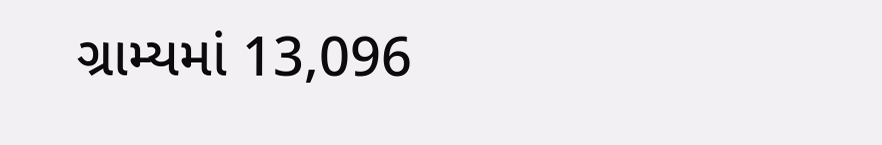ગ્રામ્યમાં 13,096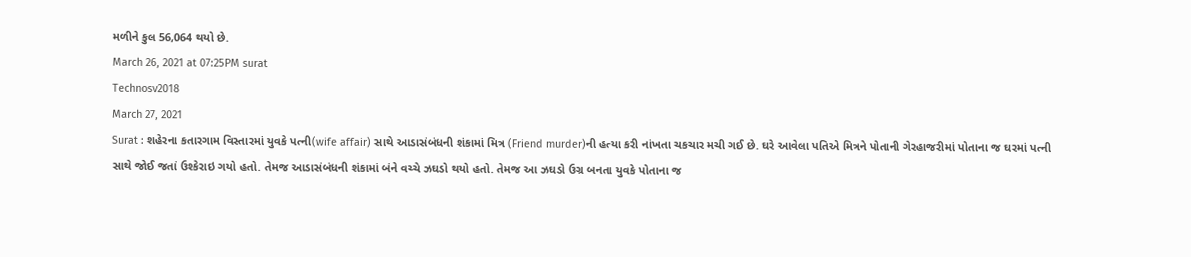મળીને કુલ 56,064 થયો છે.
March 26, 2021 at 07:25PM surat
Technosv2018
March 27, 2021
Surat : શહેરના કતારગામ વિસ્તારમાં યુવકે પત્ની(wife affair) સાથે આડાસંબંધની શંકામાં મિત્ર (Friend murder)ની હત્યા કરી નાંખતા ચકચાર મચી ગઈ છે. ઘરે આવેલા પતિએ મિત્રને પોતાની ગેરહાજરીમાં પોતાના જ ઘરમાં પત્ની સાથે જોઈ જતાં ઉશ્કેરાઇ ગયો હતો. તેમજ આડાસંબંધની શંકામાં બંને વચ્ચે ઝઘડો થયો હતો. તેમજ આ ઝઘડો ઉગ્ર બનતા યુવકે પોતાના જ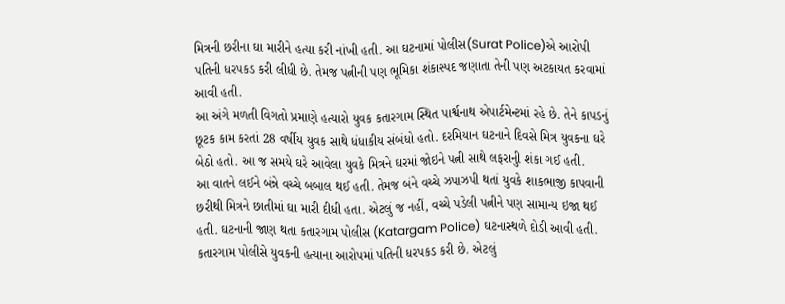મિત્રની છરીના ઘા મારીને હત્યા કરી નાંખી હતી. આ ઘટનામાં પોલીસ(Surat Police)એ આરોપી પતિની ધરપકડ કરી લીધી છે. તેમજ પત્નીની પણ ભૂમિકા શંકાસ્પદ જણાતા તેની પણ અટકાયત કરવામાં આવી હતી.
આ અંગે મળતી વિગતો પ્રમાણે હત્યારો યુવક કતારગામ સ્થિત પાર્શ્વનાથ એપાર્ટમેન્ટમાં રહે છે. તેને કાપડનું છૂટક કામ કરતાં 28 વર્ષીય યુવક સાથે ધંધાકીય સંબંધો હતો. દરમિયાન ઘટનાને દિવસે મિત્ર યુવકના ઘરે બેઠો હતો. આ જ સમયે ઘરે આવેલા યુવકે મિત્રને ઘરમાં જોઇને પત્ની સાથે લફરાનુી શંકા ગઈ હતી.
આ વાતને લઈને બંન્ને વચ્ચે બબાલ થઈ હતી. તેમજ બંને વચ્ચે ઝપાઝપી થતાં યુવકે શાકભાજી કાપવાની છરીથી મિત્રને છાતીમાં ઘા મારી દીધી હતા. એટલું જ નહીં, વચ્ચે પડેલી પત્નીને પણ સામાન્ય ઇજા થઈ હતી. ઘટનાની જાણ થતા કતારગામ પોલીસ (Katargam Police) ઘટનાસ્થળે દોડી આવી હતી.
કતારગામ પોલીસે યુવકની હત્યાના આરોપમાં પતિની ધરપકડ કરી છે. એટલું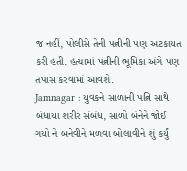જ નહીં, પોલીસે તેની પત્નીની પણ અટકાયત કરી હતી. હત્યામાં પત્નીની ભૂમિકા અંગે પણ તપાસ કરવામાં આવશે.
Jamnagar : યુવકને સાળાની પત્નિ સાથે બંધાયા શરીર સંબંધ, સાળો બંનેને જોઈ ગયો ને બનેવીને મળવા બોલાવીને શું કર્યું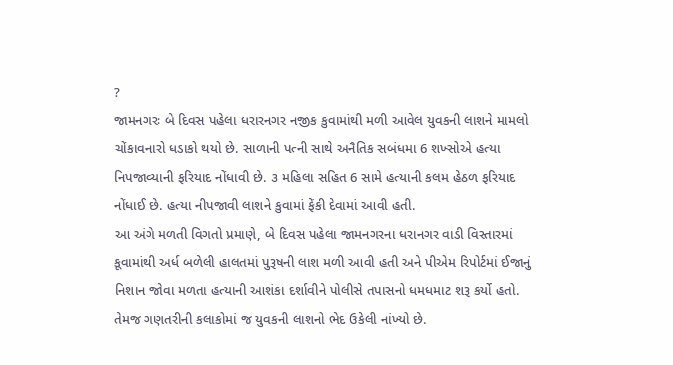?
જામનગરઃ બે દિવસ પહેલા ધરારનગર નજીક કુવામાંથી મળી આવેલ યુવકની લાશને મામલો ચોંકાવનારો ધડાકો થયો છે. સાળાની પત્ની સાથે અનૈતિક સબંધમા 6 શખ્સોએ હત્યા નિપજાવ્યાની ફરિયાદ નોંધાવી છે. ૩ મહિલા સહિત 6 સામે હત્યાની કલમ હેઠળ ફરિયાદ નોંધાઈ છે. હત્યા નીપજાવી લાશને કુવામાં ફેંકી દેવામાં આવી હતી.
આ અંગે મળતી વિગતો પ્રમાણે, બે દિવસ પહેલા જામનગરના ધરાનગર વાડી વિસ્તારમાં કૂવામાંથી અર્ધ બળેલી હાલતમાં પુરૂષની લાશ મળી આવી હતી અને પીએમ રિપોર્ટમાં ઈજાનું નિશાન જોવા મળતા હત્યાની આશંકા દર્શાવીને પોલીસે તપાસનો ધમધમાટ શરૂ કર્યો હતો. તેમજ ગણતરીની કલાકોમાં જ યુવકની લાશનો ભેદ ઉકેલી નાંખ્યો છે.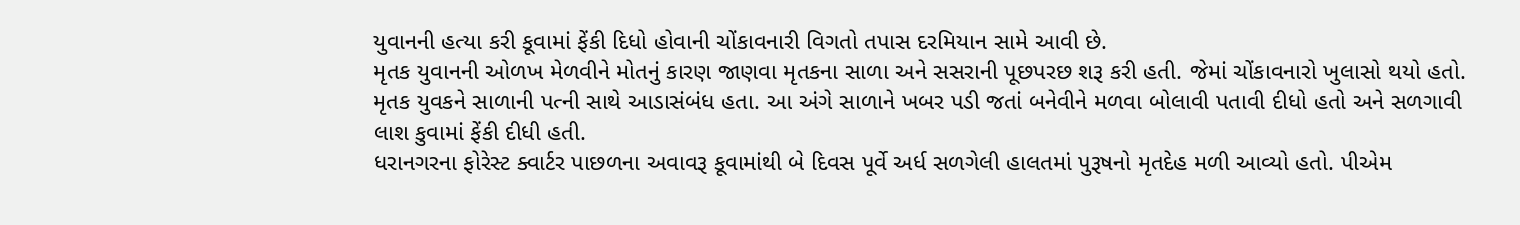યુવાનની હત્યા કરી કૂવામાં ફેંકી દિધો હોવાની ચોંકાવનારી વિગતો તપાસ દરમિયાન સામે આવી છે.
મૃતક યુવાનની ઓળખ મેળવીને મોતનું કારણ જાણવા મૃતકના સાળા અને સસરાની પૂછપરછ શરૂ કરી હતી. જેમાં ચોંકાવનારો ખુલાસો થયો હતો. મૃતક યુવકને સાળાની પત્ની સાથે આડાસંબંધ હતા. આ અંગે સાળાને ખબર પડી જતાં બનેવીને મળવા બોલાવી પતાવી દીધો હતો અને સળગાવી લાશ કુવામાં ફેંકી દીધી હતી.
ધરાનગરના ફોરેસ્ટ ક્વાર્ટર પાછળના અવાવરૂ કૂવામાંથી બે દિવસ પૂર્વે અર્ધ સળગેલી હાલતમાં પુરૂષનો મૃતદેહ મળી આવ્યો હતો. પીએમ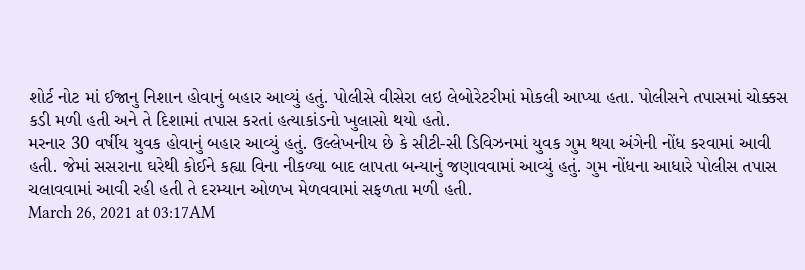શોર્ટ નોટ માં ઈજાનુ નિશાન હોવાનું બહાર આવ્યું હતું. પોલીસે વીસેરા લઇ લેબોરેટરીમાં મોકલી આપ્યા હતા. પોલીસને તપાસમાં ચોક્કસ કડી મળી હતી અને તે દિશામાં તપાસ કરતાં હત્યાકાંડનો ખુલાસો થયો હતો.
મરનાર 30 વર્ષીય યુવક હોવાનું બહાર આવ્યું હતું. ઉલ્લેખનીય છે કે સીટી-સી ડિવિઝનમાં યુવક ગુમ થયા અંગેની નોંધ કરવામાં આવી હતી. જેમાં સસરાના ઘરેથી કોઈને કહ્યા વિના નીકળ્યા બાદ લાપતા બન્યાનું જણાવવામાં આવ્યું હતું. ગુમ નોંધના આધારે પોલીસ તપાસ ચલાવવામાં આવી રહી હતી તે દરમ્યાન ઓળખ મેળવવામાં સફળતા મળી હતી.
March 26, 2021 at 03:17AM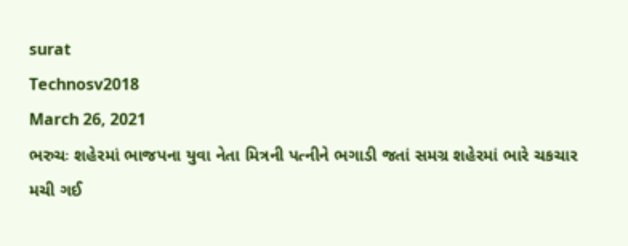surat
Technosv2018
March 26, 2021
ભરુચઃ શહેરમાં ભાજપના યુવા નેતા મિત્રની પત્નીને ભગાડી જતાં સમગ્ર શહેરમાં ભારે ચકચાર મચી ગઈ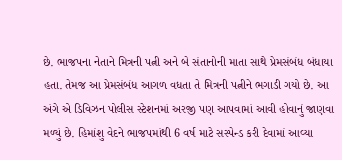છે. ભાજપના નેતાને મિત્રની પત્ની અને બે સંતાનોની માતા સાથે પ્રેમસંબંધ બંધાયા હતા. તેમજ આ પ્રેમસંબંધ આગળ વધતા તે મિત્રની પત્નીને ભગાડી ગયો છે. આ અંગે એ ડિવિઝન પોલીસ સ્ટેશનમાં અરજી પણ આપવામાં આવી હોવાનું જાણવા મળ્યું છે. હિમાંશુ વેદને ભાજપમાંથી 6 વર્ષ માટે સસ્પેન્ડ કરી દેવામાં આવ્યા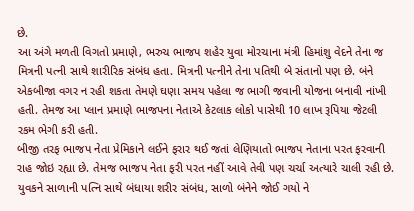છે.
આ અંગે મળતી વિગતો પ્રમાણે, ભરુચ ભાજપ શહેર યુવા મોરચાના મંત્રી હિમાંશુ વેદને તેના જ મિત્રની પત્ની સાથે શારીરિક સંબંધ હતા. મિત્રની પત્નીને તેના પતિથી બે સંતાનો પણ છે. બંને એકબીજા વગર ન રહી શકતા તેમણે ઘણા સમય પહેલા જ ભાગી જવાની યોજના બનાવી નાંખી હતી. તેમજ આ પ્લાન પ્રમાણે ભાજપના નેતાએ કેટલાક લોકો પાસેથી 10 લાખ રૂપિયા જેટલી રકમ ભેગી કરી હતી.
બીજી તરફ ભાજપ નેતા પ્રેમિકાને લઈને ફરાર થઈ જતાં લેણિયાતો ભાજપ નેતાના પરત ફરવાની રાહ જોઇ રહ્યા છે. તેમજ ભાજપ નેતા ફરી પરત નહીં આવે તેવી પણ ચર્ચા અત્યારે ચાલી રહી છે.
યુવકને સાળાની પત્નિ સાથે બંધાયા શરીર સંબંધ, સાળો બંનેને જોઈ ગયો ને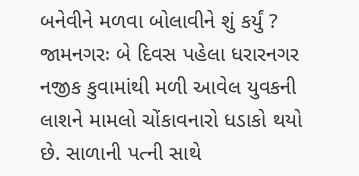બનેવીને મળવા બોલાવીને શું કર્યું ?
જામનગરઃ બે દિવસ પહેલા ધરારનગર નજીક કુવામાંથી મળી આવેલ યુવકની લાશને મામલો ચોંકાવનારો ધડાકો થયો છે. સાળાની પત્ની સાથે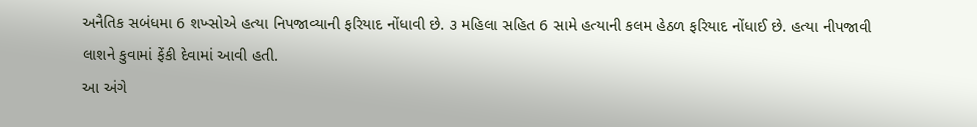અનૈતિક સબંધમા 6 શખ્સોએ હત્યા નિપજાવ્યાની ફરિયાદ નોંધાવી છે. ૩ મહિલા સહિત 6 સામે હત્યાની કલમ હેઠળ ફરિયાદ નોંધાઈ છે. હત્યા નીપજાવી લાશને કુવામાં ફેંકી દેવામાં આવી હતી.
આ અંગે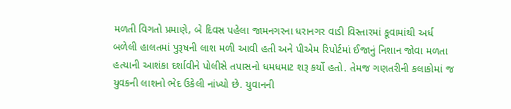મળતી વિગતો પ્રમાણે, બે દિવસ પહેલા જામનગરના ધરાનગર વાડી વિસ્તારમાં કૂવામાંથી અર્ધ બળેલી હાલતમાં પુરૂષની લાશ મળી આવી હતી અને પીએમ રિપોર્ટમાં ઈજાનું નિશાન જોવા મળતા હત્યાની આશંકા દર્શાવીને પોલીસે તપાસનો ધમધમાટ શરૂ કર્યો હતો. તેમજ ગણતરીની કલાકોમાં જ યુવકની લાશનો ભેદ ઉકેલી નાંખ્યો છે. યુવાનની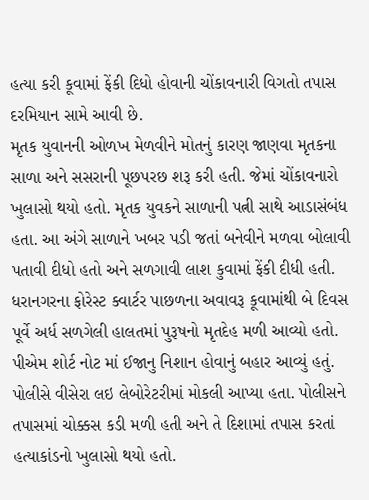હત્યા કરી કૂવામાં ફેંકી દિધો હોવાની ચોંકાવનારી વિગતો તપાસ દરમિયાન સામે આવી છે.
મૃતક યુવાનની ઓળખ મેળવીને મોતનું કારણ જાણવા મૃતકના સાળા અને સસરાની પૂછપરછ શરૂ કરી હતી. જેમાં ચોંકાવનારો ખુલાસો થયો હતો. મૃતક યુવકને સાળાની પત્ની સાથે આડાસંબંધ હતા. આ અંગે સાળાને ખબર પડી જતાં બનેવીને મળવા બોલાવી પતાવી દીધો હતો અને સળગાવી લાશ કુવામાં ફેંકી દીધી હતી.
ધરાનગરના ફોરેસ્ટ ક્વાર્ટર પાછળના અવાવરૂ કૂવામાંથી બે દિવસ પૂર્વે અર્ધ સળગેલી હાલતમાં પુરૂષનો મૃતદેહ મળી આવ્યો હતો. પીએમ શોર્ટ નોટ માં ઈજાનુ નિશાન હોવાનું બહાર આવ્યું હતું. પોલીસે વીસેરા લઇ લેબોરેટરીમાં મોકલી આપ્યા હતા. પોલીસને તપાસમાં ચોક્કસ કડી મળી હતી અને તે દિશામાં તપાસ કરતાં હત્યાકાંડનો ખુલાસો થયો હતો.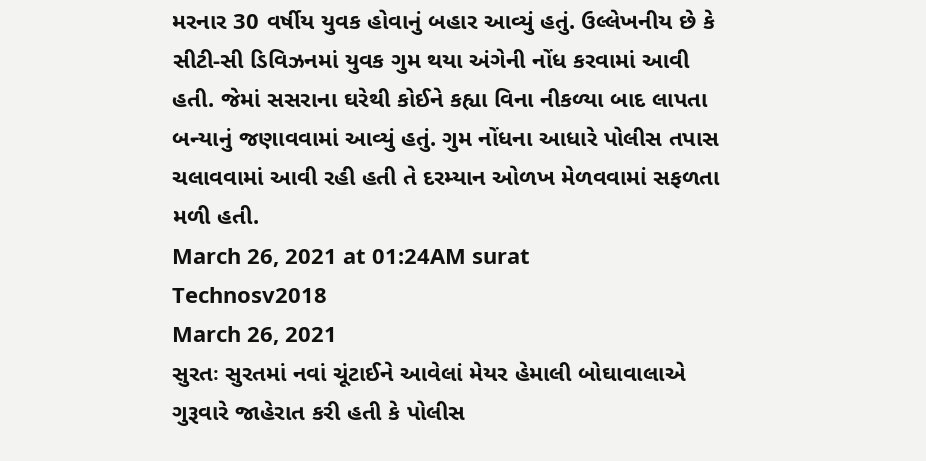મરનાર 30 વર્ષીય યુવક હોવાનું બહાર આવ્યું હતું. ઉલ્લેખનીય છે કે સીટી-સી ડિવિઝનમાં યુવક ગુમ થયા અંગેની નોંધ કરવામાં આવી હતી. જેમાં સસરાના ઘરેથી કોઈને કહ્યા વિના નીકળ્યા બાદ લાપતા બન્યાનું જણાવવામાં આવ્યું હતું. ગુમ નોંધના આધારે પોલીસ તપાસ ચલાવવામાં આવી રહી હતી તે દરમ્યાન ઓળખ મેળવવામાં સફળતા મળી હતી.
March 26, 2021 at 01:24AM surat
Technosv2018
March 26, 2021
સુરતઃ સુરતમાં નવાં ચૂંટાઈને આવેલાં મેયર હેમાલી બોઘાવાલાએ ગુરૂવારે જાહેરાત કરી હતી કે પોલીસ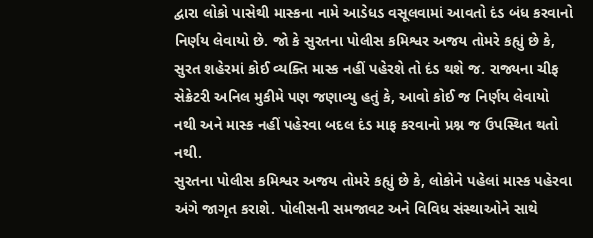દ્વારા લોકો પાસેથી માસ્કના નામે આડેધડ વસૂલવામાં આવતો દંડ બંધ કરવાનો નિર્ણય લેવાયો છે. જો કે સુરતના પોલીસ કમિશ્વર અજય તોમરે કહ્યું છે કે, સુરત શહેરમાં કોઈ વ્યક્તિ માસ્ક નહીં પહેરશે તો દંડ થશે જ. રાજ્યના ચીફ સેક્રેટરી અનિલ મુકીમે પણ જણાવ્યુ હતું કે, આવો કોઈ જ નિર્ણય લેવાયો નથી અને માસ્ક નહીં પહેરવા બદલ દંડ માફ કરવાનો પ્રશ્ન જ ઉપસ્થિત થતો નથી.
સુરતના પોલીસ કમિશ્વર અજય તોમરે કહ્યું છે કે, લોકોને પહેલાં માસ્ક પહેરવા અંગે જાગૃત કરાશે. પોલીસની સમજાવટ અને વિવિધ સંસ્થાઓને સાથે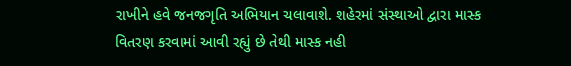રાખીને હવે જનજગૃતિ અભિયાન ચલાવાશે. શહેરમાં સંસ્થાઓ દ્વારા માસ્ક વિતરણ કરવામાં આવી રહ્યું છે તેથી માસ્ક નહી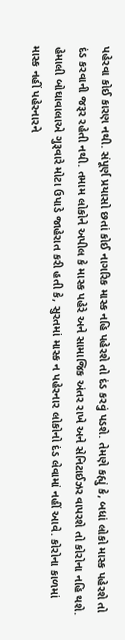પહેરવા કોઈ કારણ નથી. સંપૂર્ણ પ્રયાસો છતાં કોઈ નાગરિક માસ્ક નહિ પહેરશે તો દંડ કરવું પડશે. તેમણે કહ્યું કે, બધાં લોકો માસ્ક પહેરશે તો દંડ કરવાની જરૂર રહેતી નથી. તમામ લોકોને અપીલ કે માસ્ક પહેરે અને સામાજિક અંતર રાખે અને સેનિટાઈઝર વાપરશે તો કોરોના નહિ થશે.
હેમાલી બોઘાવાલાએ ગુરૂવારે મોટા ઉપાડે જાહેરાત કરી હતી કે, સુરતમાં માસ્ક ન પહેરનાર લોકોનો દંડ લેવામાં નહીં આવે. કોરોના કાળમાં માસ્ક નહીં પહેરનારને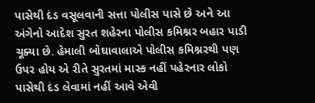પાસેથી દંડ વસૂલવાની સત્તા પોલીસ પાસે છે અને આ અંગેનો આદેશ સુરત શહેરના પોલીસ કમિશ્નર બહાર પાડી ચૂક્યા છે. હેમાલી બોઘાવાલાએ પોલીસ કમિશ્નરથી પણ ઉપર હોય એ રીતે સુરતમાં માસ્ક નહીં પહેરનાર લોકો પાસેથી દંડ લેવામાં નહીં આવે એવી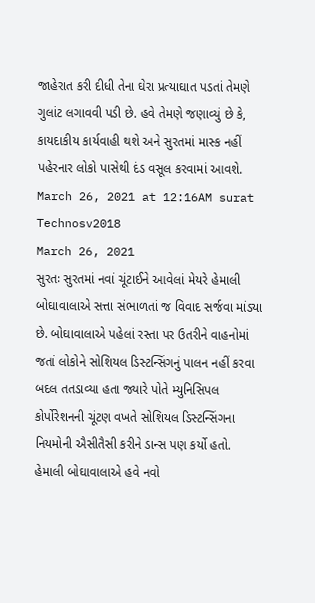જાહેરાત કરી દીધી તેના ઘેરા પ્રત્યાઘાત પડતાં તેમણે ગુલાંટ લગાવવી પડી છે. હવે તેમણે જણાવ્યું છે કે, કાયદાકીય કાર્યવાહી થશે અને સુરતમાં માસ્ક નહીં પહેરનાર લોકો પાસેથી દંડ વસૂલ કરવામાં આવશે.
March 26, 2021 at 12:16AM surat
Technosv2018
March 26, 2021
સુરતઃ સુરતમાં નવાં ચૂંટાઈને આવેલાં મેયરે હેમાલી બોઘાવાલાએ સત્તા સંભાળતાં જ વિવાદ સર્જવા માંડ્યા છે. બોઘાવાલાએ પહેલાં રસ્તા પર ઉતરીને વાહનોમાં જતાં લોકોને સોશિયલ ડિસ્ટન્સિંગનું પાલન નહીં કરવા બદલ તતડાવ્યા હતા જ્યારે પોતે મ્યુનિસિપલ કોર્પોરેશનની ચૂંટણ વખતે સોશિયલ ડિસ્ટન્સિંગના નિયમોની ઐસીતૈસી કરીને ડાન્સ પણ કર્યો હતો.
હેમાલી બોઘાવાલાએ હવે નવો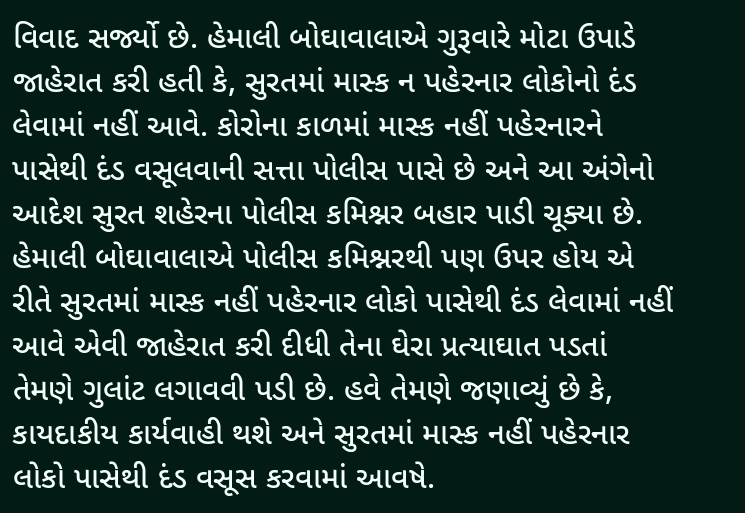વિવાદ સર્જ્યો છે. હેમાલી બોઘાવાલાએ ગુરૂવારે મોટા ઉપાડે જાહેરાત કરી હતી કે, સુરતમાં માસ્ક ન પહેરનાર લોકોનો દંડ લેવામાં નહીં આવે. કોરોના કાળમાં માસ્ક નહીં પહેરનારને પાસેથી દંડ વસૂલવાની સત્તા પોલીસ પાસે છે અને આ અંગેનો આદેશ સુરત શહેરના પોલીસ કમિશ્નર બહાર પાડી ચૂક્યા છે. હેમાલી બોઘાવાલાએ પોલીસ કમિશ્નરથી પણ ઉપર હોય એ રીતે સુરતમાં માસ્ક નહીં પહેરનાર લોકો પાસેથી દંડ લેવામાં નહીં આવે એવી જાહેરાત કરી દીધી તેના ઘેરા પ્રત્યાઘાત પડતાં તેમણે ગુલાંટ લગાવવી પડી છે. હવે તેમણે જણાવ્યું છે કે, કાયદાકીય કાર્યવાહી થશે અને સુરતમાં માસ્ક નહીં પહેરનાર લોકો પાસેથી દંડ વસૂસ કરવામાં આવષે.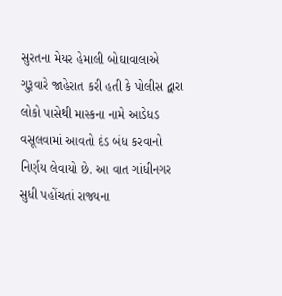સુરતના મેયર હેમાલી બોઘાવાલાએ ગુરૂવારે જાહેરાત કરી હતી કે પોલીસ દ્વારા લોકો પાસેથી માસ્કના નામે આડેધડ વસૂલવામાં આવતો દંડ બંધ કરવાનો નિર્ણય લેવાયો છે. આ વાત ગાંધીનગર સુધી પહોંચતાં રાજ્યના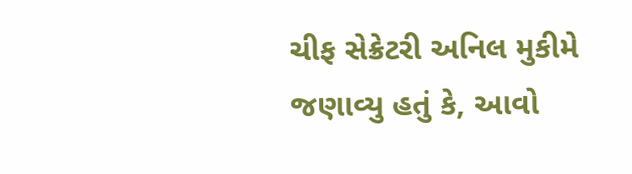ચીફ સેક્રેટરી અનિલ મુકીમે જણાવ્યુ હતું કે, આવો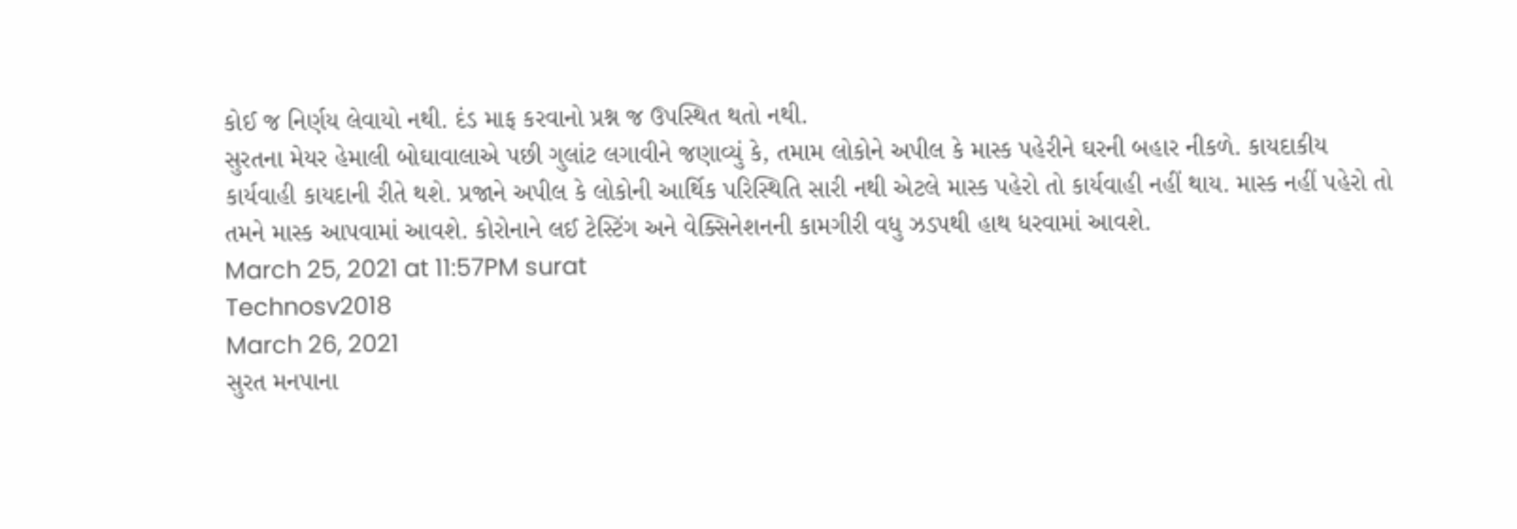કોઈ જ નિર્ણય લેવાયો નથી. દંડ માફ કરવાનો પ્રશ્ન જ ઉપસ્થિત થતો નથી.
સુરતના મેયર હેમાલી બોઘાવાલાએ પછી ગુલાંટ લગાવીને જણાવ્યું કે, તમામ લોકોને અપીલ કે માસ્ક પહેરીને ઘરની બહાર નીકળે. કાયદાકીય કાર્યવાહી કાયદાની રીતે થશે. પ્રજાને અપીલ કે લોકોની આર્થિક પરિસ્થિતિ સારી નથી એટલે માસ્ક પહેરો તો કાર્યવાહી નહીં થાય. માસ્ક નહીં પહેરો તો તમને માસ્ક આપવામાં આવશે. કોરોનાને લઈ ટેસ્ટિંગ અને વેક્સિનેશનની કામગીરી વધુ ઝડપથી હાથ ધરવામાં આવશે.
March 25, 2021 at 11:57PM surat
Technosv2018
March 26, 2021
સુરત મનપાના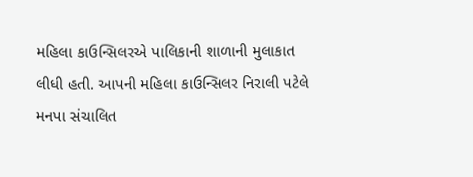મહિલા કાઉન્સિલરએ પાલિકાની શાળાની મુલાકાત લીધી હતી. આપની મહિલા કાઉન્સિલર નિરાલી પટેલે મનપા સંચાલિત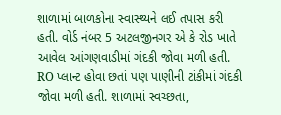શાળામાં બાળકોના સ્વાસ્થ્યને લઈ તપાસ કરી હતી. વોર્ડ નંબર 5 અટલજીનગર એ કે રોડ ખાતે આવેલ આંગણવાડીમાં ગંદકી જોવા મળી હતી. RO પ્લાન્ટ હોવા છતાં પણ પાણીની ટાંકીમાં ગંદકી જોવા મળી હતી. શાળામાં સ્વચ્છતા,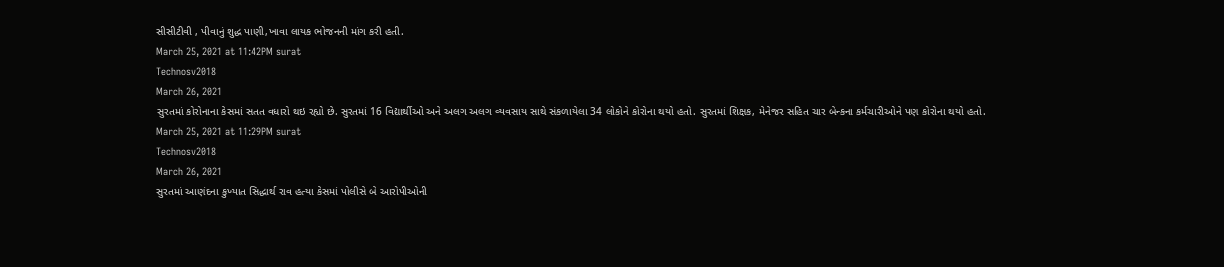સીસીટીવી , પીવાનું શુદ્ધ પાણી,ખાવા લાયક ભોજનની માંગ કરી હતી.
March 25, 2021 at 11:42PM surat
Technosv2018
March 26, 2021
સુરતમાં કોરોનાના કેસમાં સતત વધારો થઇ રહ્યો છે. સુરતમાં 16 વિદ્યાર્થીઓ અને અલગ અલગ વ્યવસાય સાથે સંકળાયેલા 34 લોકોને કોરોના થયો હતો. સુરતમાં શિક્ષક, મેનેજર સહિત ચાર બેન્કના કર્મચારીઓને પણ કોરોના થયો હતો.
March 25, 2021 at 11:29PM surat
Technosv2018
March 26, 2021
સુરતમાં આણંદના કુખ્યાત સિદ્ધાર્થ રાવ હત્યા કેસમાં પોલીસે બે આરોપીઓની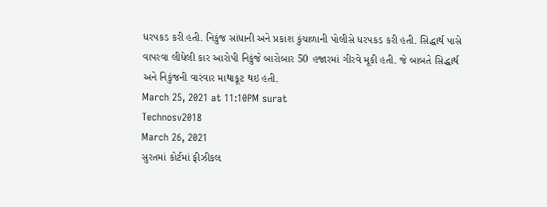ધરપકડ કરી હતી. નિકુંજ સાંધાની અને પ્રકાશ કુંચાળાની પોલીસે ધરપકડ કરી હતી. સિદ્ધાર્થ પાસે વાપરવા લીધેલી કાર આરોપી નિકુંજે બારોબાર 50 હજારમાં ગીરવે મૂકી હતી. જે બાબતે સિદ્ધાર્થ અને નિકુંજની વારંવાર માથાકૂટ થઇ હતી.
March 25, 2021 at 11:10PM surat
Technosv2018
March 26, 2021
સુરતમાં કોર્ટમાં ફીઝીકલ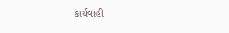કાર્યવાહી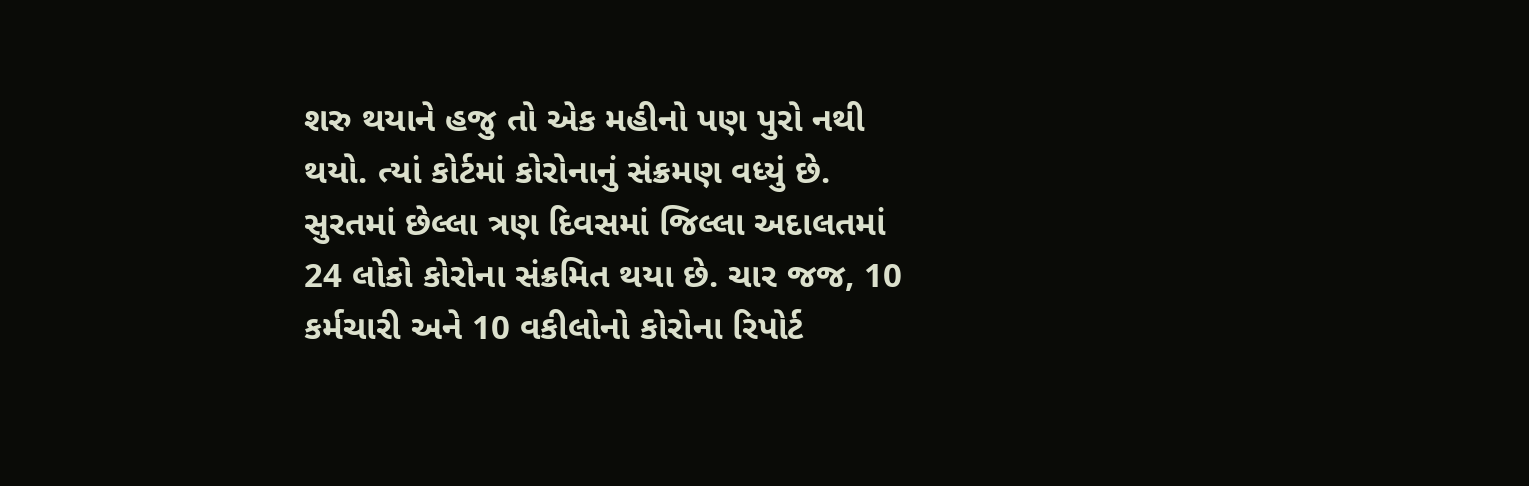શરુ થયાને હજુ તો એક મહીનો પણ પુરો નથી થયો. ત્યાં કોર્ટમાં કોરોનાનું સંક્રમણ વધ્યું છે. સુરતમાં છેલ્લા ત્રણ દિવસમાં જિલ્લા અદાલતમાં 24 લોકો કોરોના સંક્રમિત થયા છે. ચાર જજ, 10 કર્મચારી અને 10 વકીલોનો કોરોના રિપોર્ટ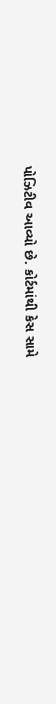પોઝિટીવ આવ્યો છે. કોર્ટમાંથી કેસ સામે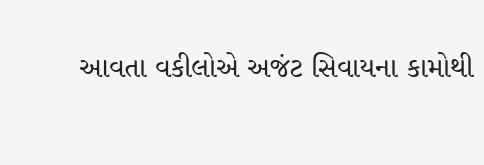આવતા વકીલોએ અજંટ સિવાયના કામોથી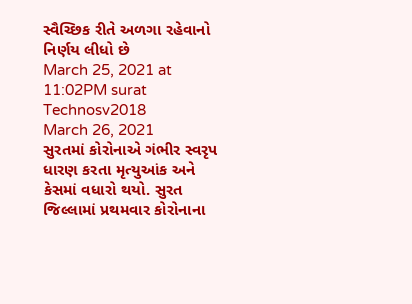સ્વૈચ્છિક રીતે અળગા રહેવાનો નિર્ણય લીધો છે
March 25, 2021 at 11:02PM surat
Technosv2018
March 26, 2021
સુરતમાં કોરોનાએ ગંભીર સ્વરૃપ ધારણ કરતા મૃત્યુઆંક અને કેસમાં વધારો થયો. સુરત જિલ્લામાં પ્રથમવાર કોરોનાના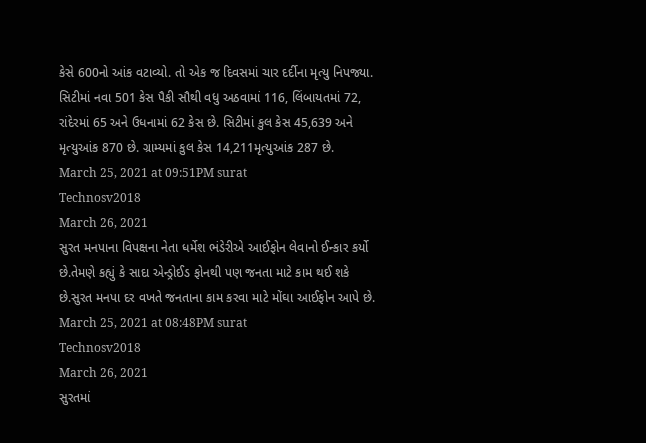કેસે 600નો આંક વટાવ્યો. તો એક જ દિવસમાં ચાર દર્દીના મૃત્યુ નિપજ્યા. સિટીમાં નવા 501 કેસ પૈકી સૌથી વધુ અઠવામાં 116, લિંબાયતમાં 72, રાંદેરમાં 65 અને ઉધનામાં 62 કેસ છે. સિટીમાં કુલ કેસ 45,639 અને મૃત્યુઆંક 870 છે. ગ્રામ્યમાં કુલ કેસ 14,211મૃત્યુઆંક 287 છે.
March 25, 2021 at 09:51PM surat
Technosv2018
March 26, 2021
સુરત મનપાના વિપક્ષના નેતા ધર્મેશ ભંડેરીએ આઈફોન લેવાનો ઈન્કાર કર્યો છે.તેમણે કહ્યું કે સાદા એન્ડ્રોઈડ ફોનથી પણ જનતા માટે કામ થઈ શકે છે.સુરત મનપા દર વખતે જનતાના કામ કરવા માટે મોંઘા આઈફોન આપે છે.
March 25, 2021 at 08:48PM surat
Technosv2018
March 26, 2021
સુરતમાં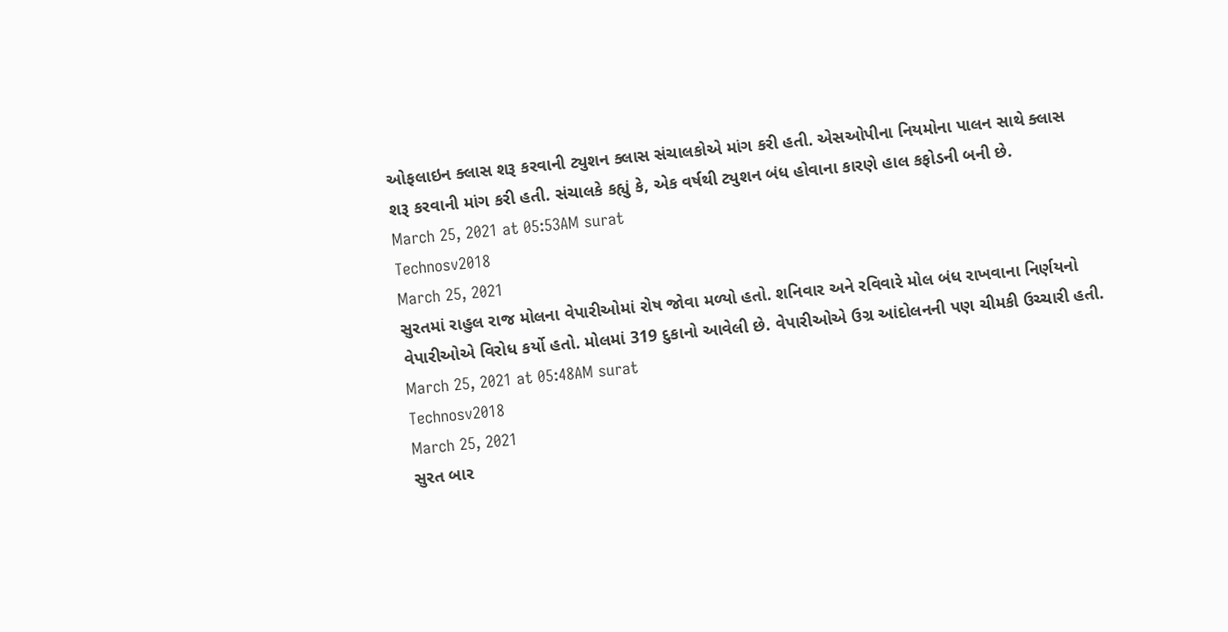ઓફલાઇન ક્લાસ શરૂ કરવાની ટ્યુશન ક્લાસ સંચાલકોએ માંગ કરી હતી. એસઓપીના નિયમોના પાલન સાથે ક્લાસ શરૂ કરવાની માંગ કરી હતી. સંચાલકે કહ્યું કે, એક વર્ષથી ટ્યુશન બંધ હોવાના કારણે હાલ કફોડની બની છે.
March 25, 2021 at 05:53AM surat
Technosv2018
March 25, 2021
સુરતમાં રાહુલ રાજ મોલના વેપારીઓમાં રોષ જોવા મળ્યો હતો. શનિવાર અને રવિવારે મોલ બંધ રાખવાના નિર્ણયનો વેપારીઓએ વિરોધ કર્યો હતો. મોલમાં 319 દુકાનો આવેલી છે. વેપારીઓએ ઉગ્ર આંદોલનની પણ ચીમકી ઉચ્ચારી હતી.
March 25, 2021 at 05:48AM surat
Technosv2018
March 25, 2021
સુરત બાર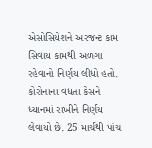એસોસિયેશને અરજન્ટ કામ સિવાય કામથી અળગા રહેવાનો નિર્ણય લીધો હતો. કોરોનાના વધતા કેસને ધ્યાનમાં રાખીને નિર્ણય લેવાયો છે. 25 માર્ચથી પાંચ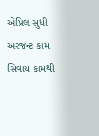એપ્રિલ સુધી અરજન્ટ કામ સિવાય કામથી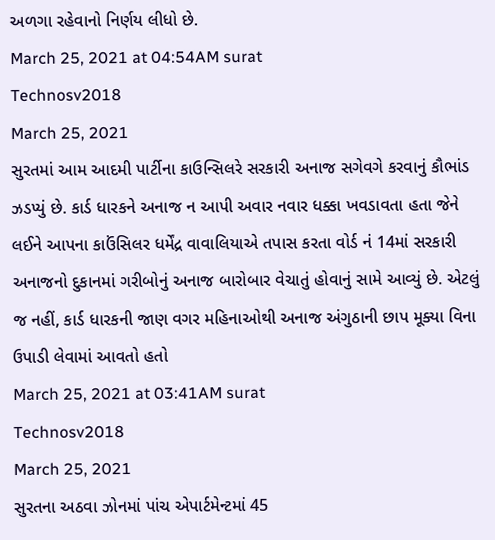અળગા રહેવાનો નિર્ણય લીધો છે.
March 25, 2021 at 04:54AM surat
Technosv2018
March 25, 2021
સુરતમાં આમ આદમી પાર્ટીના કાઉન્સિલરે સરકારી અનાજ સગેવગે કરવાનું કૌભાંડ ઝડપ્યું છે. કાર્ડ ધારકને અનાજ ન આપી અવાર નવાર ધક્કા ખવડાવતા હતા જેને લઈને આપના કાઉંસિલર ધર્મેંદ્ર વાવાલિયાએ તપાસ કરતા વોર્ડ નં 14માં સરકારી અનાજનો દુકાનમાં ગરીબોનું અનાજ બારોબાર વેચાતું હોવાનું સામે આવ્યું છે. એટલું જ નહીં, કાર્ડ ધારકની જાણ વગર મહિનાઓથી અનાજ અંગુઠાની છાપ મૂક્યા વિના ઉપાડી લેવામાં આવતો હતો
March 25, 2021 at 03:41AM surat
Technosv2018
March 25, 2021
સુરતના અઠવા ઝોનમાં પાંચ એપાર્ટમેન્ટમાં 45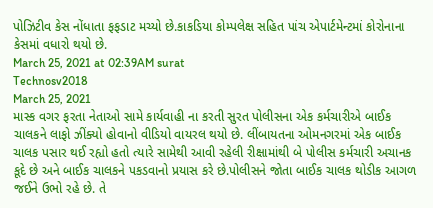પોઝિટીવ કેસ નોંધાતા ફફડાટ મચ્યો છે.કાકડિયા કોમ્પલેક્ષ સહિત પાંચ એપાર્ટમેન્ટમાં કોરોનાના કેસમાં વધારો થયો છે.
March 25, 2021 at 02:39AM surat
Technosv2018
March 25, 2021
માસ્ક વગર ફરતા નેતાઓ સામે કાર્યવાહી ના કરતી સુરત પોલીસના એક કર્મચારીએ બાઈક ચાલકને લાફો ઝીંક્યો હોવાનો વીડિયો વાયરલ થયો છે. લીંબાયતના ઓમનગરમાં એક બાઈક ચાલક પસાર થઈ રહ્યો હતો ત્યારે સામેથી આવી રહેલી રીક્ષામાંથી બે પોલીસ કર્મચારી અચાનક કૂદે છે અને બાઈક ચાલકને પકડવાનો પ્રયાસ કરે છે.પોલીસને જોતા બાઈક ચાલક થોડીક આગળ જઈને ઉભો રહે છે. તે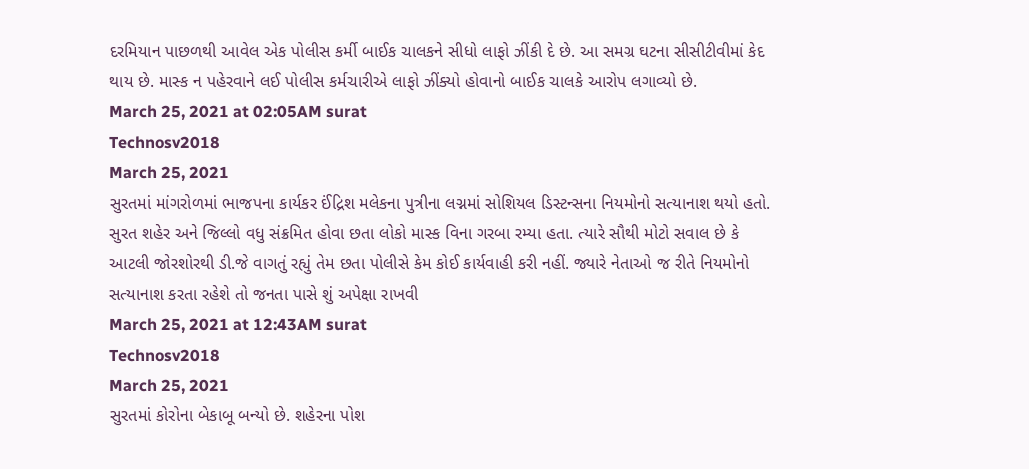દરમિયાન પાછળથી આવેલ એક પોલીસ કર્મી બાઈક ચાલકને સીધો લાફો ઝીંકી દે છે. આ સમગ્ર ઘટના સીસીટીવીમાં કેદ થાય છે. માસ્ક ન પહેરવાને લઈ પોલીસ કર્મચારીએ લાફો ઝીંક્યો હોવાનો બાઈક ચાલકે આરોપ લગાવ્યો છે.
March 25, 2021 at 02:05AM surat
Technosv2018
March 25, 2021
સુરતમાં માંગરોળમાં ભાજપના કાર્યકર ઈંદ્રિશ મલેકના પુત્રીના લગ્નમાં સોશિયલ ડિસ્ટન્સના નિયમોનો સત્યાનાશ થયો હતો. સુરત શહેર અને જિલ્લો વધુ સંક્રમિત હોવા છતા લોકો માસ્ક વિના ગરબા રમ્યા હતા. ત્યારે સૌથી મોટો સવાલ છે કે આટલી જોરશોરથી ડી.જે વાગતું રહ્યું તેમ છતા પોલીસે કેમ કોઈ કાર્યવાહી કરી નહીં. જ્યારે નેતાઓ જ રીતે નિયમોનો સત્યાનાશ કરતા રહેશે તો જનતા પાસે શું અપેક્ષા રાખવી
March 25, 2021 at 12:43AM surat
Technosv2018
March 25, 2021
સુરતમાં કોરોના બેકાબૂ બન્યો છે. શહેરના પોશ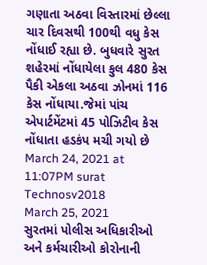ગણાતા અઠવા વિસ્તારમાં છેલ્લા ચાર દિવસથી 100થી વધુ કેસ નોંધાઈ રહ્યા છે. બુધવારે સુરત શહેરમાં નોંધાયેલા કુલ 480 કેસ પૈકી એકલા અઠવા ઝોનમાં 116 કેસ નોંધાયા.જેમાં પાંચ એપાર્ટમેંટમાં 45 પોઝિટીવ કેસ નોંધાતા હડકંપ મચી ગયો છે
March 24, 2021 at 11:07PM surat
Technosv2018
March 25, 2021
સુરતમાં પોલીસ અધિકારીઓ અને કર્મચારીઓ કોરોનાની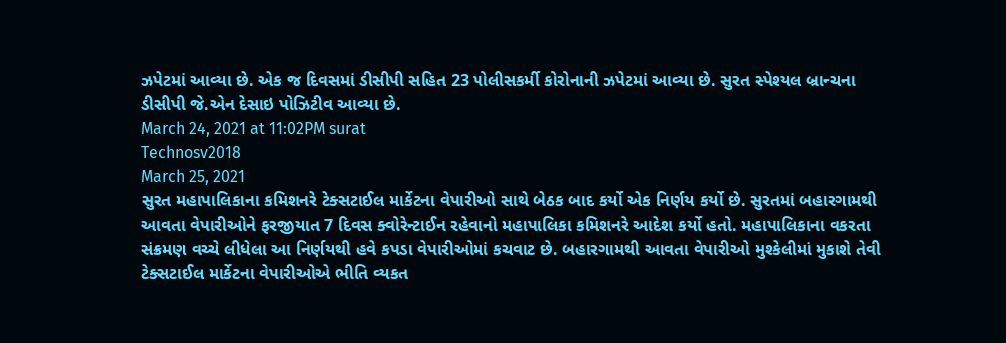ઝપેટમાં આવ્યા છે. એક જ દિવસમાં ડીસીપી સહિત 23 પોલીસકર્મી કોરોનાની ઝપેટમાં આવ્યા છે. સુરત સ્પેશ્યલ બ્રાન્ચના ડીસીપી જે.એન દેસાઇ પોઝિટીવ આવ્યા છે.
March 24, 2021 at 11:02PM surat
Technosv2018
March 25, 2021
સુરત મહાપાલિકાના કમિશનરે ટેક્સટાઈલ માર્કેટના વેપારીઓ સાથે બેઠક બાદ કર્યો એક નિર્ણય કર્યો છે. સુરતમાં બહારગામથી આવતા વેપારીઓને ફરજીયાત 7 દિવસ ક્વોરેન્ટાઈન રહેવાનો મહાપાલિકા કમિશનરે આદેશ કર્યો હતો. મહાપાલિકાના વકરતા સંક્રમણ વચ્ચે લીધેલા આ નિર્ણયથી હવે કપડા વેપારીઓમાં કચવાટ છે. બહારગામથી આવતા વેપારીઓ મુશ્કેલીમાં મુકાશે તેવી ટેક્સટાઈલ માર્કેટના વેપારીઓએ ભીતિ વ્યકત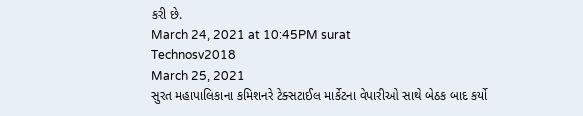કરી છે.
March 24, 2021 at 10:45PM surat
Technosv2018
March 25, 2021
સુરત મહાપાલિકાના કમિશનરે ટેક્સટાઈલ માર્કેટના વેપારીઓ સાથે બેઠક બાદ કર્યો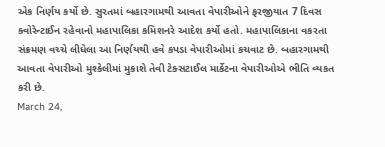એક નિર્ણય કર્યો છે. સુરતમાં બહારગામથી આવતા વેપારીઓને ફરજીયાત 7 દિવસ ક્વોરેન્ટાઈન રહેવાનો મહાપાલિકા કમિશનરે આદેશ કર્યો હતો. મહાપાલિકાના વકરતા સંક્રમણ વચ્ચે લીધેલા આ નિર્ણયથી હવે કપડા વેપારીઓમાં કચવાટ છે. બહારગામથી આવતા વેપારીઓ મુશ્કેલીમાં મુકાશે તેવી ટેક્સટાઈલ માર્કેટના વેપારીઓએ ભીતિ વ્યકત કરી છે.
March 24,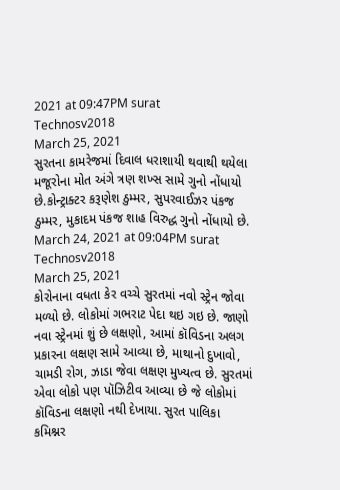2021 at 09:47PM surat
Technosv2018
March 25, 2021
સુરતના કામરેજમાં દિવાલ ધરાશાયી થવાથી થયેલા મજૂરોના મોત અંગે ત્રણ શખ્સ સામે ગુનો નોંધાયો છે.કોન્ટ્રાક્ટર કરૂણેશ ઠુમ્મર, સુપરવાઈઝર પંકજ ઠુમ્મર, મુકાદમ પંકજ શાહ વિરુદ્ધ ગુનો નોંધાયો છે.
March 24, 2021 at 09:04PM surat
Technosv2018
March 25, 2021
કોરોનાના વધતા કેર વચ્ચે સુરતમાં નવો સ્ટ્રેન જોવા મળ્યો છે. લોકોમાં ગભરાટ પેદા થઇ ગઇ છે. જાણો નવા સ્ટ્રેનમાં શું છે લક્ષણો, આમાં કૉવિડના અલગ પ્રકારના લક્ષણ સામે આવ્યા છે, માથાનો દુખાવો, ચામડી રોગ, ઝાડા જેવા લક્ષણ મુખ્યત્વ છે. સુરતમાં એવા લોકો પણ પૉઝિટીવ આવ્યા છે જે લોકોમાં કૉવિડના લક્ષણો નથી દેખાયા. સુરત પાલિકા કમિશ્નર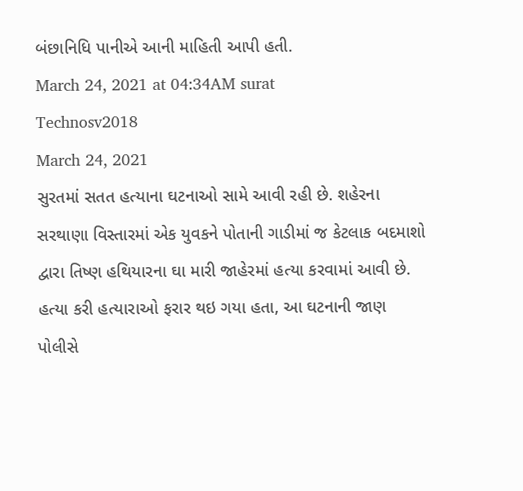બંછાનિધિ પાનીએ આની માહિતી આપી હતી.
March 24, 2021 at 04:34AM surat
Technosv2018
March 24, 2021
સુરતમાં સતત હત્યાના ઘટનાઓ સામે આવી રહી છે. શહેરના સરથાણા વિસ્તારમાં એક યુવકને પોતાની ગાડીમાં જ કેટલાક બદમાશો દ્વારા તિષ્ણ હથિયારના ઘા મારી જાહેરમાં હત્યા કરવામાં આવી છે. હત્યા કરી હત્યારાઓ ફરાર થઇ ગયા હતા, આ ઘટનાની જાણ પોલીસે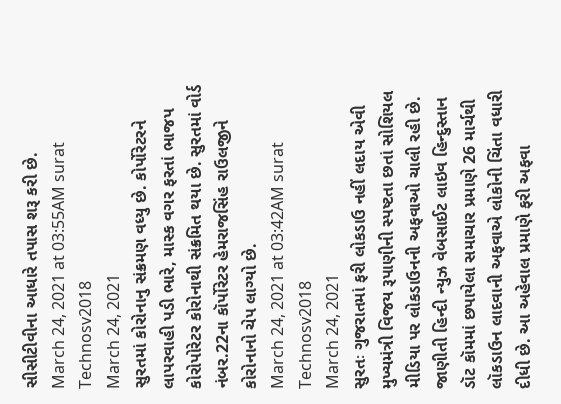સીસીટીવીના આધારે તપાસ શરૂ કરી છે.
March 24, 2021 at 03:55AM surat
Technosv2018
March 24, 2021
સુરતમાં કોરોનાનુ સંક્રમણ વધ્યુ છે. કોર્પોરેટરને લાપરવાહી પડી ભારે, માસ્ક વગર ફરતાં ભાજપ કોરોપોરેટર કોરોનાથી સંક્રમિત થયા છે. સુરતમાં વોર્ડ નંબર.22ના કૉર્પોરેટર હેમરાજસિંહ રાઉલજીને કોરોનાનો ચેપ લાગ્યો છે.
March 24, 2021 at 03:42AM surat
Technosv2018
March 24, 2021
સુરતઃ ગુજરાતમાં ફરી લોકડાઉ નહીં લદાય એવી મુખ્યમંત્રી વિજય રૂપાણીની સ્પષ્ટતા છતાં સોશિયલ મીડિયા પર લોકડાઉનની અફવાઓ ચાલી રહી છે. જાણીતી હિન્દી ન્યુઝ વેબસાઈટ લાઇવ હિન્દુસ્તાન ડૉટ કૉમમાં છપાયેલા સમાચાર પ્રમાણે 26 માર્ચથી લૉકડાઉન લાદવાની અફવાએ લોકોની ચિંતા વધારી દીધી છે. આ અહેવાલ પ્રમાણે ફરી અફવા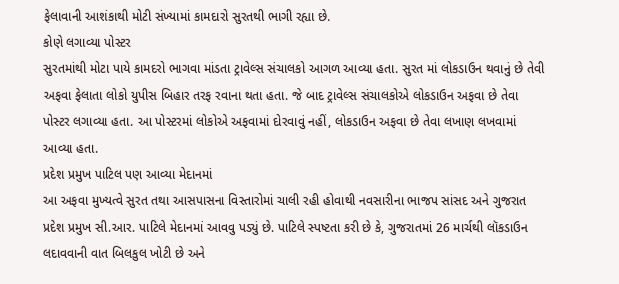ફેલાવાની આશંકાથી મોટી સંખ્યામાં કામદારો સુરતથી ભાગી રહ્યા છે.
કોણે લગાવ્યા પોસ્ટર
સુરતમાંથી મોટા પાયે કામદરો ભાગવા માંડતા ટ્રાવેલ્સ સંચાલકો આગળ આવ્યા હતા. સુરત માં લોકડાઉન થવાનું છે તેવી અફવા ફેલાતા લોકો યુપીસ બિહાર તરફ રવાના થતા હતા. જે બાદ ટ્રાવેલ્સ સંચાલકોએ લોકડાઉન અફવા છે તેવા પોસ્ટર લગાવ્યા હતા. આ પોસ્ટરમાં લોકોએ અફવામાં દોરવાવું નહીં, લોકડાઉન અફવા છે તેવા લખાણ લખવામાં આવ્યા હતા.
પ્રદેશ પ્રમુખ પાટિલ પણ આવ્યા મેદાનમાં
આ અફવા મુખ્યત્વે સુરત તથા આસપાસના વિસ્તારોમાં ચાલી રહી હોવાથી નવસારીના ભાજપ સાંસદ અને ગુજરાત પ્રદેશ પ્રમુખ સી.આર. પાટિલે મેદાનમાં આવવુ પડ્યું છે. પાટિલે સ્પષ્ટતા કરી છે કે, ગુજરાતમાં 26 માર્ચથી લૉકડાઉન લદાવવાની વાત બિલકુલ ખોટી છે અને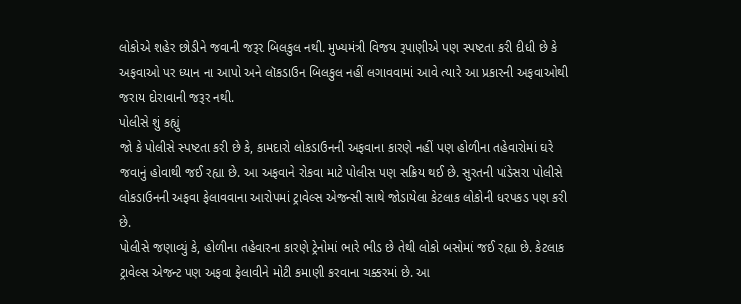લોકોએ શહેર છોડીને જવાની જરૂર બિલકુલ નથી. મુખ્યમંત્રી વિજય રૂપાણીએ પણ સ્પષ્ટતા કરી દીધી છે કે અફવાઓ પર ધ્યાન ના આપો અને લૉકડાઉન બિલકુલ નહીં લગાવવામાં આવે ત્યારે આ પ્રકારની અફવાઓથી જરાય દોરાવાની જરૂર નથી.
પોલીસે શું કહ્યું
જો કે પોલીસે સ્પષ્ટતા કરી છે કે, કામદારો લોકડાઉનની અફવાના કારણે નહીં પણ હોળીના તહેવારોમાં ઘરે જવાનું હોવાથી જઈ રહ્યા છે. આ અફવાને રોકવા માટે પોલીસ પણ સક્રિય થઈ છે. સુરતની પાંડેસરા પોલીસે લોકડાઉનની અફવા ફેલાવવાના આરોપમાં ટ્રાવેલ્સ એજન્સી સાથે જોડાયેલા કેટલાક લોકોની ધરપકડ પણ કરી છે.
પોલીસે જણાવ્યું કે, હોળીના તહેવારના કારણે ટ્રેનોમાં ભારે ભીડ છે તેથી લોકો બસોમાં જઈ રહ્યા છે. કેટલાક ટ્રાવેલ્સ એજન્ટ પણ અફવા ફેલાવીને મોટી કમાણી કરવાના ચક્કરમાં છે. આ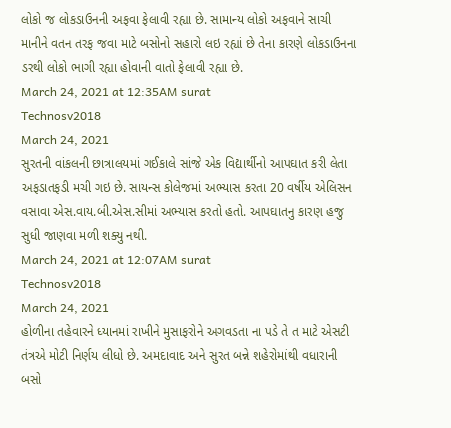લોકો જ લોકડાઉનની અફવા ફેલાવી રહ્યા છે. સામાન્ય લોકો અફવાને સાચી માનીને વતન તરફ જવા માટે બસોનો સહારો લઇ રહ્યાં છે તેના કારણે લોકડાઉનના ડરથી લોકો ભાગી રહ્યા હોવાની વાતો ફેલાવી રહ્યા છે.
March 24, 2021 at 12:35AM surat
Technosv2018
March 24, 2021
સુરતની વાંકલની છાત્રાલયમાં ગઈકાલે સાંજે એક વિદ્યાર્થીનો આપઘાત કરી લેતા અફડાતફડી મચી ગઇ છે. સાયન્સ કોલેજમાં અભ્યાસ કરતા 20 વર્ષીય એલિસન વસાવા એસ.વાય.બી.એસ.સીમાં અભ્યાસ કરતો હતો. આપઘાતનુ કારણ હજુ સુધી જાણવા મળી શક્યુ નથી.
March 24, 2021 at 12:07AM surat
Technosv2018
March 24, 2021
હોળીના તહેવારને ધ્યાનમાં રાખીને મુસાફરોને અગવડતા ના પડે તે ત માટે એસટી તંત્રએ મોટી નિર્ણય લીધો છે. અમદાવાદ અને સુરત બન્ને શહેરોમાંથી વધારાની બસો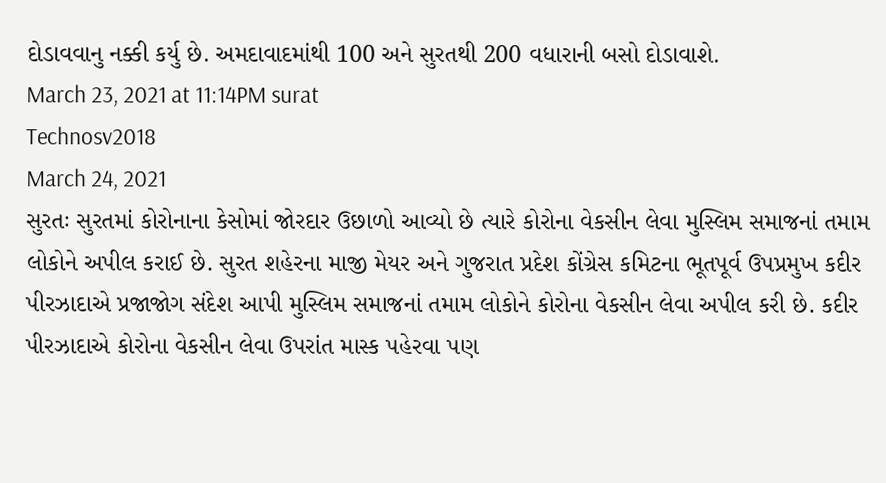દોડાવવાનુ નક્કી કર્યુ છે. અમદાવાદમાંથી 100 અને સુરતથી 200 વધારાની બસો દોડાવાશે.
March 23, 2021 at 11:14PM surat
Technosv2018
March 24, 2021
સુરતઃ સુરતમાં કોરોનાના કેસોમાં જોરદાર ઉછાળો આવ્યો છે ત્યારે કોરોના વેકસીન લેવા મુસ્લિમ સમાજનાં તમામ લોકોને અપીલ કરાઈ છે. સુરત શહેરના માજી મેયર અને ગુજરાત પ્રદેશ કોંગ્રેસ કમિટના ભૂતપૂર્વ ઉપપ્રમુખ કદીર પીરઝાદાએ પ્રજાજોગ સંદેશ આપી મુસ્લિમ સમાજનાં તમામ લોકોને કોરોના વેકસીન લેવા અપીલ કરી છે. કદીર પીરઝાદાએ કોરોના વેકસીન લેવા ઉપરાંત માસ્ક પહેરવા પણ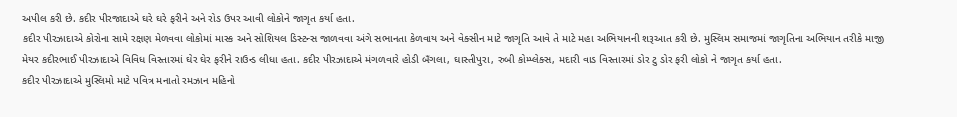અપીલ કરી છે. કદીર પીરજાદાએ ઘરે ઘરે ફરીને અને રોડ ઉપર આવી લોકોને જાગૃત કર્યા હતા.
કદીર પીરઝાદાએ કોરોના સામે રક્ષણ મેળવવા લોકોમાં માસ્ક અને સોશિયલ ડિસ્ટન્સ જાળવવા અંગે સભાનતા કેળવાય અને વેક્સીન માટે જાગૃતિ આવે તે માટે મહા અભિયાનની શરૂઆત કરી છે. મુસ્લિમ સમાજમાં જાગૃતિના અભિયાન તરીકે માજી મેયર કદીરભાઈ પીરઝાદાએ વિવિધ વિસ્તારમાં ઘેર ઘેર ફરીને રાઉન્ડ લીધા હતા. કદીર પીરઝાદાએ મંગળવારે હોડી બઁગલા, ઘાસ્તીપુરા, રુબી કોમ્પ્લેક્સ, મદારી વાડ વિસ્તારમાં ડોર ટુ ડોર ફરી લોકો ને જાગૃત કર્યા હતા.
કદીર પીરઝાદાએ મુસ્લિમો માટે પવિત્ર મનાતો રમઝાન મહિનો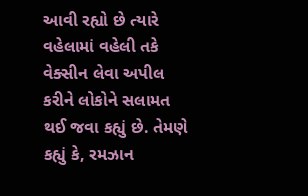આવી રહ્યો છે ત્યારે વહેલામાં વહેલી તકે વેક્સીન લેવા અપીલ કરીને લોકોને સલામત થઈ જવા કહ્યું છે. તેમણે કહ્યું કે, રમઝાન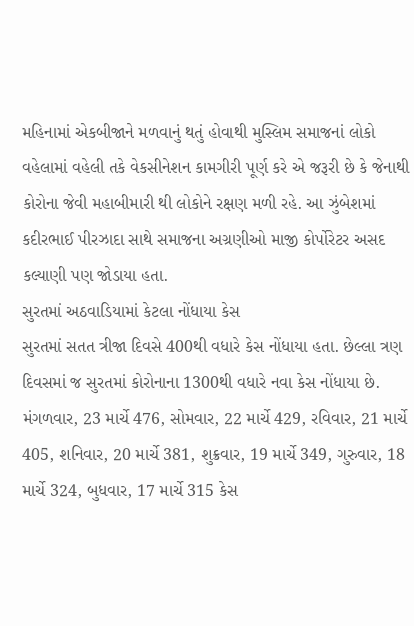મહિનામાં એકબીજાને મળવાનું થતું હોવાથી મુસ્લિમ સમાજનાં લોકો વહેલામાં વહેલી તકે વેકસીનેશન કામગીરી પૂર્ણ કરે એ જરૂરી છે કે જેનાથી કોરોના જેવી મહાબીમારી થી લોકોને રક્ષણ મળી રહે. આ ઝુંબેશમાં કદીરભાઈ પીરઝાદા સાથે સમાજના અગ્રણીઓ માજી કોર્પોરેટર અસદ કલ્યાણી પણ જોડાયા હતા.
સુરતમાં અઠવાડિયામાં કેટલા નોંધાયા કેસ
સુરતમાં સતત ત્રીજા દિવસે 400થી વધારે કેસ નોંધાયા હતા. છેલ્લા ત્રણ દિવસમાં જ સુરતમાં કોરોનાના 1300થી વધારે નવા કેસ નોંધાયા છે. મંગળવાર, 23 માર્ચે 476, સોમવાર, 22 માર્ચે 429, રવિવાર, 21 માર્ચે 405, શનિવાર, 20 માર્ચે 381, શુક્રવાર, 19 માર્ચે 349, ગુરુવાર, 18 માર્ચે 324, બુધવાર, 17 માર્ચે 315 કેસ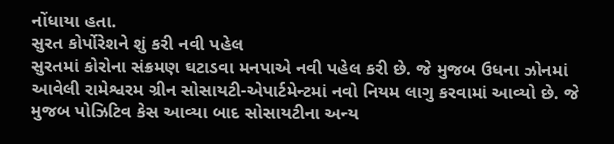નોંધાયા હતા.
સુરત કોર્પોરેશને શું કરી નવી પહેલ
સુરતમાં કોરોના સંક્રમણ ઘટાડવા મનપાએ નવી પહેલ કરી છે. જે મુજબ ઉધના ઝોનમાં આવેલી રામેશ્વરમ ગ્રીન સોસાયટી-એપાર્ટમેન્ટમાં નવો નિયમ લાગુ કરવામાં આવ્યો છે. જે મુજબ પોઝિટિવ કેસ આવ્યા બાદ સોસાયટીના અન્ય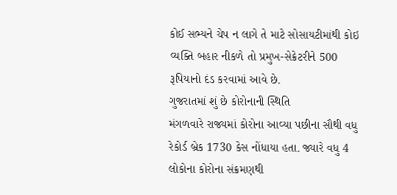કોઈ સભ્યને ચેપ ન લાગે તે માટે સોસાયટીમાંથી કોઇ વ્યક્તિ બહાર નીકળે તો પ્રમુખ-સેક્રેટરીને 500 રૂપિયાનો દંડ કરવામાં આવે છે.
ગુજરાતમાં શું છે કોરોનાની સ્થિતિ
મંગળવારે રાજ્યમાં કોરોના આવ્યા પછીના સૌથી વધુ રેકોર્ડ બ્રેક 1730 કેસ નોંધાયા હતા. જ્યારે વધુ 4 લોકોના કોરોના સંક્રમણથી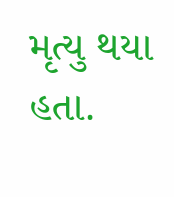મૃત્યુ થયા હતા.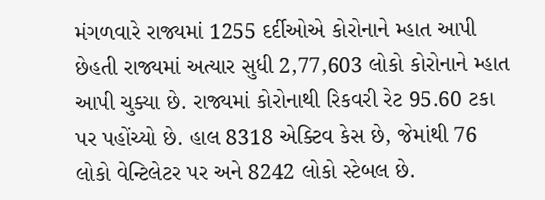મંગળવારે રાજ્યમાં 1255 દર્દીઓએ કોરોનાને મ્હાત આપી છેહતી રાજ્યમાં અત્યાર સુધી 2,77,603 લોકો કોરોનાને મ્હાત આપી ચુક્યા છે. રાજ્યમાં કોરોનાથી રિકવરી રેટ 95.60 ટકા પર પહોંચ્યો છે. હાલ 8318 એક્ટિવ કેસ છે, જેમાંથી 76 લોકો વેન્ટિલેટર પર અને 8242 લોકો સ્ટેબલ છે.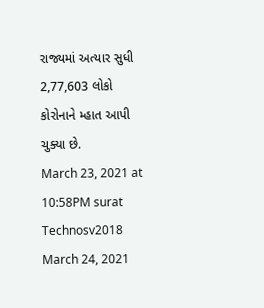રાજ્યમાં અત્યાર સુધી 2,77,603 લોકો કોરોનાને મ્હાત આપી ચુક્યા છે.
March 23, 2021 at 10:58PM surat
Technosv2018
March 24, 2021